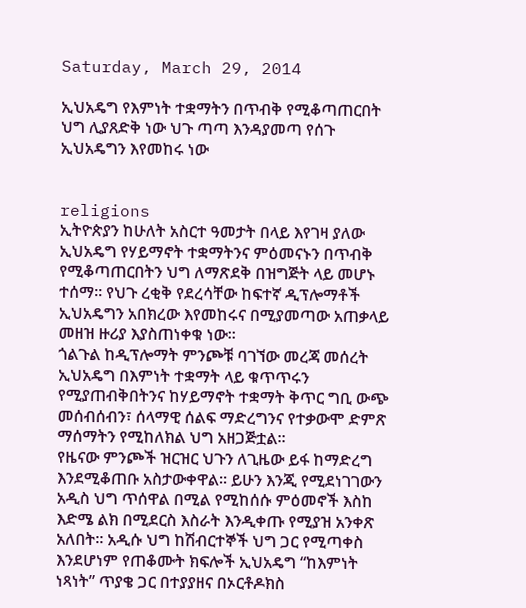Saturday, March 29, 2014

ኢህአዴግ የእምነት ተቋማትን በጥብቅ የሚቆጣጠርበት ህግ ሊያጸድቅ ነው ህጉ ጣጣ እንዳያመጣ የሰጉ ኢህአዴግን እየመከሩ ነው


religions
ኢትዮጵያን ከሁለት አስርተ ዓመታት በላይ እየገዛ ያለው ኢህአዴግ የሃይማኖት ተቋማትንና ምዕመናኑን በጥብቅ የሚቆጣጠርበትን ህግ ለማጽደቅ በዝግጅት ላይ መሆኑ ተሰማ። የህጉ ረቂቅ የደረሳቸው ከፍተኛ ዲፕሎማቶች ኢህአዴግን አበክረው እየመከሩና በሚያመጣው አጠቃላይ መዘዝ ዙሪያ እያስጠነቀቁ ነው።
ጎልጉል ከዲፕሎማት ምንጮቹ ባገኘው መረጃ መሰረት ኢህአዴግ በእምነት ተቋማት ላይ ቁጥጥሩን የሚያጠብቅበትንና ከሃይማኖት ተቋማት ቅጥር ግቢ ውጭ መሰብሰብን፣ ሰላማዊ ሰልፍ ማድረግንና የተቃውሞ ድምጽ ማሰማትን የሚከለክል ህግ አዘጋጅቷል።
የዜናው ምንጮች ዝርዝር ህጉን ለጊዜው ይፋ ከማድረግ እንደሚቆጠቡ አስታውቀዋል። ይሁን እንጂ የሚደነገገውን አዲስ ህግ ጥሰዋል በሚል የሚከሰሱ ምዕመኖች እስከ እድሜ ልክ በሚደርስ እስራት እንዲቀጡ የሚያዝ አንቀጽ አለበት። አዲሱ ህግ ከሽብርተኞች ህግ ጋር የሚጣቀስ እንደሆነም የጠቆሙት ክፍሎች ኢህአዴግ “ከእምነት ነጻነት” ጥያቄ ጋር በተያያዘና በኦርቶዶክስ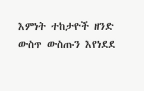እምነት ተከታዮች ዘንድ ውስጥ ውስጡን እየነደደ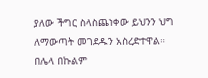ያለው ችግር ስላስጨነቀው ይህንን ህግ ለማውጣት መገደዱን አስረድተዋል። በሌላ በኩልም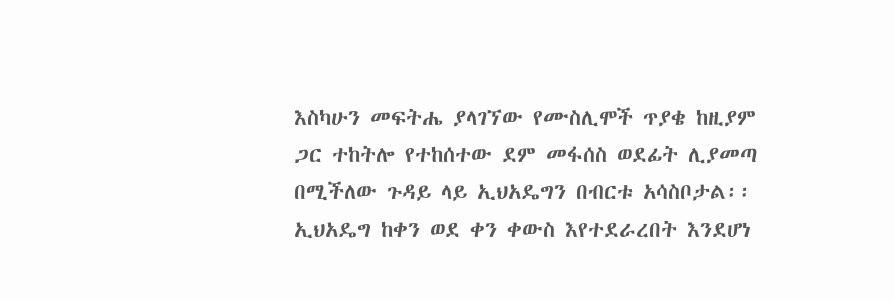እስካሁን መፍትሔ ያላገኘው የሙስሊሞች ጥያቄ ከዚያም ጋር ተከትሎ የተከሰተው ደም መፋሰስ ወደፊት ሊያመጣ በሚችለው ጉዳይ ላይ ኢህአዴግን በብርቱ አሳስቦታል፡፡
ኢህአዴግ ከቀን ወደ ቀን ቀውስ እየተደራረበት እንደሆነ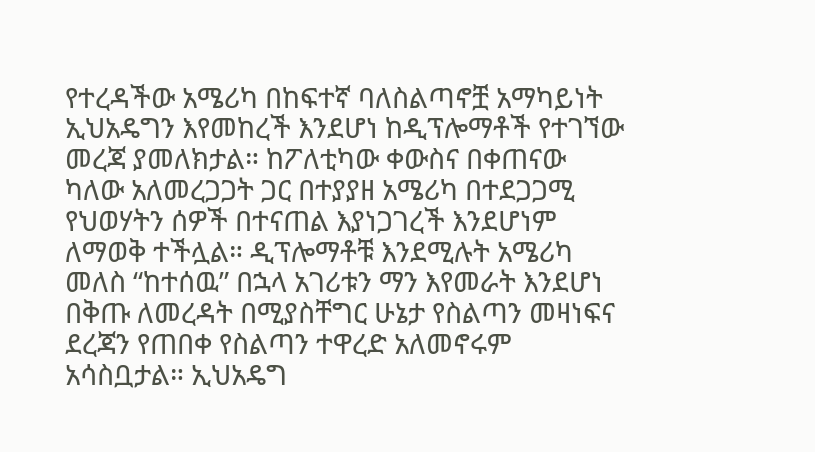የተረዳችው አሜሪካ በከፍተኛ ባለስልጣኖቿ አማካይነት ኢህአዴግን እየመከረች እንደሆነ ከዲፕሎማቶች የተገኘው መረጃ ያመለክታል። ከፖለቲካው ቀውስና በቀጠናው ካለው አለመረጋጋት ጋር በተያያዘ አሜሪካ በተደጋጋሚ የህወሃትን ሰዎች በተናጠል እያነጋገረች እንደሆነም ለማወቅ ተችሏል። ዲፕሎማቶቹ እንደሚሉት አሜሪካ መለስ “ከተሰዉ” በኋላ አገሪቱን ማን እየመራት እንደሆነ በቅጡ ለመረዳት በሚያስቸግር ሁኔታ የስልጣን መዛነፍና ደረጃን የጠበቀ የስልጣን ተዋረድ አለመኖሩም አሳስቧታል። ኢህአዴግ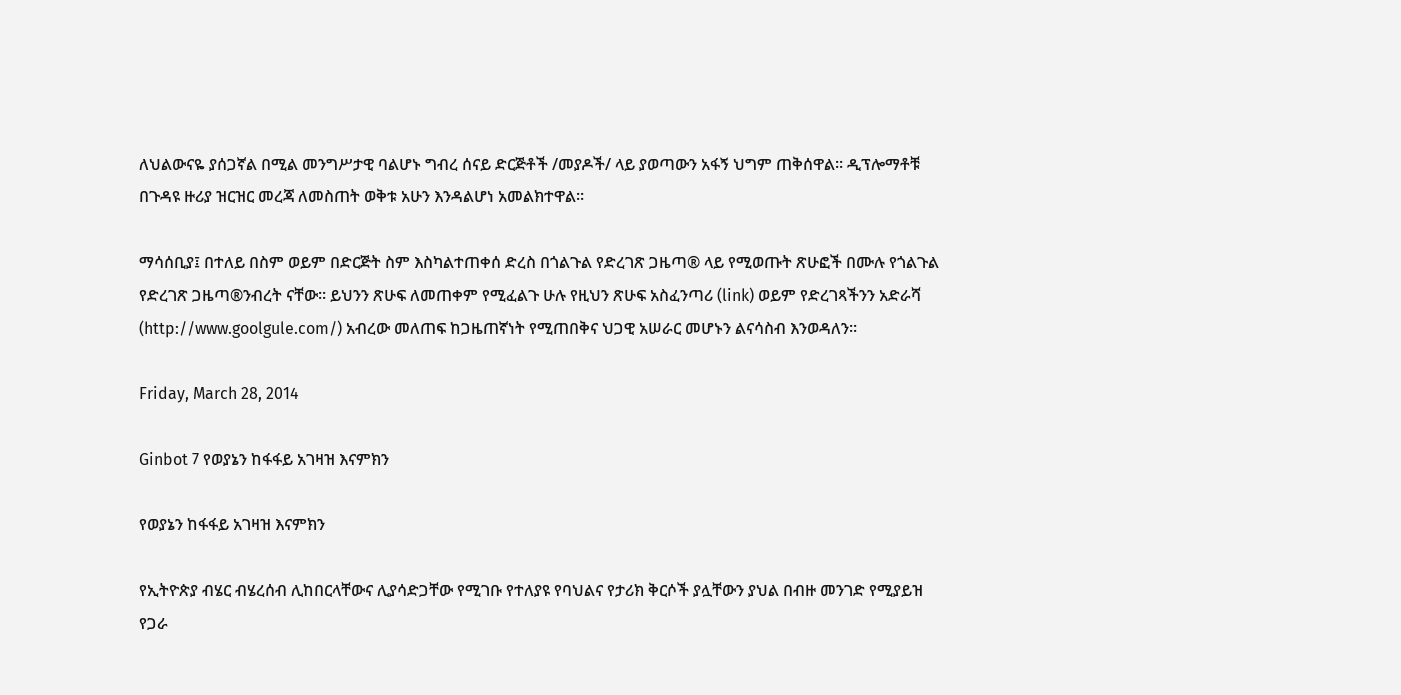ለህልውናዬ ያሰጋኛል በሚል መንግሥታዊ ባልሆኑ ግብረ ሰናይ ድርጅቶች /መያዶች/ ላይ ያወጣውን አፋኝ ህግም ጠቅሰዋል። ዲፕሎማቶቹ በጉዳዩ ዙሪያ ዝርዝር መረጃ ለመስጠት ወቅቱ አሁን እንዳልሆነ አመልክተዋል።

ማሳሰቢያ፤ በተለይ በስም ወይም በድርጅት ስም እስካልተጠቀሰ ድረስ በጎልጉል የድረገጽ ጋዜጣ® ላይ የሚወጡት ጽሁፎች በሙሉ የጎልጉል የድረገጽ ጋዜጣ®ንብረት ናቸው፡፡ ይህንን ጽሁፍ ለመጠቀም የሚፈልጉ ሁሉ የዚህን ጽሁፍ አስፈንጣሪ (link) ወይም የድረገጻችንን አድራሻ (http://www.goolgule.com/) አብረው መለጠፍ ከጋዜጠኛነት የሚጠበቅና ህጋዊ አሠራር መሆኑን ልናሳስብ እንወዳለን፡፡

Friday, March 28, 2014

Ginbot 7 የወያኔን ከፋፋይ አገዛዝ እናምክን

የወያኔን ከፋፋይ አገዛዝ እናምክን

የኢትዮጵያ ብሄር ብሄረሰብ ሊከበርላቸውና ሊያሳድጋቸው የሚገቡ የተለያዩ የባህልና የታሪክ ቅርሶች ያሏቸውን ያህል በብዙ መንገድ የሚያይዝ የጋራ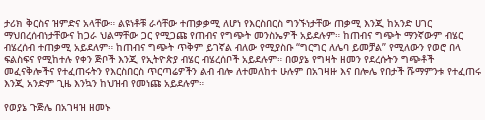ታሪክ ቅርስና ዝምድና አላቸው። ልዩነቶቹ ራሳቸው ተጠቃቃሚ ለሆነ የእርስበርስ ግንኙነታቸው ጠቃሚ እንጂ ከአንድ ሀገር ማህበረሰብነታቸውና ከጋራ ህልማቸው ጋር የሚጋጩ የጠብና የግጭት መንስኤዎች አይደሉም። ከጠብና ግጭት ማንኛውም ብሄር ብሄረሰብ ተጠቃሚ አይደለም። ከጠብና ግጭት ጥቅም ይገኛል ብለው የሚያስቡ “ግርግር ለሌባ ይመቻል” የሚለውን የወሮ በላ ፍልስፍና የሚከተሉ የቀን ጅቦች እንጂ የኢትዮጵያ ብሄር ብሄረሰቦች አይደሉም። በወያኔ የግዛት ዘመን የደረሱትን ግጭቶች መፈናቅሎችና የተፈጠሩትን የእርስበርስ ጥርጣሬዎችን ልብ ብሎ ለተመለከተ ሁሉም በአገዛዙ እና በሎሌ የበታች ሹማምንቱ የተፈጠሩ እንጂ አንድም ጊዜ እንኳን ከህዝብ የመነጩ አይደሉም።

የወያኔ ጉጅሌ በአገዛዝ ዘመኑ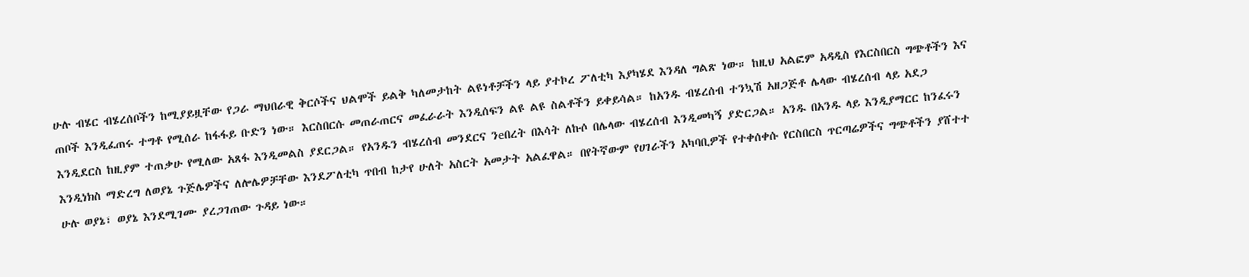ሁሉ ብሄር ብሄረሰቦችን ከሚያይዟቸው የጋራ ማህበራዊ ቅርሶችና ህልሞች ይልቅ ካለመታከት ልዩነቶቻችን ላይ ያተኮረ ፖለቲካ እያካሄደ እንዳለ ግልጽ ነው። ከዚህ አልፎም አዳዲስ የእርስበርስ ግጭቶችን እና ጠቦች እንዲፈጠሩ ተግቶ የሚሰራ ከፋፋይ ቡድን ነው። እርስበርሱ መጠራጠርና መፈራራት እንዲሰፍን ልዩ ልዩ ስልቶችን ይቀይሳል። ከአንዱ ብሄረሰብ ተንኳሽ አዘጋጅቶ ሌላው ብሄረሰብ ላይ አደጋ እንዲደርስ ከዚያም ተጠቃሁ የሚለው አጸፋ እንዲመልስ ያደርጋል። የአንዱን ብሄረሰብ መንደርና ንeበረት በእሳት ለኩሶ በሌላው ብሄረሰብ እንዲመካኝ ያድርጋል። አንዱ በአንዱ ላይ እንዲያማርር ከንፈሩን እንዲነክስ ማድረግ ለወያኔ ጉጅሌዎችና ለሎሌዎቻቸው እንደፖለቲካ ጥበብ ከታየ ሁለት አስርት አመታት አልፈዋል። በየትኛውም የሀገራችን አካባቢዎች የተቀሰቀሱ የርስበርስ ጥርጣሬዎችና ግጭቶችን ያሸተተ ሁሉ ወያኔ፣ ወያኔ እንደሚገሙ ያረጋገጠው ጉዳይ ነው።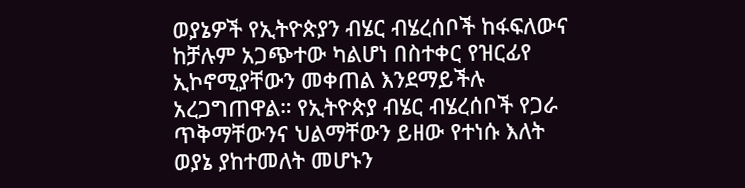ወያኔዎች የኢትዮጵያን ብሄር ብሄረሰቦች ከፋፍለውና ከቻሉም አጋጭተው ካልሆነ በስተቀር የዝርፊየ ኢኮኖሚያቸውን መቀጠል እንደማይችሉ አረጋግጠዋል። የኢትዮጵያ ብሄር ብሄረሰቦች የጋራ ጥቅማቸውንና ህልማቸውን ይዘው የተነሱ እለት ወያኔ ያከተመለት መሆኑን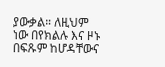ያውቃል። ለዚህም ነው በየክልሉ እና ዞኑ በፍጹም ከሆዳቸውና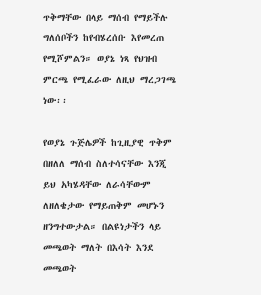ጥቅማቸው በላይ ማሰብ የማይችሉ ግለሰቦችን ከየብሄረሰቡ እየመረጠ የሚሾምልን። ወያኔ ነጻ የህዝብ ምርጫ የሚፈራው ለዚህ ማረጋገጫ ነው፡፡

የወያኔ ጉጅሌዎች ከጊዚያዊ ጥቅም በዘለለ ማሰብ ስለተሳናቸው እንጂ ይህ አካሄዳቸው ለራሳቸውም ለዘለቄታው የማይጠቅም መሆኑን ዘንግተውታል። በልዩነታችን ላይ መጫወት ማለት በእሳት እንደ መጫወት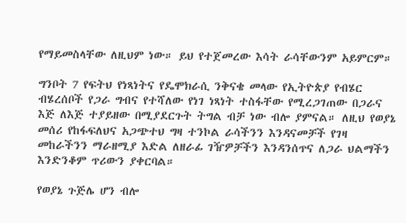የማይመስላቸው ለዚህም ነው። ይህ የተጀመረው እሳት ራሳቸውንም አይምርም።

ግንቦት 7 የፍትህ የነጻነትና የዴሞክራሲ ንቅናቄ መላው የኢትዮጵያ የብሄር ብሄረሰቦች የጋራ ግብና የተሻለው የነገ ነጻነት ተስፋቸው የሚረጋገጠው በጋራና እጅ ለእጅ ተያይዘው በሚያደርጉት ትግል ብቻ ነው ብሎ ያምናል። ለዚህ የወያኔ መሰሪ የከፋፍለህና አጋጭተህ ግዛ ተንኮል ራሳችንን እንዳናመቻች የገዛ መከራችንን ማራዘሚያ እድል ለዘራፊ ገዥዎቻችን እንዳንሰጥና ለጋራ ህልማችን እንድንቆም ጥሪውን ያቀርባል።

የወያኔ ጉጅሌ ሆን ብሎ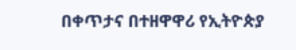በቀጥታና በተዘዋዋሪ የኢትዮጵያ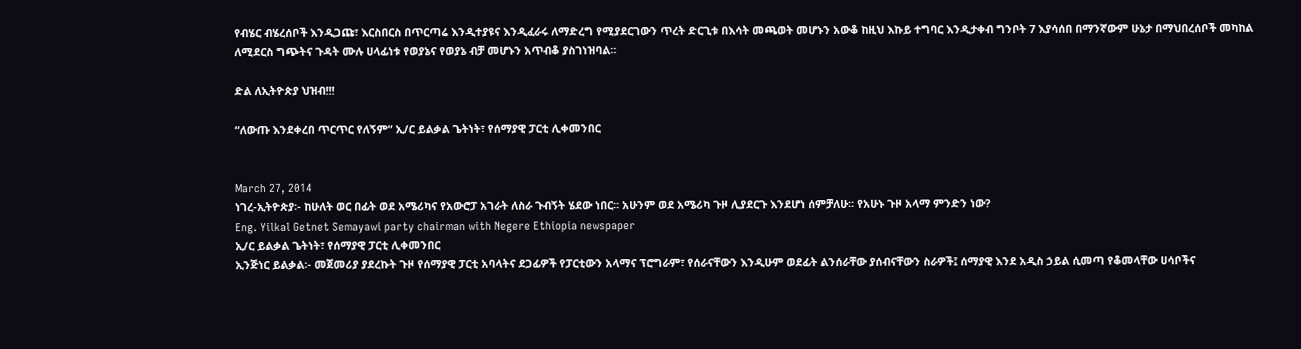የብሄር ብሄረሰቦች እንዲጋጩ፣ እርስበርስ በጥርጣሬ እንዲተያዩና እንዲፈራሩ ለማድረግ የሚያደርገውን ጥረት ድርጊቱ በእሳት መጫወት መሆኑን አውቆ ከዚህ እኩይ ተግባር እንዲታቀብ ግንቦት 7 እያሳሰበ በማንኛውም ሁኔታ በማህበረሰቦች መካከል ለሚደርስ ግጭትና ጉዳት ሙሉ ሀላፊነቱ የወያኔና የወያኔ ብቻ መሆኑን አጥብቆ ያስገነዝባል።

ድል ለኢትዮጵያ ህዝብ!!!

“ለውጡ እንደቀረበ ጥርጥር የለኝም” ኢ/ር ይልቃል ጌትነት፣ የሰማያዊ ፓርቲ ሊቀመንበር


March 27, 2014
ነገረ-ኢትዮጵያ፡- ከሁለት ወር በፊት ወደ አሜሪካና የአውሮፓ አገራት ለስራ ጉብኝት ሄደው ነበር፡፡ አሁንም ወደ አሜሪካ ጉዞ ሊያደርጉ እንደሆነ ሰምቻለሁ፡፡ የአሁኑ ጉዞ አላማ ምንድን ነው?
Eng. Yilkal Getnet Semayawi party chairman with Negere Ethiopia newspaper
ኢ/ር ይልቃል ጌትነት፣ የሰማያዊ ፓርቲ ሊቀመንበር
ኢንጅነር ይልቃል፡- መጀመሪያ ያደረኩት ጉዞ የሰማያዊ ፓርቲ አባላትና ደጋፊዎች የፓርቲውን አላማና ፕሮግራም፣ የሰራናቸውን እንዲሁም ወደፊት ልንሰራቸው ያሰብናቸውን ስራዎች፤ ሰማያዊ እንደ አዲስ ኃይል ሲመጣ የቆመላቸው ሀሳቦችና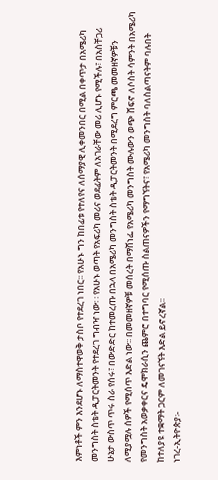እምነቶች ምን እንደሆኑ ለማስተዋወቅ ታስቦ የተደረገ ነበር፡፡ የአሁኑ ግን ከበፊቱ የተለየና ለሰማያዊ ሊቀመንበር በሚል በቀጥታ በአሜሪካ መንግስት ስቴት ዲፓርትመንት የተደረገ ግብዣ ነው፡ ፡ የአሁኑ ወጣት የአፍሪካ መሪና ወደፊትም ለአገራቸው መሪ ሊሆኑ የሚችሉ፣ በአስቸጋሪ ሁኔታ ውስጥ ጥሩ ስራ የሰሩ፣ በውድድር ከተመረጡ በኋላ በአሜሪካ መንግስት ስቴት ዲፓርትመንት በሚደረግ ምርጫ መመዘኛዎቹን ለሚያሟሉ ሰዎች የሚሰጥ እድል ነው፡፡ በመመዘኛዎቹ መሰረት በማሸነፌ የአሜሪካ መንግስት ሙሉውን ወጭ ሸፍኖ ለሶስት ሳምንት በአሜሪካ የመንግስት አወቃቀርና ዴሞክራሲን ጨምሮ በተግባር የሚሰጡ ስልጠናዎችን የማግኘትና፣ የአሜሪካ መንግስት ባለስልጣናትም ባሉበት ከተለያዩ ተቋማት ጋርም ለመገናኘት እድል ይኖረኛል፡፡
ነገረ-ኢትዮጵያ፡-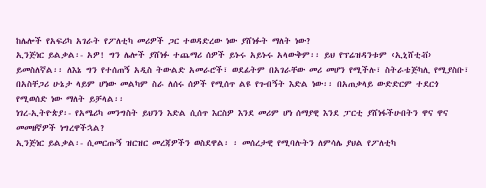ከሌሎች የአፍሪካ አገራት የፖለቲካ መሪዎች ጋር ተወዳድረው ነው ያሸነፉት ማለት ነው?
ኢንጅነር ይልቃል፡- አዎ! ግን ሌሎች ያሸነፉ ተጨማሪ ሰዎች ይኑሩ አይኑሩ አላውቅም፡፡ ይህ የፕሬዝዳንቱም ‹ኢኒሸቲቭ› ይመስለኛል፡፡ ለእኔ ግን የተሰጠኝ አዲስ ትውልድ አመራሮች፣ ወደፊትም በአገራቸው መሪ መሆን የሚችሉ፣ ስትራቴጅካሊ የሚያስቡ፣ በአስቸጋሪ ሁኔታ ላይም ሆነው መልካም ስራ ለሰሩ ሰዎች የሚሰጥ ልዩ የጉብኝት እድል ነው፡፡ በአጠቃላይ ውድድርም ተደርጎ የሚወሰድ ነው ማለት ይቻላል፡፡
ነገረ-ኢትዮጵያ፡- የአሜሪካ መንግስት ይህንን እድል ሲሰጥ እርስዎ እንደ መሪም ሆነ ሰማያዊ እንደ ፓርቲ ያሸነፋችሁበትን ዋና ዋና መመዘኛዎች ነግረዋችኋል?
ኢንጅነር ይልቃል፡- ሲመርጡኝ ዝርዝር መረጃዎችን ወስደዋል፡ ፡ መሰረታዊ የሚባሉትን ለምሳሌ ያህል የፖለቲካ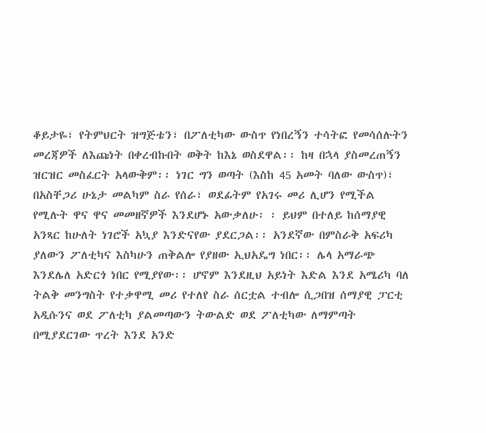ቆይታዬ፣ የትምህርት ዝግጅቴን፣ በፖለቲካው ውስጥ የነበረኝን ተሳትፎ የመሳሰሉትን መረጃዎች ለእጩነት በቀረብኩበት ወቅት ከእኔ ወስደዋል፡፡ ከዛ በኋላ ያስመረጠኝን ዝርዝር መስፈርት አላውቅም፡፡ ነገር ግን ወጣት (እስከ 45 አመት ባለው ውስጥ)፣ በአስቸጋሪ ሁኔታ መልካም ስራ የሰራ፣ ወደፊትም የአገሩ መሪ ሊሆን የሚችል የሚሉት ዋና ዋና መመዘኛዎች እንደሆኑ አውቃለሁ፡ ፡ ይህም በተለይ ከሰማያዊ አንጻር ከሁለት ነገሮች አኳያ እንድናየው ያደርጋል፡፡ አንደኛው በምስራቅ አፍሪካ ያለውን ፖለቲካና እስካሁን ጠቅልሎ የያዘው ኢህአዴግ ነበር፡፡ ሌላ አማራጭ እንደሌለ አድርጎ ነበር የሚያየው፡፡ ሆኖም እንደዚህ አይነት እድል እንደ አሜሪካ ባለ ትልቅ መንግስት የተቃዋሚ መሪ የተለየ ስራ ሰርቷል ተብሎ ሲጋበዝ ሰማያዊ ፓርቲ አዲሱንና ወደ ፖለቲካ ያልመጣውን ትውልድ ወደ ፖለቲካው ለማምጣት በሚያደርገው ጥረት እንደ አንድ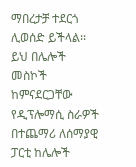ማበረታቻ ተደርጎ ሊወሰድ ይችላል፡፡ ይህ በሌሎች መስኮች ከምናደርጋቸው የዲፕሎማሲ ስራዎች በተጨማሪ ለሰማያዊ ፓርቲ ከሌሎች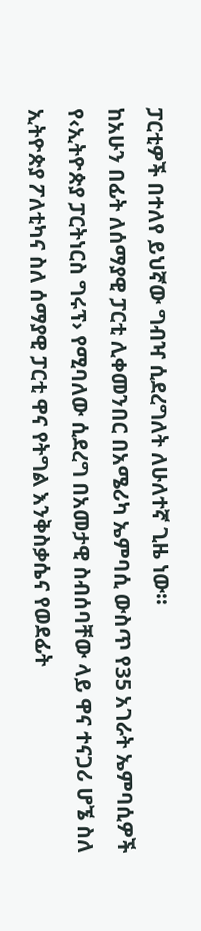ፓርቲዎች በተለየ ይህኛው ግብዣ ሲደረግለት ለሁለተኛ ጊዜ ነው፡፡
ከአሁን በፊት ለሰማያዊ ፓርቲ ሊቀመንበር በአሜሪካ ኤምባሲ ውስጥ የ35 አገራት ኤምባሲዎች የ‹ኢትዮጵያ ፓርትነርስ ግሩፕ› የሚባለው ሲደረግ በአመታዊ ስብሰባቸው ላይ ዋና ተናጋሪ ሆኜ ስለ ኢትዮጵያ ፖለቲካና ስለ ሰማያዊ ፓርቲ ዋና የትግል እንቅስቃሴና የወደፊት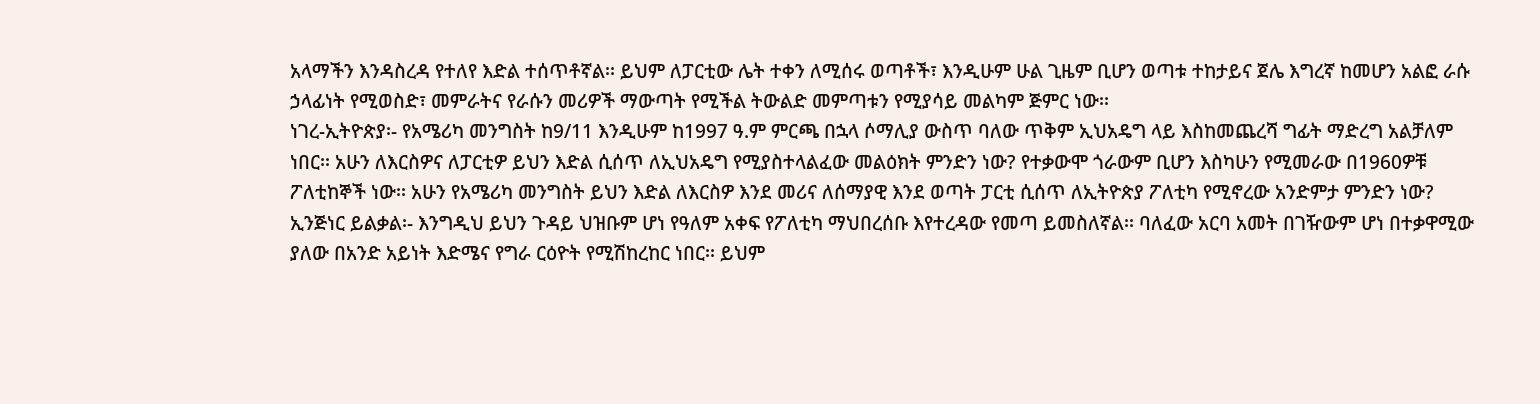አላማችን እንዳስረዳ የተለየ እድል ተሰጥቶኛል፡፡ ይህም ለፓርቲው ሌት ተቀን ለሚሰሩ ወጣቶች፣ እንዲሁም ሁል ጊዜም ቢሆን ወጣቱ ተከታይና ጀሌ እግረኛ ከመሆን አልፎ ራሱ ኃላፊነት የሚወስድ፣ መምራትና የራሱን መሪዎች ማውጣት የሚችል ትውልድ መምጣቱን የሚያሳይ መልካም ጅምር ነው፡፡
ነገረ-ኢትዮጵያ፡- የአሜሪካ መንግስት ከ9/11 እንዲሁም ከ1997 ዓ.ም ምርጫ በኋላ ሶማሊያ ውስጥ ባለው ጥቅም ኢህአዴግ ላይ እስከመጨረሻ ግፊት ማድረግ አልቻለም ነበር፡፡ አሁን ለእርስዎና ለፓርቲዎ ይህን እድል ሲሰጥ ለኢህአዴግ የሚያስተላልፈው መልዕክት ምንድን ነው? የተቃውሞ ጎራውም ቢሆን እስካሁን የሚመራው በ1960ዎቹ ፖለቲከኞች ነው፡፡ አሁን የአሜሪካ መንግስት ይህን እድል ለእርስዎ እንደ መሪና ለሰማያዊ እንደ ወጣት ፓርቲ ሲሰጥ ለኢትዮጵያ ፖለቲካ የሚኖረው አንድምታ ምንድን ነው?
ኢንጅነር ይልቃል፡- እንግዲህ ይህን ጉዳይ ህዝቡም ሆነ የዓለም አቀፍ የፖለቲካ ማህበረሰቡ እየተረዳው የመጣ ይመስለኛል፡፡ ባለፈው አርባ አመት በገዥውም ሆነ በተቃዋሚው ያለው በአንድ አይነት እድሜና የግራ ርዕዮት የሚሽከረከር ነበር፡፡ ይህም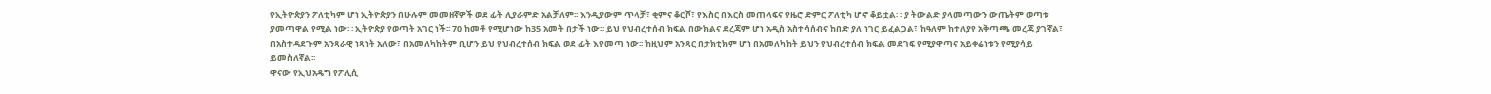የኢትዮጵያን ፖለቲካም ሆነ ኢትዮጵያን በሁሉም መመዘኛዎች ወደ ፊት ሊያራምድ አልቻለም፡፡ እንዲያውም ጥላቻ፣ ቂምና ቆርሾ፣ የእስር በእርስ መጠላፍና የዜሮ ድምር ፖለቲካ ሆኖ ቆይቷል፡ ፡ ያ ትውልድ ያላመጣውን ውጤትም ወጣቱ ያመጣዋል የሚል ነው፡ ፡ ኢትዮጵያ የወጣት አገር ነች፡፡ 70 ከመቶ የሚሆነው ከ35 አመት በታች ነው፡፡ ይህ የህብረተሰብ ክፍል በውክልና ደረጃም ሆነ አዲስ አስተሳሰብና ከበድ ያለ ነገር ይፈልጋል፣ ከዓለም ከተለያየ አቅጣጫ መረጃ ያገኛል፣ በአስተዳደጉም አንጻራዊ ነጻነት አለው፣ በአመለካከትም ቢሆን ይህ የህብረተሰብ ክፍል ወደ ፊት እየመጣ ነው፡፡ ከዚህም አንጻር በታክቲክም ሆነ በአመለካከት ይህን የህብረተሰብ ክፍል መደገፍ የሚያዋጣና አይቀሬነቱን የሚያሳይ ይመስለኛል፡፡
ዋናው የኢህአዴግ የፖሊሲ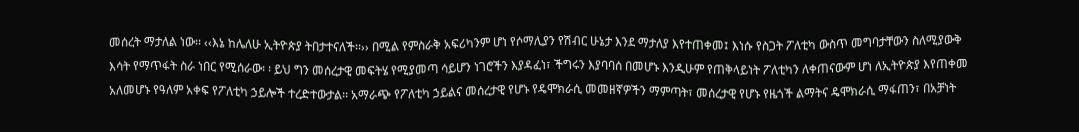መሰረት ማታለል ነው፡፡ ‹‹እኔ ከሌለሁ ኢትዮጵያ ትበታተናለች፡፡›› በሚል የምስራቅ አፍሪካንም ሆነ የሶማሊያን የሽብር ሁኔታ እንደ ማታለያ እየተጠቀመ፤ እነሱ የስጋት ፖለቲካ ውስጥ መግባታቸውን ስለሚያውቅ እሳት የማጥፋት ስራ ነበር የሚሰራው፡ ፡ ይህ ግን መሰረታዊ መፍትሄ የሚያመጣ ሳይሆን ነገሮችን እያዳፈነ፣ ችግሩን እያባባሰ በመሆኑ እንዲሁም የጠቅላይነት ፖለቲካን ለቀጠናውም ሆነ ለኢትዮጵያ እየጠቀመ አለመሆኑ የዓለም አቀፍ የፖለቲካ ኃይሎች ተረድተውታል፡፡ አማራጭ የፖለቲካ ኃይልና መሰረታዊ የሆኑ የዴሞክራሲ መመዘኛዎችን ማምጣት፣ መሰረታዊ የሆኑ የዜጎች ልማትና ዴሞክራሲ ማፋጠን፣ በአቻነት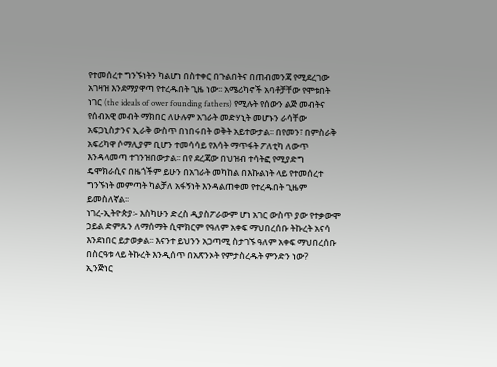የተመሰረተ ግንኙነትን ካልሆነ በስተቀር በጉልበትና በጠብመንጃ የሚደረገው አገዛዝ እንደማያዋጣ የተረዱበት ጊዜ ነው፡፡ አሜሪካኖች አባቶቻቸው የሞቱበት ነገር (the ideals of ower founding fathers) የሚሉት የሰውን ልጅ መብትና የሰብአዊ መብት ማክበር ለሁሉም አገራት መድሃኒት መሆኑን ራሳቸው አፍጋኒስታንና ኢራቅ ውስጥ በነበሩበት ወቅት አይተውታል፡፡ በየመን፣ በምስራቅ አፍሪካዋ ሶማሊያም ቢሆን ተመሳሳይ የእሳት ማጥፋት ፖለቲካ ለውጥ እንዳላመጣ ተገንዝበውታል፡፡ በየ ደረጃው በህዝብ ተሳትፎ የሚያድግ ዴሞክራሲና በዜጎችም ይሁን በአገራት መካከል በእኩልነት ላይ የተመሰረተ ግንኙነት መምጣት ካልቻለ አፋኝነት እንዳልጠቀመ የተረዱበት ጊዜም ይመስለኛል፡፡
ነገረ-ኢትዮጵያ፡- እስካሁን ድረስ ዲያስፖራውም ሆነ አገር ውስጥ ያው የተቃውሞ ኃይል ድምጹን ለማሰማት ሲሞክርም የዓለም አቀፍ ማህበረሰቡ ትኩረት አናሳ እንደነበር ይታወቃል፡፡ እናንተ ይህንን አጋጣሚ ስታገኙ ዓለም አቀፍ ማህበረሰቡ በስርዓቱ ላይ ትኩረት እንዲሰጥ በአጽንኦት የምታስረዱት ምንድን ነው?
ኢንጅነር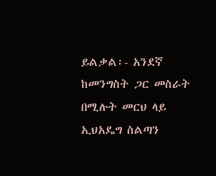ይልቃል፡- አንደኛ ከመንግስት ጋር መስራት በሚሉት መርህ ላይ ኢህአዴግ ስልጣን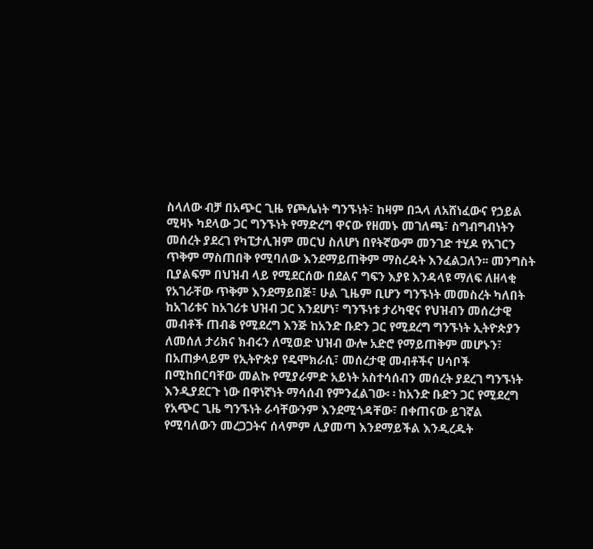ስላለው ብቻ በአጭር ጊዜ የጮሌነት ግንኙነት፣ ከዛም በኋላ ለአሸነፈውና የኃይል ሚዛኑ ካደላው ጋር ግንኙነት የማድረግ ዋናው የዘመኑ መገለጫ፣ ስግብግብነትን መሰረት ያደረገ የካፒታሊዝም መርህ ስለሆነ በየትኛውም መንገድ ተሂዶ የአገርን ጥቅም ማስጠበቅ የሚባለው እንደማይጠቅም ማስረዳት እንፈልጋለን፡፡ መንግስት ቢያልፍም በህዝብ ላይ የሚደርሰው በደልና ግፍን እያዩ እንዳላዩ ማለፍ ለዘላቂ የአገራቸው ጥቅም እንደማይበጅ፣ ሁል ጊዜም ቢሆን ግንኙነት መመስረት ካለበት ከአገሪቱና ከአገሪቱ ህዝብ ጋር እንደሆነ፣ ግንኙነቱ ታሪካዊና የህዝብን መሰረታዊ መብቶች ጠብቆ የሚደረግ እንጅ ከአንድ ቡድን ጋር የሚደረግ ግንኙነት ኢትዮጵያን ለመሰለ ታሪክና ክብሩን ለሚወድ ህዝብ ውሎ አድሮ የማይጠቅም መሆኑን፣ በአጠቃላይም የኢትዮጵያ የዴሞክራሲ፣ መሰረታዊ መብቶችና ሀሳቦች በሚከበርባቸው መልኩ የሚያራምድ አይነት አስተሳሰብን መሰረት ያደረገ ግንኙነት እንዲያደርጉ ነው በዋነኛነት ማሳሰብ የምንፈልገው፡ ፡ ከአንድ ቡድን ጋር የሚደረግ የአጭር ጊዜ ግንኙነት ራሳቸውንም እንደሚጎዳቸው፣ በቀጠናው ይገኛል የሚባለውን መረጋጋትና ሰላምም ሊያመጣ እንደማይችል እንዲረዱት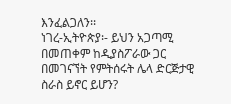እንፈልጋለን፡፡
ነገረ-ኢትዮጵያ፡- ይህን አጋጣሚ በመጠቀም ከዲያስፖራው ጋር በመገናኘት የምትሰሩት ሌላ ድርጅታዊ ስራስ ይኖር ይሆን?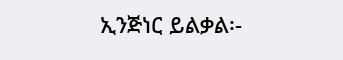ኢንጅነር ይልቃል፡-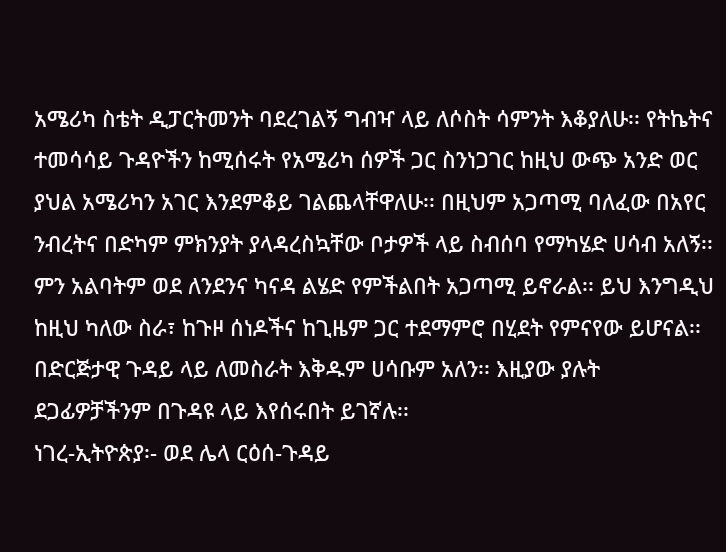አሜሪካ ስቴት ዲፓርትመንት ባደረገልኝ ግብዣ ላይ ለሶስት ሳምንት እቆያለሁ፡፡ የትኬትና ተመሳሳይ ጉዳዮችን ከሚሰሩት የአሜሪካ ሰዎች ጋር ስንነጋገር ከዚህ ውጭ አንድ ወር ያህል አሜሪካን አገር እንደምቆይ ገልጨላቸዋለሁ፡፡ በዚህም አጋጣሚ ባለፈው በአየር ንብረትና በድካም ምክንያት ያላዳረስኳቸው ቦታዎች ላይ ስብሰባ የማካሄድ ሀሳብ አለኝ፡፡ ምን አልባትም ወደ ለንደንና ካናዳ ልሄድ የምችልበት አጋጣሚ ይኖራል፡፡ ይህ እንግዲህ ከዚህ ካለው ስራ፣ ከጉዞ ሰነዶችና ከጊዜም ጋር ተደማምሮ በሂደት የምናየው ይሆናል፡፡ በድርጅታዊ ጉዳይ ላይ ለመስራት እቅዱም ሀሳቡም አለን፡፡ እዚያው ያሉት ደጋፊዎቻችንም በጉዳዩ ላይ እየሰሩበት ይገኛሉ፡፡
ነገረ-ኢትዮጵያ፡- ወደ ሌላ ርዕሰ-ጉዳይ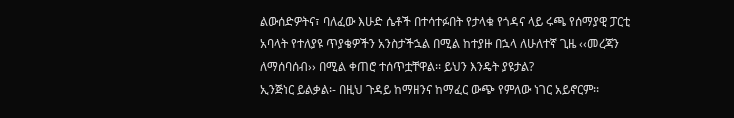ልውሰድዎትና፣ ባለፈው እሁድ ሴቶች በተሳተፉበት የታላቁ የጎዳና ላይ ሩጫ የሰማያዊ ፓርቲ አባላት የተለያዩ ጥያቄዎችን አንስታችኋል በሚል ከተያዙ በኋላ ለሁለተኛ ጊዜ ‹‹መረጃን ለማሰባሰብ›› በሚል ቀጠሮ ተሰጥቷቸዋል፡፡ ይህን እንዴት ያዩታል?
ኢንጅነር ይልቃል፡- በዚህ ጉዳይ ከማዘንና ከማፈር ውጭ የምለው ነገር አይኖርም፡፡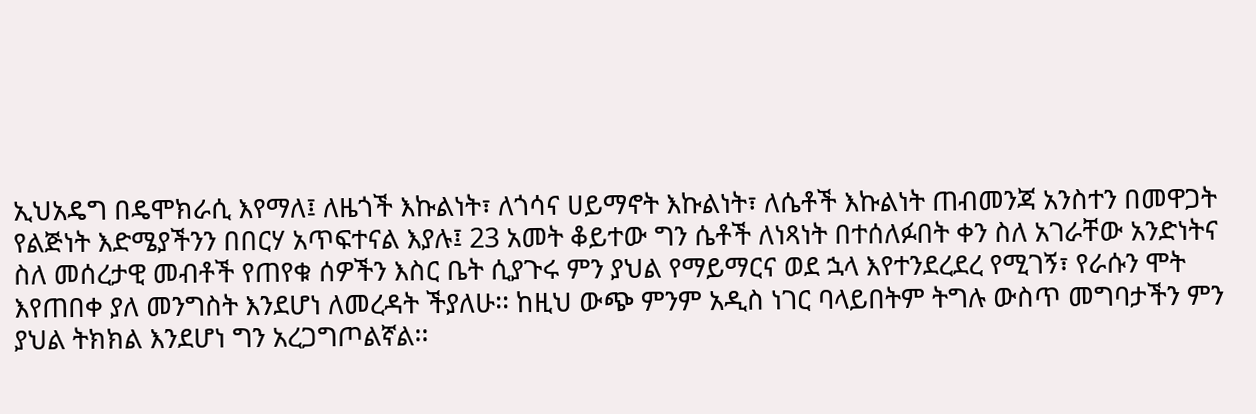ኢህአዴግ በዴሞክራሲ እየማለ፤ ለዜጎች እኩልነት፣ ለጎሳና ሀይማኖት እኩልነት፣ ለሴቶች እኩልነት ጠብመንጃ አንስተን በመዋጋት የልጅነት እድሜያችንን በበርሃ አጥፍተናል እያሉ፤ 23 አመት ቆይተው ግን ሴቶች ለነጻነት በተሰለፉበት ቀን ስለ አገራቸው አንድነትና ስለ መሰረታዊ መብቶች የጠየቁ ሰዎችን እስር ቤት ሲያጉሩ ምን ያህል የማይማርና ወደ ኋላ እየተንደረደረ የሚገኝ፣ የራሱን ሞት እየጠበቀ ያለ መንግስት እንደሆነ ለመረዳት ችያለሁ፡፡ ከዚህ ውጭ ምንም አዲስ ነገር ባላይበትም ትግሉ ውስጥ መግባታችን ምን ያህል ትክክል እንደሆነ ግን አረጋግጦልኛል፡፡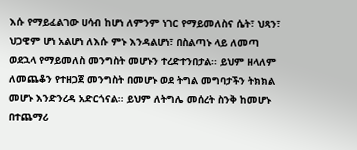እሱ የማይፈልገው ሀሳብ ከሆነ ለምንም ነገር የማይመለስና ሴት፣ ህጻን፣ ህጋዊም ሆነ አልሆነ ለእሱ ምኑ እንዳልሆነ፣ በስልጣኑ ላይ ለመጣ ወደኋላ የማይመለስ መንግስት መሆኑን ተረድተንበታል፡፡ ይህም ዘላለም ለመጨቆን የተዘጋጀ መንግስት በመሆኑ ወደ ትግል መግባታችን ትክክል መሆኑ እንድንረዳ አድርጎናል፡፡ ይህም ለትግሌ መሰረት ስንቅ ከመሆኑ በተጨማሪ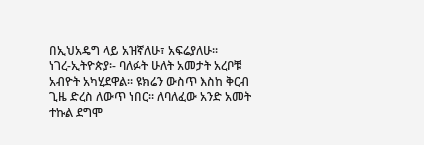በኢህአዴግ ላይ አዝኛለሁ፣ አፍሬያለሁ፡፡
ነገረ-ኢትዮጵያ፡- ባለፉት ሁለት አመታት አረቦቹ አብዮት አካሂደዋል፡፡ ዩክሬን ውስጥ እስከ ቅርብ ጊዜ ድረስ ለውጥ ነበር፡፡ ለባለፈው አንድ አመት ተኩል ደግሞ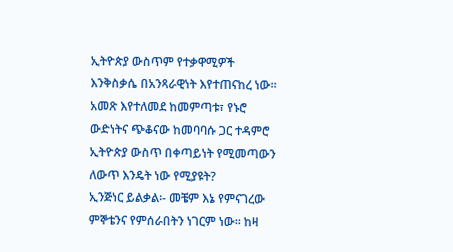ኢትዮጵያ ውስጥም የተቃዋሚዎች እንቅስቃሴ በአንጻራዊነት እየተጠናከረ ነው፡፡ አመጽ እየተለመደ ከመምጣቱ፣ የኑሮ ውድነትና ጭቆናው ከመባባሱ ጋር ተዳምሮ ኢትዮጵያ ውስጥ በቀጣይነት የሚመጣውን ለውጥ እንዴት ነው የሚያዩት?
ኢንጅነር ይልቃል፡- መቼም እኔ የምናገረው ምኞቴንና የምሰራበትን ነገርም ነው፡፡ ከዛ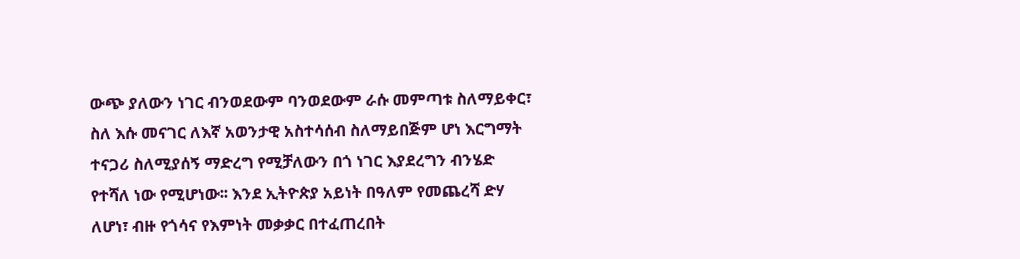ውጭ ያለውን ነገር ብንወደውም ባንወደውም ራሱ መምጣቱ ስለማይቀር፣ ስለ እሱ መናገር ለእኛ አወንታዊ አስተሳሰብ ስለማይበጅም ሆነ እርግማት ተናጋሪ ስለሚያሰኝ ማድረግ የሚቻለውን በጎ ነገር እያደረግን ብንሄድ የተሻለ ነው የሚሆነው፡፡ እንደ ኢትዮጵያ አይነት በዓለም የመጨረሻ ድሃ ለሆነ፣ ብዙ የጎሳና የእምነት መቃቃር በተፈጠረበት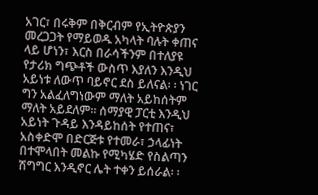አገር፣ በሩቅም በቅርብም የኢትዮጵያን መረጋጋት የማይወዱ አካላት ባሉት ቀጠና ላይ ሆነን፣ እርስ በራሳችንም በተለያዩ የታሪክ ግጭቶች ውስጥ እያለን እንዲህ አይነቱ ለውጥ ባይኖር ደስ ይለናል፡ ፡ ነገር ግን አልፈለግነውም ማለት አይከሰትም ማለት አይደለም፡፡ ሰማያዊ ፓርቲ እንዲህ አይነት ጉዳይ እንዳይከሰት የተጠና፣ አስቀድሞ በድርጅቱ የተመራ፣ ኃላፊነት በተሞላበት መልኩ የሚካሄድ የስልጣን ሽግግር እንዲኖር ሌት ተቀን ይሰራል፡ ፡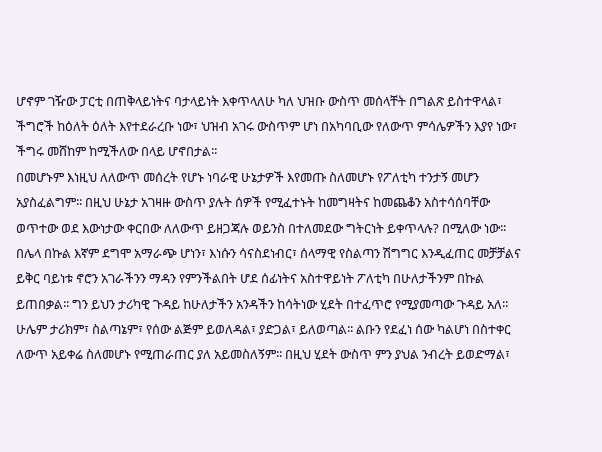ሆኖም ገዥው ፓርቲ በጠቅላይነትና ባታላይነት እቀጥላለሁ ካለ ህዝቡ ውስጥ መሰላቸት በግልጽ ይስተዋላል፣ ችግሮች ከዕለት ዕለት እየተደራረቡ ነው፣ ህዝብ አገሩ ውስጥም ሆነ በአካባቢው የለውጥ ምሳሌዎችን እያየ ነው፣ ችግሩ መሸከም ከሚችለው በላይ ሆኖበታል፡፡
በመሆኑም እነዚህ ለለውጥ መሰረት የሆኑ ነባራዊ ሁኔታዎች እየመጡ ስለመሆኑ የፖለቲካ ተንታኝ መሆን አያስፈልግም፡፡ በዚህ ሁኔታ አገዛዙ ውስጥ ያሉት ሰዎች የሚፈተኑት ከመግዛትና ከመጨቆን አስተሳሰባቸው ወጥተው ወደ እውነታው ቀርበው ለለውጥ ይዘጋጃሉ ወይንስ በተለመደው ግትርነት ይቀጥላሉ? በሚለው ነው፡፡ በሌላ በኩል እኛም ደግሞ አማራጭ ሆነን፣ እነሱን ሳናስደነብር፣ ሰላማዊ የስልጣን ሽግግር እንዲፈጠር መቻቻልና ይቅር ባይነቱ ኖሮን አገራችንን ማዳን የምንችልበት ሆደ ሰፊነትና አስተዋይነት ፖለቲካ በሁለታችንም በኩል ይጠበቃል፡፡ ግን ይህን ታሪካዊ ጉዳይ ከሁለታችን አንዳችን ከሳትነው ሂደት በተፈጥሮ የሚያመጣው ጉዳይ አለ፡፡ ሁሌም ታሪክም፣ ስልጣኔም፣ የሰው ልጅም ይወለዳል፣ ያድጋል፣ ይለወጣል፡፡ ልቡን የደፈነ ሰው ካልሆነ በስተቀር ለውጥ አይቀሬ ስለመሆኑ የሚጠራጠር ያለ አይመስለኝም፡፡ በዚህ ሂደት ውስጥ ምን ያህል ንብረት ይወድማል፣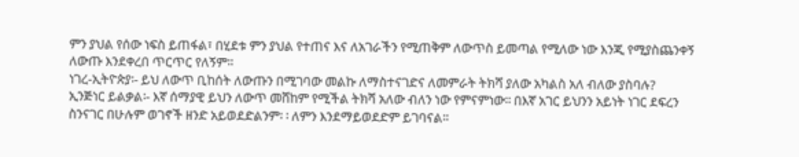ምን ያህል የሰው ነፍስ ይጠፋል፣ በሂደቱ ምን ያህል የተጠና እና ለአገራችን የሚጠቅም ለውጥስ ይመጣል የሚለው ነው እንጂ የሚያስጨንቀኝ ለውጡ እንደቀረበ ጥርጥር የለኝም፡፡
ነገረ-ኢትዮጵያ፡- ይህ ለውጥ ቢከሰት ለውጡን በሚገባው መልኩ ለማስተናገድና ለመምራት ትክሻ ያለው አካልስ አለ ብለው ያስባሉ?
ኢንጅነር ይልቃል፡- እኛ ሰማያዊ ይህን ለውጥ መሸከም የሚችል ትክሻ አለው ብለን ነው የምናምነው፡፡ በእኛ አገር ይህንን አይነት ነገር ደፍረን ስንናገር በሁሉም ወገኖች ዘንድ አይወደድልንም፡ ፡ ለምን እንደማይወደድም ይገባናል፡፡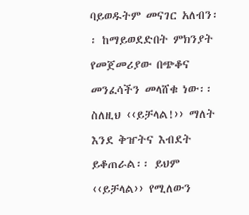ባይወዱትም መናገር አለብን፡፡ ከማይወደድበት ምክንያት የመጀመሪያው በጭቆና መንፈሳችን መላሸቁ ነው፡፡ ስለዚህ ‹‹ይቻላል!›› ማለት እንደ ቅዠትና እብደት ይቆጠራል፡፡ ይህም ‹‹ይቻላል›› የሚለውን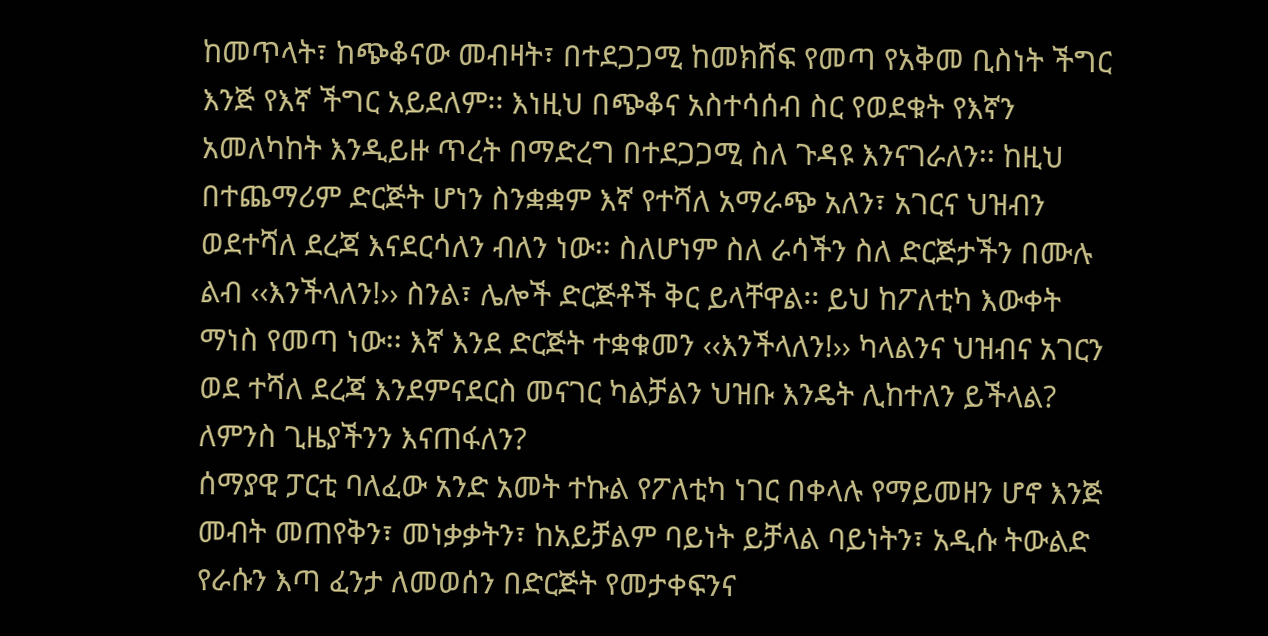ከመጥላት፣ ከጭቆናው መብዛት፣ በተደጋጋሚ ከመክሸፍ የመጣ የአቅመ ቢስነት ችግር እንጅ የእኛ ችግር አይደለም፡፡ እነዚህ በጭቆና አስተሳሰብ ስር የወደቁት የእኛን አመለካከት እንዲይዙ ጥረት በማድረግ በተደጋጋሚ ስለ ጉዳዩ እንናገራለን፡፡ ከዚህ በተጨማሪም ድርጅት ሆነን ስንቋቋም እኛ የተሻለ አማራጭ አለን፣ አገርና ህዝብን ወደተሻለ ደረጃ እናደርሳለን ብለን ነው፡፡ ስለሆነም ስለ ራሳችን ስለ ድርጅታችን በሙሉ ልብ ‹‹እንችላለን!›› ስንል፣ ሌሎች ድርጅቶች ቅር ይላቸዋል፡፡ ይህ ከፖለቲካ እውቀት ማነስ የመጣ ነው፡፡ እኛ እንደ ድርጅት ተቋቁመን ‹‹እንችላለን!›› ካላልንና ህዝብና አገርን ወደ ተሻለ ደረጃ እንደምናደርስ መናገር ካልቻልን ህዝቡ እንዴት ሊከተለን ይችላል? ለምንስ ጊዜያችንን እናጠፋለን?
ሰማያዊ ፓርቲ ባለፈው አንድ አመት ተኩል የፖለቲካ ነገር በቀላሉ የማይመዘን ሆኖ እንጅ መብት መጠየቅን፣ መነቃቃትን፣ ከአይቻልም ባይነት ይቻላል ባይነትን፣ አዲሱ ትውልድ የራሱን እጣ ፈንታ ለመወሰን በድርጅት የመታቀፍንና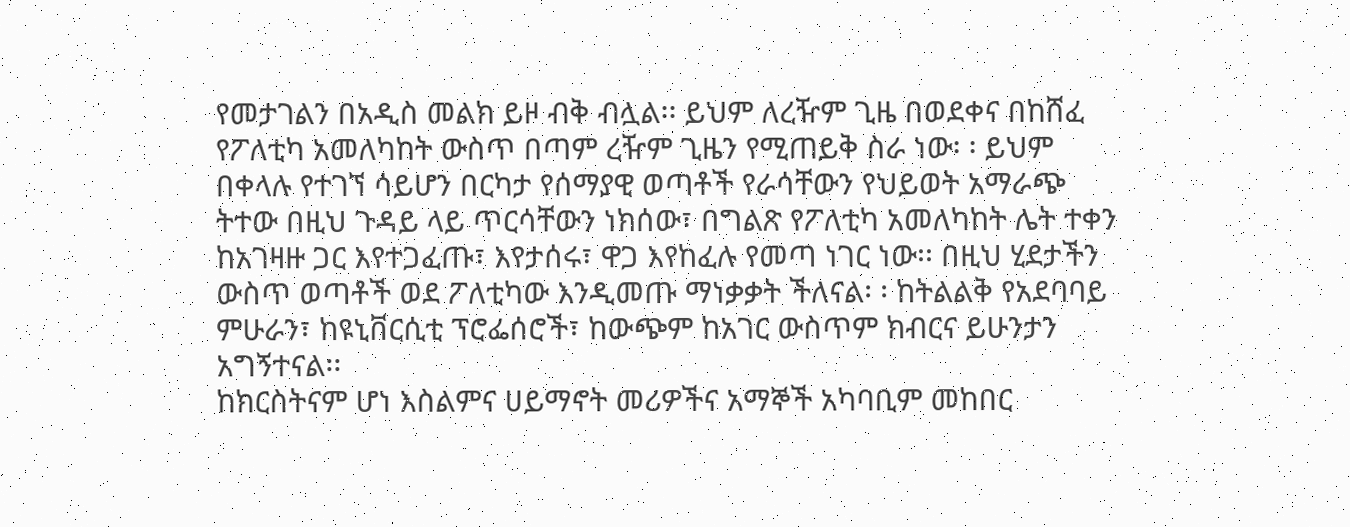የመታገልን በአዲስ መልክ ይዞ ብቅ ብሏል፡፡ ይህም ለረዥም ጊዜ በወደቀና በከሸፈ የፖለቲካ አመለካከት ውስጥ በጣም ረዥም ጊዜን የሚጠይቅ ስራ ነው፡ ፡ ይህም በቀላሉ የተገኘ ሳይሆን በርካታ የሰማያዊ ወጣቶች የራሳቸውን የህይወት አማራጭ ትተው በዚህ ጉዳይ ላይ ጥርሳቸውን ነክሰው፣ በግልጽ የፖለቲካ አመለካከት ሌት ተቀን ከአገዛዙ ጋር እየተጋፈጡ፣ እየታሰሩ፣ ዋጋ እየከፈሉ የመጣ ነገር ነው፡፡ በዚህ ሂደታችን ውስጥ ወጣቶች ወደ ፖለቲካው እንዲመጡ ማነቃቃት ችለናል፡ ፡ ከትልልቅ የአደባባይ ምሁራን፣ ከዩኒቨርሲቲ ፕሮፌሰሮች፣ ከውጭም ከአገር ውስጥም ክብርና ይሁንታን አግኝተናል፡፡
ከክርስትናም ሆነ እስልምና ሀይማኖት መሪዎችና አማኞች አካባቢም መከበር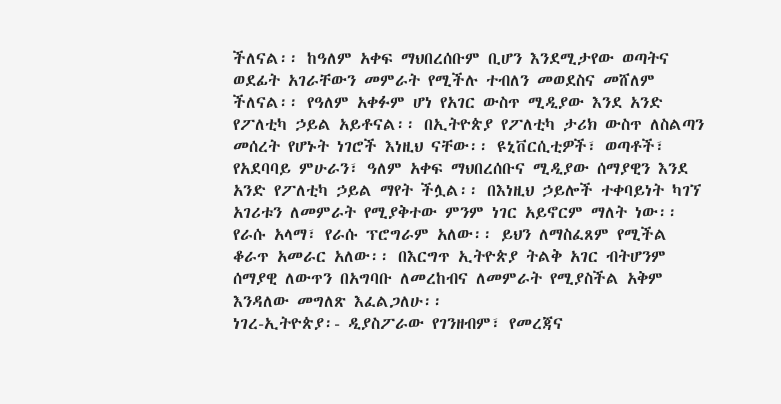ችለናል፡፡ ከዓለም አቀፍ ማህበረሰቡም ቢሆን እንደሚታየው ወጣትና ወደፊት አገራቸውን መምራት የሚችሉ ተብለን መወደስና መሸለም ችለናል፡፡ የዓለም አቀፉም ሆነ የአገር ውስጥ ሚዲያው እንደ አንድ የፖለቲካ ኃይል አይቶናል፡፡ በኢትዮጵያ የፖለቲካ ታሪክ ውስጥ ለስልጣን መሰረት የሆኑት ነገሮች እነዚህ ናቸው፡፡ ዩኒቨርሲቲዎች፣ ወጣቶች፣ የአደባባይ ምሁራን፣ ዓለም አቀፍ ማህበረሰቡና ሚዲያው ሰማያዊን እንደ አንድ የፖለቲካ ኃይል ማየት ችሏል፡፡ በእነዚህ ኃይሎች ተቀባይነት ካገኘ አገሪቱን ለመምራት የሚያቅተው ምንም ነገር አይኖርም ማለት ነው፡፡ የራሱ አላማ፣ የራሱ ፕሮግራም አለው፡፡ ይህን ለማስፈጸም የሚችል ቆራጥ አመራር አለው፡፡ በእርግጥ ኢትዮጵያ ትልቅ አገር ብትሆንም ሰማያዊ ለውጥን በአግባቡ ለመረከብና ለመምራት የሚያስችል አቅም እንዳለው መግለጽ እፈልጋለሁ፡፡
ነገረ-ኢትዮጵያ፡- ዲያስፖራው የገንዘብም፣ የመረጃና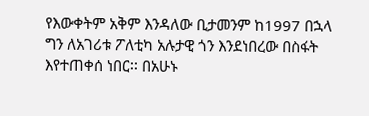የእውቀትም አቅም እንዳለው ቢታመንም ከ1997 በኋላ ግን ለአገሪቱ ፖለቲካ አሉታዊ ጎን እንደነበረው በስፋት እየተጠቀሰ ነበር፡፡ በአሁኑ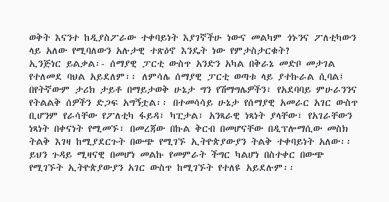ወቅት እናንተ ከዲያስፖራው ተቀባይነት እያገኛችሁ ነውና መልካም ጎኑንና ፖለቲካውን ላይ አለው የሚባለውን አሉታዊ ተጽዕኖ እንዴት ነው የምታስታርቁት?
ኢንጅነር ይልቃል፡- ሰማያዊ ፓርቲ ውስጥ አንድን አካል በቅራኔ መድቦ መታገል የተለመደ ባህል አይደለም፡፡ ለምሳሌ ሰማያዊ ፓርቲ ወጣቱ ላይ ያተኩራል ሲባል፤ በየትኛውም ታሪክ ታይቶ በማይታወቅ ሁኔታ ግን የሽማግሌዎችን፣ የአደባባይ ምሁራንንና የትልልቅ ሰዎችን ድጋፍ አግኝቷል፡፡ በተመሳሳይ ሁኔታ የሰማያዊ አመራር አገር ውስጥ ቢሆንም የራሳቸው የፖለቲካ ፋይዳ፣ ካፒታል፣ አንጻራዊ ነጻነት ያላቸው፣ የአገራቸውን ነጻነት በቀናነት የሚመኙ፣ በመረጃው በኩል ቅርብ በመሆናቸው በዲፕሎማሲው መስክ ትልቅ እገዛ ከሚያደርጉት በውጭ የሚገኙ ኢትዮጵያውያን ትልቅ ተቀባይነት አለው፡፡ ይህን ጉዳይ ሚዛናዊ በመሆነ መልኩ የመምራት ችግር ካልሆነ በስተቀር በውጭ የሚገኙት ኢትዮጵያውያን አገር ውስጥ ከሚገኙት የተለዩ አይደሉም፡፡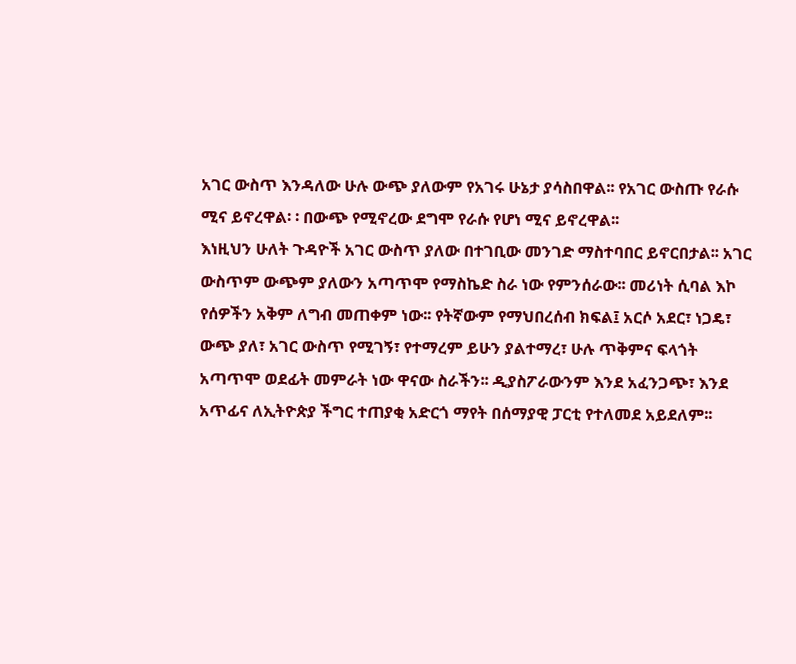አገር ውስጥ እንዳለው ሁሉ ውጭ ያለውም የአገሩ ሁኔታ ያሳስበዋል፡፡ የአገር ውስጡ የራሱ ሚና ይኖረዋል፡ ፡ በውጭ የሚኖረው ደግሞ የራሱ የሆነ ሚና ይኖረዋል፡፡
እነዚህን ሁለት ጉዳዮች አገር ውስጥ ያለው በተገቢው መንገድ ማስተባበር ይኖርበታል፡፡ አገር ውስጥም ውጭም ያለውን አጣጥሞ የማስኬድ ስራ ነው የምንሰራው፡፡ መሪነት ሲባል እኮ የሰዎችን አቅም ለግብ መጠቀም ነው፡፡ የትኛውም የማህበረሰብ ክፍል፤ አርሶ አደር፣ ነጋዴ፣ ውጭ ያለ፣ አገር ውስጥ የሚገኝ፣ የተማረም ይሁን ያልተማረ፣ ሁሉ ጥቅምና ፍላጎት አጣጥሞ ወደፊት መምራት ነው ዋናው ስራችን፡፡ ዲያስፖራውንም እንደ አፈንጋጭ፣ እንደ አጥፊና ለኢትዮጵያ ችግር ተጠያቂ አድርጎ ማየት በሰማያዊ ፓርቲ የተለመደ አይደለም፡፡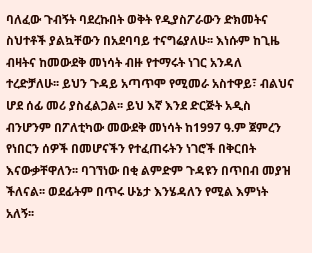ባለፈው ጉብኝት ባደረኩበት ወቅት የዲያስፖራውን ድክመትና ስህተቶች ያልኳቸውን በአደባባይ ተናግሬያለሁ፡፡ እነሱም ከጊዜ ብዛትና ከመውደቅ መነሳት ብዙ የተማሩት ነገር አንዳለ ተረድቻለሁ፡፡ ይህን ጉዳይ አጣጥሞ የሚመራ አስተዋይ፣ ብልህና ሆደ ሰፊ መሪ ያስፈልጋል፡፡ ይህ እኛ እንደ ድርጅት አዲስ ብንሆንም በፖለቲካው መውደቅ መነሳት ከ1997 ዓ.ም ጀምረን የነበርን ሰዎች በመሆናችን የተፈጠሩትን ነገሮች በቅርበት እናውቃቸዋለን፡፡ ባገኘነው በቂ ልምድም ጉዳዩን በጥበብ መያዝ ችለናል፡፡ ወደፊትም በጥሩ ሁኔታ እንሄዳለን የሚል እምነት አለኝ፡፡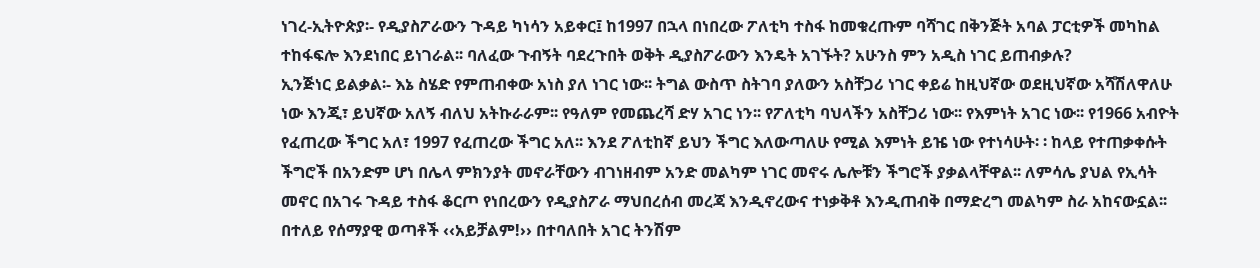ነገረ-ኢትዮጵያ፡- የዲያስፖራውን ጉዳይ ካነሳን አይቀር፤ ከ1997 በኋላ በነበረው ፖለቲካ ተስፋ ከመቁረጡም ባሻገር በቅንጅት አባል ፓርቲዎች መካከል ተከፋፍሎ እንደነበር ይነገራል፡፡ ባለፈው ጉብኝት ባደረጉበት ወቅት ዲያስፖራውን እንዴት አገኙት? አሁንስ ምን አዲስ ነገር ይጠብቃሉ?
ኢንጅነር ይልቃል፡- እኔ ስሄድ የምጠብቀው አነስ ያለ ነገር ነው፡፡ ትግል ውስጥ ስትገባ ያለውን አስቸጋሪ ነገር ቀይሬ ከዚህኛው ወደዚህኛው አሻሽለዋለሁ ነው እንጂ፣ ይህኛው አለኝ ብለህ አትኩራራም፡፡ የዓለም የመጨረሻ ድሃ አገር ነን፡፡ የፖለቲካ ባህላችን አስቸጋሪ ነው፡፡ የእምነት አገር ነው፡፡ የ1966 አብዮት የፈጠረው ችግር አለ፣ 1997 የፈጠረው ችግር አለ፡፡ እንደ ፖለቲከኛ ይህን ችግር እለውጣለሁ የሚል እምነት ይዤ ነው የተነሳሁት፡ ፡ ከላይ የተጠቃቀሱት ችግሮች በአንድም ሆነ በሌላ ምክንያት መኖራቸውን ብገነዘብም አንድ መልካም ነገር መኖሩ ሌሎቹን ችግሮች ያቃልላቸዋል፡፡ ለምሳሌ ያህል የኢሳት መኖር በአገሩ ጉዳይ ተስፋ ቆርጦ የነበረውን የዲያስፖራ ማህበረሰብ መረጃ እንዲኖረውና ተነቃቅቶ እንዲጠብቅ በማድረግ መልካም ስራ አከናውኗል፡፡ በተለይ የሰማያዊ ወጣቶች ‹‹አይቻልም!›› በተባለበት አገር ትንሽም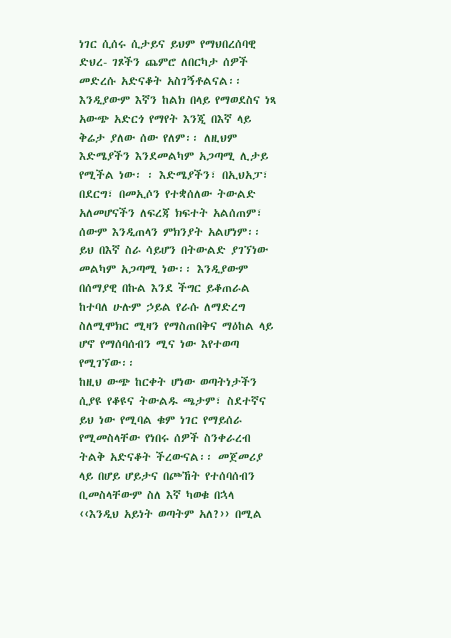ነገር ሲሰሩ ሲታይና ይህም የማህበረሰባዊ ድህረ- ገጾችን ጨምሮ ለበርካታ ሰዎች መድረሱ አድናቆት አስገኝቶልናል፡፡
እንዲያውም እኛን ከልክ በላይ የማወደስና ነጻ አውጭ አድርጎ የማየት እንጂ በእኛ ላይ ቅሬታ ያለው ሰው የለም፡፡ ለዚህም እድሜያችን እንደመልካም አጋጣሚ ሊታይ የሚችል ነው፡ ፡ እድሜያችን፣ በኢህአፓ፣ በደርግ፣ በመኢሶን የተቋሰለው ትውልድ አለመሆናችን ለፍረጃ ክፍተት አልሰጠም፣ ሰውም እንዲጠላን ምክንያት አልሆነም፡፡ ይህ በእኛ ስራ ሳይሆን በትውልድ ያገኘነው መልካም አጋጣሚ ነው፡፡ እንዲያውም በሰማያዊ በኩል እንደ ችግር ይቆጠራል ከተባለ ሁሉም ኃይል የራሱ ለማድረግ ስለሚሞክር ሚዛን የማስጠበቅና ማዕከል ላይ ሆኖ የማሰባሰብን ሚና ነው እየተወጣ የሚገኘው፡፡
ከዚህ ውጭ ከርቀት ሆነው ወጣትነታችን ሲያዩ የቆዩና ትውልዱ ጫታም፣ ስደተኛና ይህ ነው የሚባል ቁም ነገር የማይሰራ የሚመስላቸው የነበሩ ሰዎች ስንቀራረብ ትልቅ አድናቆት ችረውናል፡፡ መጀመሪያ ላይ በሆይ ሆይታና በጮኸት የተሰባሰብን ቢመስላቸውም ስለ እኛ ካወቁ በኋላ ‹‹እንዲህ አይነት ወጣትም አለ?›› በሚል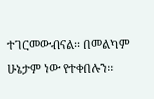ተገርመውብናል፡፡ በመልካም ሁኔታም ነው የተቀበሉን፡፡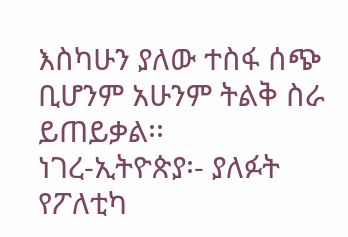እስካሁን ያለው ተስፋ ሰጭ ቢሆንም አሁንም ትልቅ ስራ ይጠይቃል፡፡
ነገረ-ኢትዮጵያ፡- ያለፉት የፖለቲካ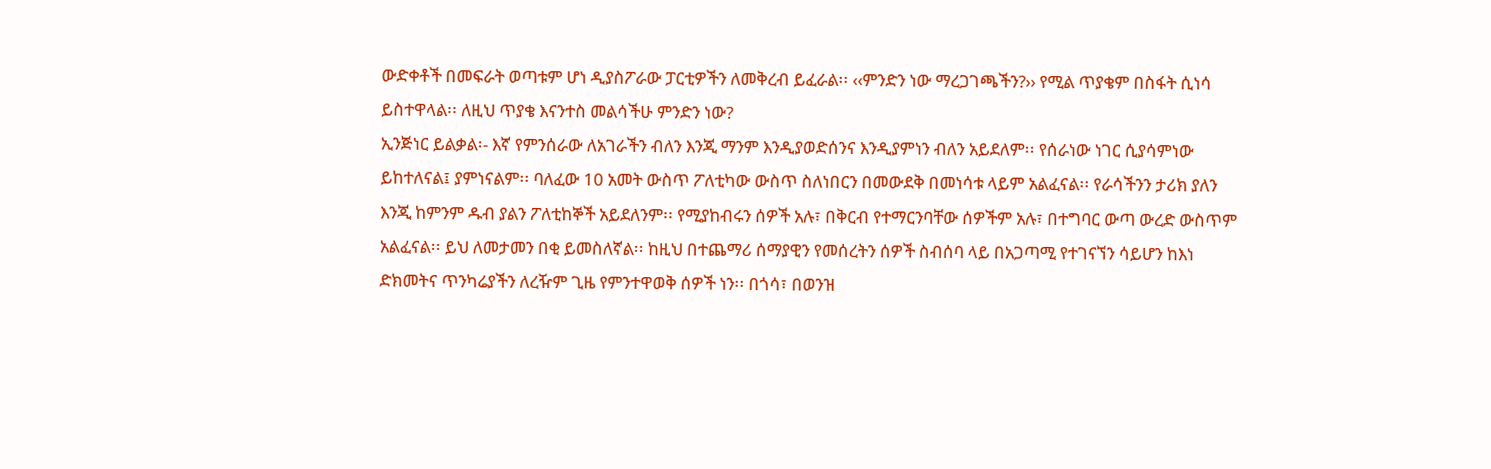ውድቀቶች በመፍራት ወጣቱም ሆነ ዲያስፖራው ፓርቲዎችን ለመቅረብ ይፈራል፡፡ ‹‹ምንድን ነው ማረጋገጫችን?›› የሚል ጥያቄም በስፋት ሲነሳ ይስተዋላል፡፡ ለዚህ ጥያቄ እናንተስ መልሳችሁ ምንድን ነው?
ኢንጅነር ይልቃል፡- እኛ የምንሰራው ለአገራችን ብለን እንጂ ማንም እንዲያወድሰንና እንዲያምነን ብለን አይደለም፡፡ የሰራነው ነገር ሲያሳምነው ይከተለናል፤ ያምነናልም፡፡ ባለፈው 10 አመት ውስጥ ፖለቲካው ውስጥ ስለነበርን በመውደቅ በመነሳቱ ላይም አልፈናል፡፡ የራሳችንን ታሪክ ያለን እንጂ ከምንም ዱብ ያልን ፖለቲከኞች አይደለንም፡፡ የሚያከብሩን ሰዎች አሉ፣ በቅርብ የተማርንባቸው ሰዎችም አሉ፣ በተግባር ውጣ ውረድ ውስጥም አልፈናል፡፡ ይህ ለመታመን በቂ ይመስለኛል፡፡ ከዚህ በተጨማሪ ሰማያዊን የመሰረትን ሰዎች ስብሰባ ላይ በአጋጣሚ የተገናኘን ሳይሆን ከእነ ድክመትና ጥንካሬያችን ለረዥም ጊዜ የምንተዋወቅ ሰዎች ነን፡፡ በጎሳ፣ በወንዝ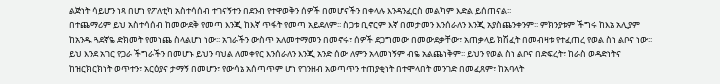ልጅነት ሳይሆን ነጻ በሆነ የፖለቲካ አስተሳሰብ ተገናኝተን በደንብ የተዋወቅን ሰዎች በመሆናችን በቀላሉ እንዳንፈርስ መልካም እድል ይሰጠናል፡፡
በተጨማሪም ይህ አስተሳሰብ ከመውደቅ የመጣ እንጂ ከእኛ ጥፋት የመጣ አይደለም፡፡ ስጋቱ ቢኖርም እኛ በመታመን እንሰራለን እንጂ አያስጨንቀንም፡፡ ምክንያቱም ችግሩ ከእኔ አሊያም ከአንዱ ጓደኛዬ ድክመት የመነጨ ስላልሆነ ነው፡፡ አገራችን ውስጥ አለመተማመን በመኖሩ፣ ሰዎች ደጋግመው በመውደቃቸው፣ አጠቃላይ ክሽፈት በመብዛቱ የተፈጠረ የወል ስነ ልቦና ነው፡፡ ይህ እንደ አገር የጋራ ችግራችን በመሆኑ ይህን ባህል ለመቀየር እንሰራለን እንጂ አንድ ሰው ለምን አላመነኝም ብዬ አልጨነቅም፡፡ ይህን የወል ስነ ልቦና በድፍረት፣ ከራስ ወዳድነትና ከዝርክርክነት ወጥተን፣ አርዕያና ታማኝ በመሆን፣ የውሳኔ አሰጣጥም ሆነ የገንዘብ አወጣጥን ተጠያቂነት በተሞላበት መንገድ በመፈጸም፣ ከአባላት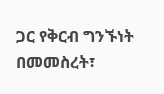ጋር የቅርብ ግንኙነት በመመስረት፣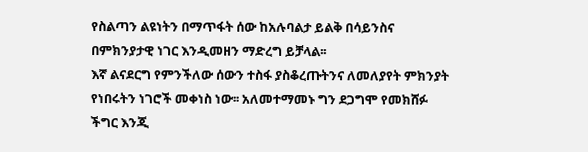የስልጣን ልዩነትን በማጥፋት ሰው ከአሉባልታ ይልቅ በሳይንስና በምክንያታዊ ነገር እንዲመዘን ማድረግ ይቻላል፡፡
እኛ ልናደርግ የምንችለው ሰውን ተስፋ ያስቆረጡትንና ለመለያየት ምክንያት የነበሩትን ነገሮች መቀነስ ነው፡፡ አለመተማመኑ ግን ደጋግሞ የመክሸፉ ችግር እንጂ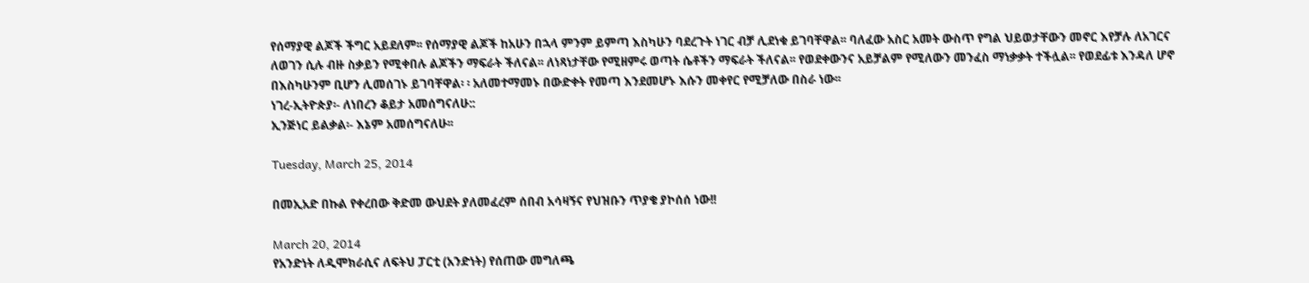የሰማያዊ ልጆች ችግር አይደለም፡፡ የሰማያዊ ልጆች ከአሁን በኋላ ምንም ይምጣ እስካሁን ባደረጉት ነገር ብቻ ሊደነቁ ይገባቸዋል፡፡ ባለፈው አስር አመት ውስጥ የግል ህይወታቸውን መኖር እየቻሉ ለአገርና ለወገን ሲሉ ብዙ ስቃይን የሚቀበሉ ልጆችን ማፍራት ችለናል፡፡ ለነጻነታቸው የሚዘምሩ ወጣት ሴቶችን ማፍራት ችለናል፡፡ የወደቀውንና አይቻልም የሚለውን መንፈስ ማነቃቃት ተችሏል፡፡ የወደፊቱ እንዳለ ሆኖ በእስካሁንም ቢሆን ሊመሰገኑ ይገባቸዋል፡ ፡ አለመተማመኑ በውድቀት የመጣ እንደመሆኑ እሱን መቀየር የሚቻለው በስራ ነው፡፡
ነገረ-ኢትዮጵያ፡- ለነበረን ቆይታ አመሰግናለሁ::
ኢንጅነር ይልቃል፡- እኔም አመሰግናለሁ፡፡

Tuesday, March 25, 2014

በመኢአድ በኩል የቀረበው ቅድመ ውህደት ያለመፈረም ሰበብ አሳዛኝና የህዝቡን ጥያቄ ያኮሰሰ ነው!!

March 20, 2014
የአንድነት ለዲሞክራሲና ለፍትህ ፓርቲ (አንድነት) የሰጠው መግለጫ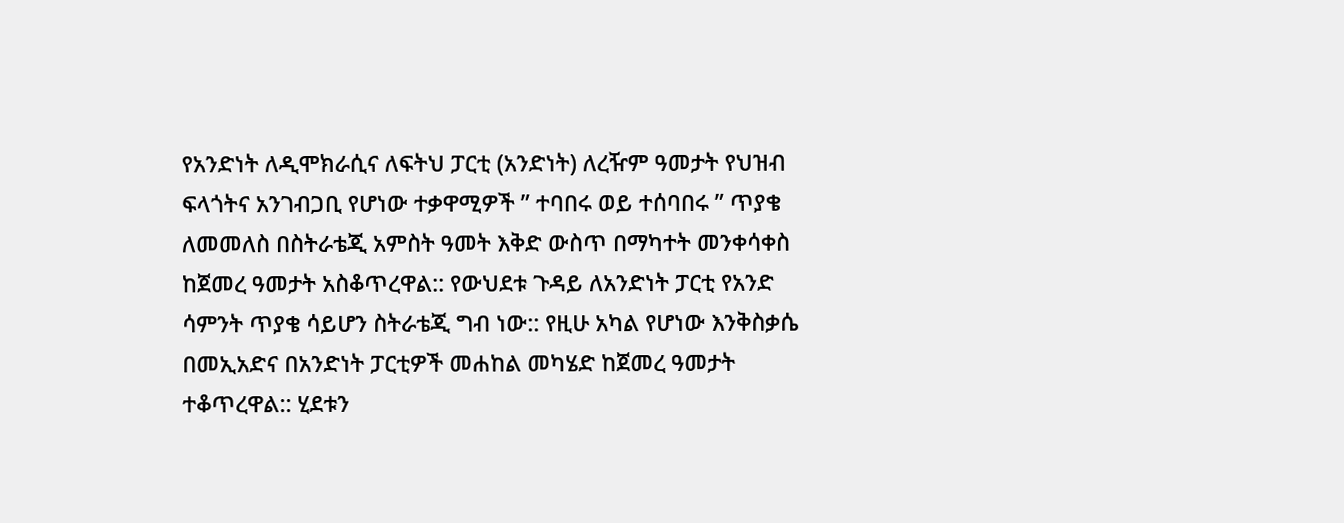የአንድነት ለዲሞክራሲና ለፍትህ ፓርቲ (አንድነት) ለረዥም ዓመታት የህዝብ ፍላጎትና አንገብጋቢ የሆነው ተቃዋሚዎች ” ተባበሩ ወይ ተሰባበሩ ” ጥያቄ ለመመለስ በስትራቴጂ አምስት ዓመት እቅድ ውስጥ በማካተት መንቀሳቀስ ከጀመረ ዓመታት አስቆጥረዋል:: የውህደቱ ጉዳይ ለአንድነት ፓርቲ የአንድ ሳምንት ጥያቄ ሳይሆን ስትራቴጂ ግብ ነው:: የዚሁ አካል የሆነው እንቅስቃሴ በመኢአድና በአንድነት ፓርቲዎች መሐከል መካሄድ ከጀመረ ዓመታት ተቆጥረዋል:: ሂደቱን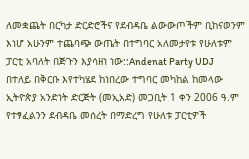ለመቋጨት በርካታ ድርድሮችና የደብዳቤ ልውውጦችም ቢከናወንም እነሆ አሁንም ተጨባጭ ውጤት በተግባር አለመታየቱ የሁለቱም ፓርቲ አባለት በጅጉን እያሳዘነ ነው::Andenat Party UDJ
በተለይ በቅርቡ እየተካሄደ ከነበረው ተግባር መካከል ከመላው ኢትዮጵያ አንድነት ድርጅት (መኢአድ) መጋቢት 1 ቀን 2006 ዓ.ም የተፃፈልንን ደብዳቤ መሰረት በማድረግ የሁለቱ ፓርቲዎች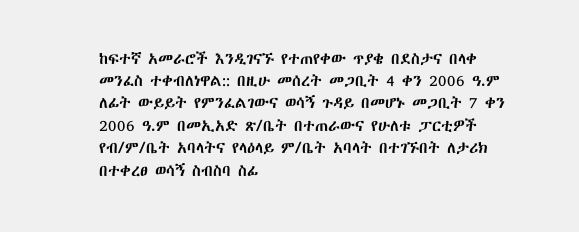ከፍተኛ አመራሮች እንዲገናኙ የተጠየቀው ጥያቄ በደስታና በላቀ መንፈስ ተቀብለነዋል:: በዚሁ መሰረት መጋቢት 4 ቀን 2006 ዓ.ም ለፊት ውይይት የምንፈልገውና ወሳኝ ጉዳይ በመሆኑ መጋቢት 7 ቀን 2006 ዓ.ም በመኢአድ ጽ/ቤት በተጠራውና የሁለቱ ፓርቲዎች የብ/ም/ቤት አባላትና የላዕላይ ም/ቤት አባላት በተገኙበት ለታሪክ በተቀረፀ ወሳኝ ስብስባ ስፊ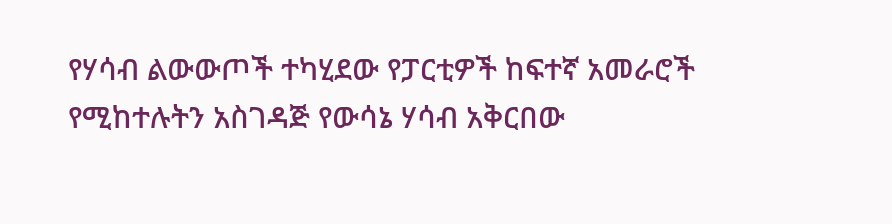የሃሳብ ልውውጦች ተካሂደው የፓርቲዎች ከፍተኛ አመራሮች የሚከተሉትን አስገዳጅ የውሳኔ ሃሳብ አቅርበው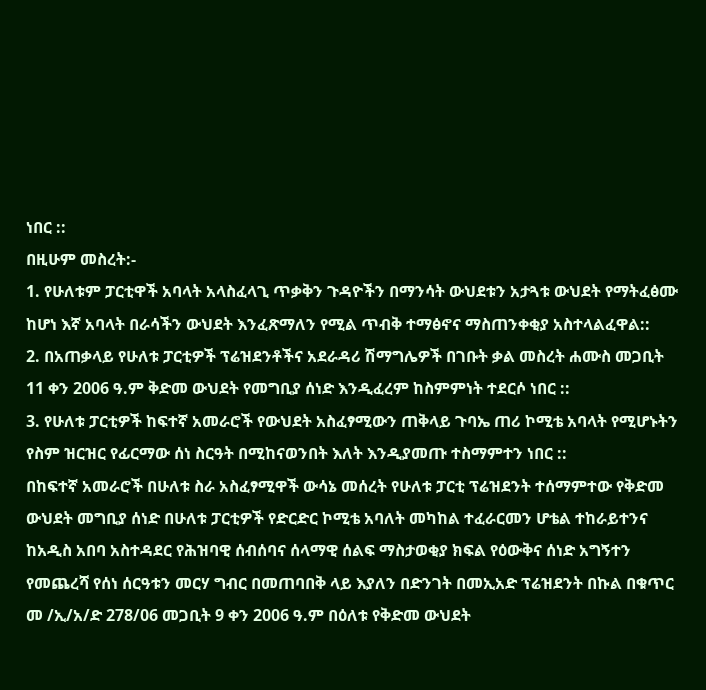ነበር ::
በዚሁም መስረት:-
1. የሁለቱም ፓርቲዋች አባላት አላስፈላጊ ጥቃቅን ጉዳዮችን በማንሳት ውህደቱን አታጓቱ ውህደት የማትፈፅሙ ከሆነ እኛ አባላት በራሳችን ውህደት እንፈጽማለን የሚል ጥብቅ ተማፅኖና ማስጠንቀቂያ አስተላልፈዋል::
2. በአጠቃላይ የሁለቱ ፓርቲዎች ፕሬዝደንቶችና አደራዳሪ ሽማግሌዎች በገቡት ቃል መስረት ሐሙስ መጋቢት 11 ቀን 2006 ዓ.ም ቅድመ ውህደት የመግቢያ ሰነድ እንዲፈረም ከስምምነት ተደርሶ ነበር ::
3. የሁለቱ ፓርቲዎች ከፍተኛ አመራሮች የውህደት አስፈፃሚውን ጠቅላይ ጉባኤ ጠሪ ኮሚቴ አባላት የሚሆኑትን የስም ዝርዝር የፊርማው ሰነ ስርዓት በሚከናወንበት እለት እንዲያመጡ ተስማምተን ነበር ::
በከፍተኛ አመራሮች በሁለቱ ስራ አስፈፃሚዋች ውሳኔ መሰረት የሁለቱ ፓርቲ ፕሬዝደንት ተሰማምተው የቅድመ ውህደት መግቢያ ሰነድ በሁለቱ ፓርቲዎች የድርድር ኮሚቴ አባለት መካከል ተፈራርመን ሆቴል ተከራይተንና ከአዲስ አበባ አስተዳደር የሕዝባዊ ሰብሰባና ሰላማዊ ሰልፍ ማስታወቂያ ክፍል የዕውቅና ሰነድ አግኝተን የመጨረሻ የሰነ ሰርዓቱን መርሃ ግብር በመጠባበቅ ላይ እያለን በድንገት በመኢአድ ፕሬዝደንት በኩል በቁጥር መ /ኢ/አ/ድ 278/06 መጋቢት 9 ቀን 2006 ዓ.ም በዕለቱ የቅድመ ውህደት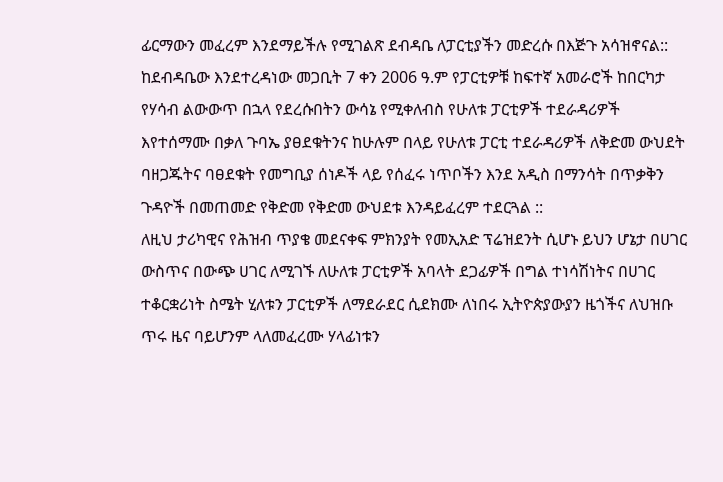ፊርማውን መፈረም እንደማይችሉ የሚገልጽ ደብዳቤ ለፓርቲያችን መድረሱ በእጅጉ አሳዝኖናል::
ከደብዳቤው እንደተረዳነው መጋቢት 7 ቀን 2006 ዓ.ም የፓርቲዎቹ ከፍተኛ አመራሮች ከበርካታ የሃሳብ ልውውጥ በኋላ የደረሱበትን ውሳኔ የሚቀለብስ የሁለቱ ፓርቲዎች ተደራዳሪዎች እየተሰማሙ በቃለ ጉባኤ ያፀደቁትንና ከሁሉም በላይ የሁለቱ ፓርቲ ተደራዳሪዎች ለቅድመ ውህደት ባዘጋጁትና ባፀደቁት የመግቢያ ሰነዶች ላይ የሰፈሩ ነጥቦችን እንደ አዲስ በማንሳት በጥቃቅን ጉዳዮች በመጠመድ የቅድመ የቅድመ ውህደቱ እንዳይፈረም ተደርጓል ::
ለዚህ ታሪካዊና የሕዝብ ጥያቄ መደናቀፍ ምክንያት የመኢአድ ፕሬዝደንት ሲሆኑ ይህን ሆኔታ በሀገር ውስጥና በውጭ ሀገር ለሚገኙ ለሁለቱ ፓርቲዎች አባላት ደጋፊዎች በግል ተነሳሽነትና በሀገር ተቆርቋሪነት ስሜት ሂለቱን ፓርቲዎች ለማደራደር ሲደክሙ ለነበሩ ኢትዮጵያውያን ዜጎችና ለህዝቡ ጥሩ ዜና ባይሆንም ላለመፈረሙ ሃላፊነቱን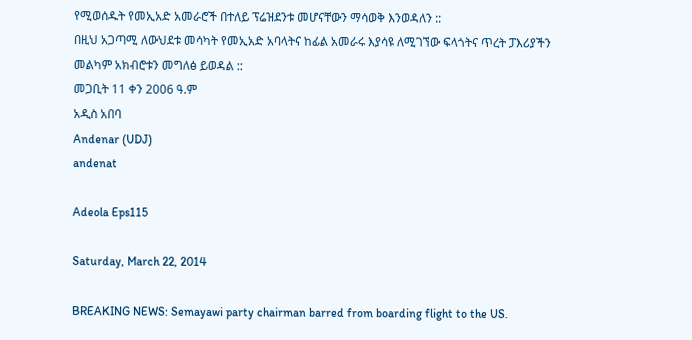የሚወሰዱት የመኢአድ አመራሮች በተለይ ፕሬዝደንቱ መሆናቸውን ማሳወቅ እንወዳለን ::
በዚህ አጋጣሚ ለውህደቱ መሳካት የመኢአድ አባላትና ከፊል አመራሩ እያሳዩ ለሚገኘው ፍላጎትና ጥረት ፓእሪያችን መልካም አክብሮቱን መግለፅ ይወዳል ::
መጋቢት 11 ቀን 2006 ዓ.ም
አዲስ አበባ
Andenar (UDJ)
andenat

Adeola Eps115

Saturday, March 22, 2014

BREAKING NEWS: Semayawi party chairman barred from boarding flight to the US.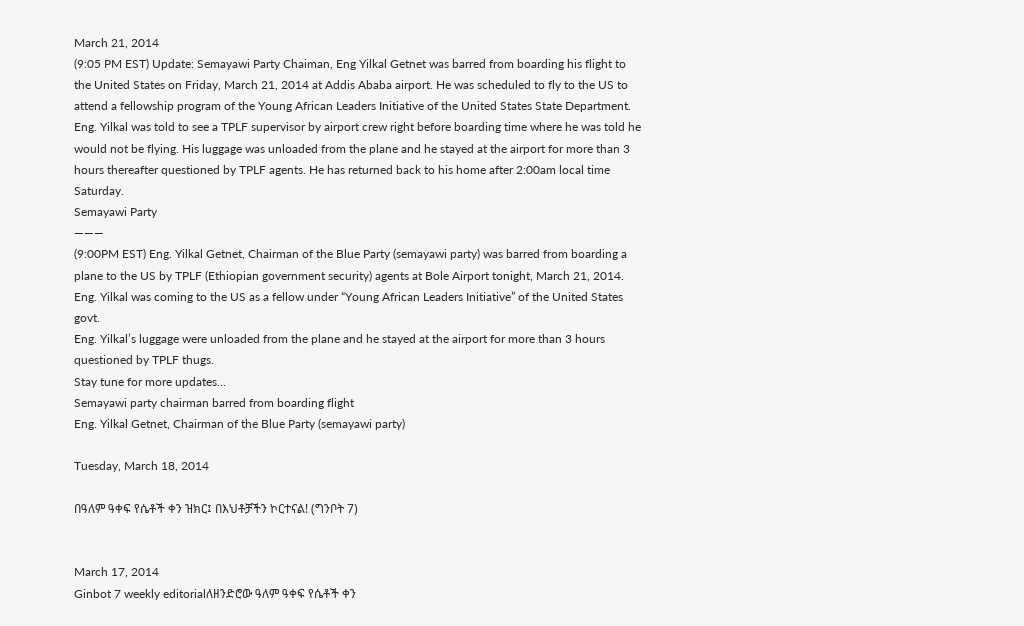March 21, 2014
(9:05 PM EST) Update: Semayawi Party Chaiman, Eng Yilkal Getnet was barred from boarding his flight to the United States on Friday, March 21, 2014 at Addis Ababa airport. He was scheduled to fly to the US to attend a fellowship program of the Young African Leaders Initiative of the United States State Department. Eng. Yilkal was told to see a TPLF supervisor by airport crew right before boarding time where he was told he would not be flying. His luggage was unloaded from the plane and he stayed at the airport for more than 3 hours thereafter questioned by TPLF agents. He has returned back to his home after 2:00am local time Saturday.
Semayawi Party
———
(9:00PM EST) Eng. Yilkal Getnet, Chairman of the Blue Party (semayawi party) was barred from boarding a plane to the US by TPLF (Ethiopian government security) agents at Bole Airport tonight, March 21, 2014.
Eng. Yilkal was coming to the US as a fellow under “Young African Leaders Initiative” of the United States govt.
Eng. Yilkal’s luggage were unloaded from the plane and he stayed at the airport for more than 3 hours questioned by TPLF thugs.
Stay tune for more updates…
Semayawi party chairman barred from boarding flight
Eng. Yilkal Getnet, Chairman of the Blue Party (semayawi party)

Tuesday, March 18, 2014

በዓለም ዓቀፍ የሴቶች ቀን ዝክር፤ በእህቶቻችን ኮርተናል! (ግንቦት 7)


March 17, 2014
Ginbot 7 weekly editorialለዘንድሮው ዓለም ዓቀፍ የሴቶች ቀን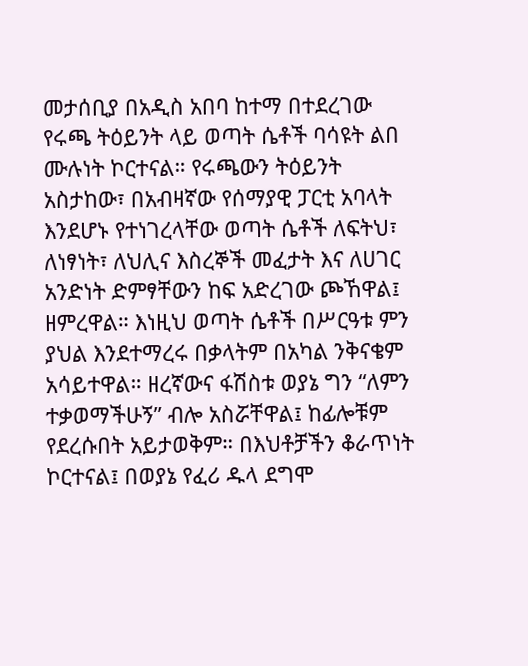መታሰቢያ በአዲስ አበባ ከተማ በተደረገው የሩጫ ትዕይንት ላይ ወጣት ሴቶች ባሳዩት ልበ ሙሉነት ኮርተናል። የሩጫውን ትዕይንት አስታከው፣ በአብዛኛው የሰማያዊ ፓርቲ አባላት እንደሆኑ የተነገረላቸው ወጣት ሴቶች ለፍትህ፣ ለነፃነት፣ ለህሊና እስረኞች መፈታት እና ለሀገር አንድነት ድምፃቸውን ከፍ አድረገው ጮኸዋል፤ ዘምረዋል። እነዚህ ወጣት ሴቶች በሥርዓቱ ምን ያህል እንደተማረሩ በቃላትም በአካል ንቅናቄም አሳይተዋል። ዘረኛውና ፋሽስቱ ወያኔ ግን “ለምን ተቃወማችሁኝ” ብሎ አስሯቸዋል፤ ከፊሎቹም የደረሱበት አይታወቅም። በእህቶቻችን ቆራጥነት ኮርተናል፤ በወያኔ የፈሪ ዱላ ደግሞ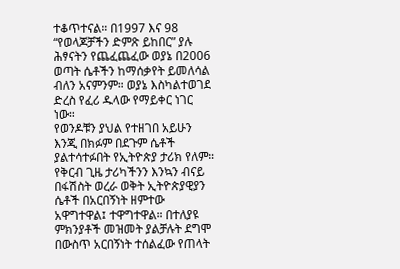ተቆጥተናል። በ1997 እና 98 “የወላጆቻችን ድምጽ ይከበር” ያሉ ሕፃናትን የጨፈጨፈው ወያኔ በ2006 ወጣት ሴቶችን ከማሰቃየት ይመለሳል ብለን አናምንም። ወያኔ እስካልተወገደ ድረስ የፈሪ ዱላው የማይቀር ነገር ነው።
የወንዶቹን ያህል የተዘገበ አይሁን እንጂ በክፉም በደጉም ሴቶች ያልተሳተፉበት የኢትዮጵያ ታሪክ የለም። የቅርብ ጊዜ ታሪካችንን እንኳን ብናይ በፋሽስት ወረራ ወቅት ኢትዮጵያዊያን ሴቶች በአርበኝነት ዘምተው አዋግተዋል፤ ተዋግተዋል። በተለያዩ ምክንያቶች መዝመት ያልቻሉት ደግሞ በውስጥ አርበኝነት ተሰልፈው የጠላት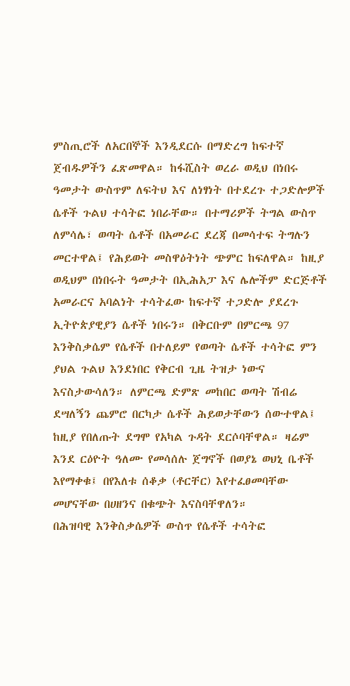ምስጢሮች ለአርበኞች እንዲደርሱ በማድረግ ከፍተኛ ጀብዱዎችን ፈጽመዋል። ከፋሺስት ወረራ ወዲህ በነበሩ ዓመታት ውስጥም ለፍትህ እና ለነፃነት በተደረጉ ተጋድሎዎች ሴቶች ጉልህ ተሳትፎ ነበራቸው። በተማሪዎች ትግል ውስጥ ለምሳሌ፣ ወጣት ሴቶች በአመራር ደረጃ በመሳተፍ ትግሉን መርተዋል፤ የሕይወት መስዋዕትነት ጭምር ከፍለዋል። ከዚያ ወዲህም በነበሩት ዓመታት በኢሕአፓ እና ሌሎችም ድርጅቶች አመራርና አባልነት ተሳትፈው ከፍተኛ ተጋድሎ ያደረጉ ኢትዮጵያዊያን ሴቶች ነበሩን። በቅርቡም በምርጫ 97 እንቅስቃሴም የሴቶች በተለይም የወጣት ሴቶች ተሳትፎ ምን ያህል ጉልህ እንደነበር የቅርብ ጊዜ ትዝታ ነውና እናስታውሳለን። ለምርጫ ድምጽ መከበር ወጣት ሽብሬ ደሣለኝን ጨምሮ በርካታ ሴቶች ሕይወታቸውን ሰውተዋል፤ ከዚያ የበለጡት ደግሞ የአካል ጉዳት ደርሶባቸዋል። ዛሬም እንደ ርዕዮት ዓለሙ የመሳሰሉ ጀግኖች በወያኔ ወህኒ ቤቶች እየማቀቁ፤ በየእለቱ ሰቆቃ (ቶርቸር) እየተፈፀመባቸው መሆናቸው በሀዘንና በቁጭት እናስባቸዋለን።
በሕዝባዊ እንቅስቃሴዎች ውስጥ የሴቶች ተሳትፎ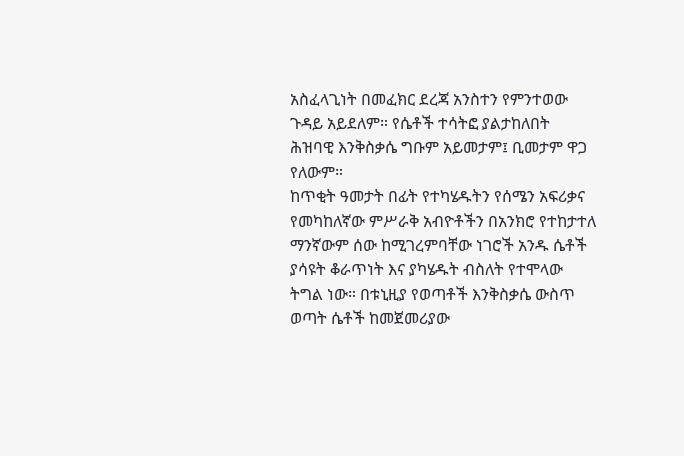አስፈላጊነት በመፈክር ደረጃ አንስተን የምንተወው ጉዳይ አይደለም። የሴቶች ተሳትፎ ያልታከለበት ሕዝባዊ እንቅስቃሴ ግቡም አይመታም፤ ቢመታም ዋጋ የለውም።
ከጥቂት ዓመታት በፊት የተካሄዱትን የሰሜን አፍሪቃና የመካከለኛው ምሥራቅ አብዮቶችን በአንክሮ የተከታተለ ማንኛውም ሰው ከሚገረምባቸው ነገሮች አንዱ ሴቶች ያሳዩት ቆራጥነት እና ያካሄዱት ብስለት የተሞላው ትግል ነው። በቱኒዚያ የወጣቶች እንቅስቃሴ ውስጥ ወጣት ሴቶች ከመጀመሪያው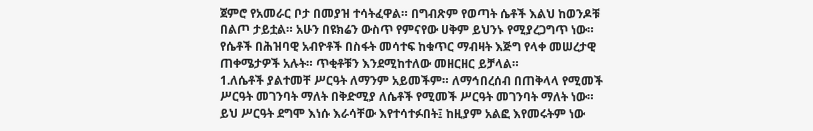ጀምሮ የአመራር ቦታ በመያዝ ተሳትፈዋል። በግብጽም የወጣት ሴቶች እልህ ከወንዶቹ በልጦ ታይቷል። አሁን በዩክሬን ውስጥ የምናየው ሀቅም ይህንኑ የሚያረጋግጥ ነው።
የሴቶች በሕዝባዊ አብዮቶች በስፋት መሳተፍ ከቁጥር ማብዛት እጅግ የላቀ መሠረታዊ ጠቀሜታዎች አሉት። ጥቂቶቹን እንደሚከተለው መዘርዘር ይቻላል።
1.ለሴቶች ያልተመቸ ሥርዓት ለማንም አይመችም። ለማኅበረሰብ በጠቅላላ የሚመች ሥርዓት መገንባት ማለት በቅድሚያ ለሴቶች የሚመች ሥርዓት መገንባት ማለት ነው። ይህ ሥርዓት ደግሞ እነሱ እራሳቸው እየተሳተፉበት፤ ከዚያም አልፎ እየመሩትም ነው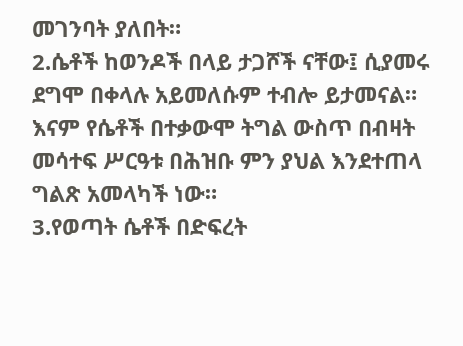መገንባት ያለበት።
2.ሴቶች ከወንዶች በላይ ታጋሾች ናቸው፤ ሲያመሩ ደግሞ በቀላሉ አይመለሱም ተብሎ ይታመናል። እናም የሴቶች በተቃውሞ ትግል ውስጥ በብዛት መሳተፍ ሥርዓቱ በሕዝቡ ምን ያህል እንደተጠላ ግልጽ አመላካች ነው።
3.የወጣት ሴቶች በድፍረት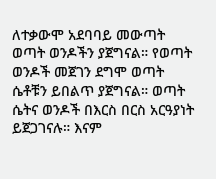ለተቃውሞ አደባባይ መውጣት ወጣት ወንዶችን ያጀግናል። የወጣት ወንዶች መጀገን ደግሞ ወጣት ሴቶቹን ይበልጥ ያጀግናል። ወጣት ሴትና ወንዶች በእርስ በርስ አርዓያነት ይጀጋገናሉ። እናም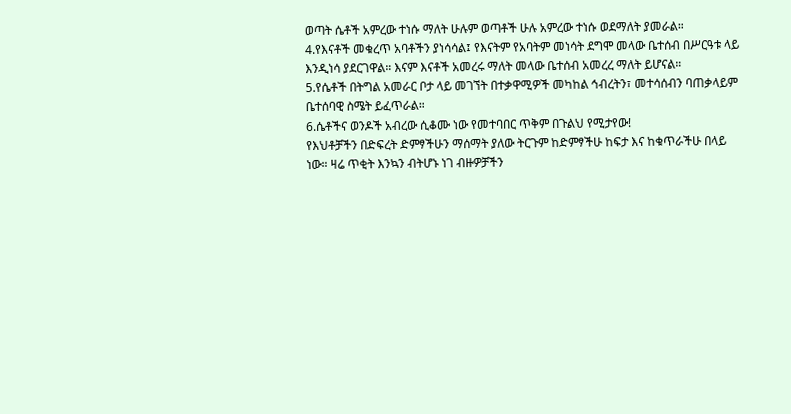ወጣት ሴቶች አምረው ተነሱ ማለት ሁሉም ወጣቶች ሁሉ አምረው ተነሱ ወደማለት ያመራል።
4.የእናቶች መቁረጥ አባቶችን ያነሳሳል፤ የእናትም የአባትም መነሳት ደግሞ መላው ቤተሰብ በሥርዓቱ ላይ እንዲነሳ ያደርገዋል። እናም እናቶች አመረሩ ማለት መላው ቤተሰብ አመረረ ማለት ይሆናል።
5.የሴቶች በትግል አመራር ቦታ ላይ መገኘት በተቃዋሚዎች መካከል ኅብረትን፣ መተሳሰብን ባጠቃላይም ቤተሰባዊ ስሜት ይፈጥራል።
6.ሴቶችና ወንዶች አብረው ሲቆሙ ነው የመተባበር ጥቅም በጉልህ የሚታየው!
የእህቶቻችን በድፍረት ድምፃችሁን ማሰማት ያለው ትርጉም ከድምፃችሁ ከፍታ እና ከቁጥራችሁ በላይ ነው። ዛሬ ጥቂት እንኳን ብትሆኑ ነገ ብዙዎቻችን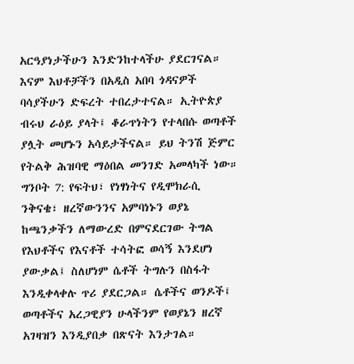አርዓያነታችሁን እንድንከተላችሁ ያደርገናል። እናም እህቶቻችን በአዲስ አበባ ጎዳናዎች ባሳያችሁን ድፍረት ተበረታተናል። ኢትዮጵያ ብሩህ ራዕይ ያላት፤ ቆራጥነትን የተላበሱ ወጣቶች ያሏት መሆኑን አሳይታችናል። ይህ ትንሽ ጅምር የትልቅ ሕዝባዊ ማዕበል መንገድ አመላካች ነው።
ግንቦት 7: የፍትህ፣ የነፃነትና የዲሞክራሲ ንቅናቄ፣ ዘረኛውንንና አምባነኑን ወያኔ ከጫንቃችን ለማውረድ በምናደርገው ትግል የእህቶችና የእናቶች ተሳትፎ ወሳኝ እንደሆነ ያውቃል፤ ስለሆነም ሴቶች ትግሉን በስፋት እንዲቀላቀሉ ጥሪ ያደርጋል። ሴቶችና ወንዶች፤ ወጣቶችና አረጋዊያን ሁላችንም የወያኔን ዘረኛ አገዛዝን እንዲያበቃ በጽናት እንታገል።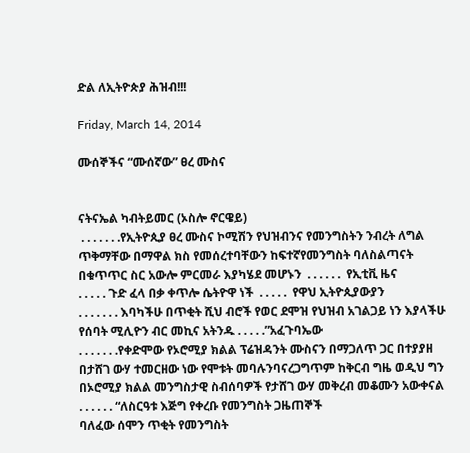ድል ለኢትዮጵያ ሕዝብ!!!

Friday, March 14, 2014

ሙሰኞችና “ሙሰኛው” ፀረ ሙስና


ናትናኤል ካብትይመር (ኦስሎ ኖርዌይ)
 . . . . . . .የኢትዮጲያ ፀረ ሙስና ኮሚሽን የህዝብንና የመንግስትን ንብረት ለግል ጥቅማቸው በማዋል ክስ የመሰረተባቸውን ከፍተኛየመንግስት ባለስልጣናት በቁጥጥር ስር አውሎ ምርመራ እያካሄደ መሆኑን  . . . . . .  የኢቲቪ ዜና
. . . . . ጉድ ፈላ በቃ ቀጥሎ ሴትዮዋ ነች  . . . . .  የዋህ ኢትዮጲያውያን
. . . . . . . እባካችሁ በጥቂት ሺህ ብሮች የወር ደሞዝ የህዝብ አገልጋይ ነን እያላችሁ የሰባት ሚሊዮን ብር መኪና አትንዱ . . . . .”አፈጉባኤው
. . . . . . .የቀድሞው የኦሮሚያ ክልል ፕሬዝዳንት ሙስናን በማጋለጥ ጋር በተያያዘ በታሸገ ውሃ ተመርዘው ነው የሞቱት መባሉንባናረጋግጥም ከቅርብ ግዜ ወዲህ ግን በኦሮሚያ ክልል መንግስታዊ ስብሰባዎች የታሸገ ውሃ መቅረብ መቆሙን አውቀናል  . . . . . . “ለስርዓቱ እጅግ የቀረቡ የመንግስት ጋዜጠኞች
ባለፈው ሰሞን ጥቂት የመንግስት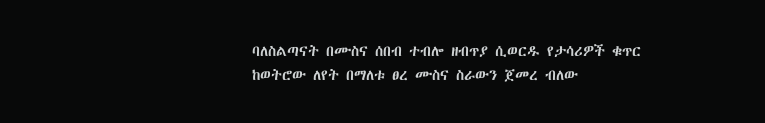ባለስልጣናት በሙስና ሰበብ ተብሎ ዘብጥያ ሲወርዱ የታሳሪዎች ቁጥር ከወትሮው ለየት በማለቱ ፀረ ሙስና ስራውን ጀመረ ብለው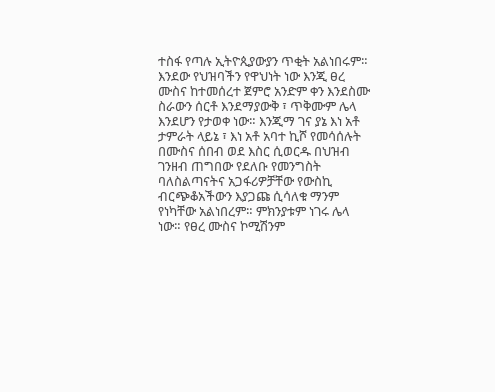ተስፋ የጣሉ ኢትዮጲያውያን ጥቂት አልነበሩም። እንደው የህዝባችን የዋህነት ነው እንጂ ፀረ ሙስና ከተመሰረተ ጀምሮ አንድም ቀን እንደስሙ ስራውን ሰርቶ እንደማያውቅ ፣ ጥቅሙም ሌላ እንደሆን የታወቀ ነው። እንጂማ ገና ያኔ እነ አቶ ታምራት ላይኔ ፣ እነ አቶ አባተ ኪሾ የመሳሰሉት በሙስና ሰበብ ወደ እስር ሲወርዱ በህዝብ ገንዘብ ጠግበው የደለቡ የመንግስት ባለስልጣናትና አጋፋሪዎቻቸው የውስኪ ብርጭቆአችውን እያጋጩ ሲሳለቁ ማንም የነካቸው አልነበረም። ምክንያቱም ነገሩ ሌላ ነው። የፀረ ሙስና ኮሚሽንም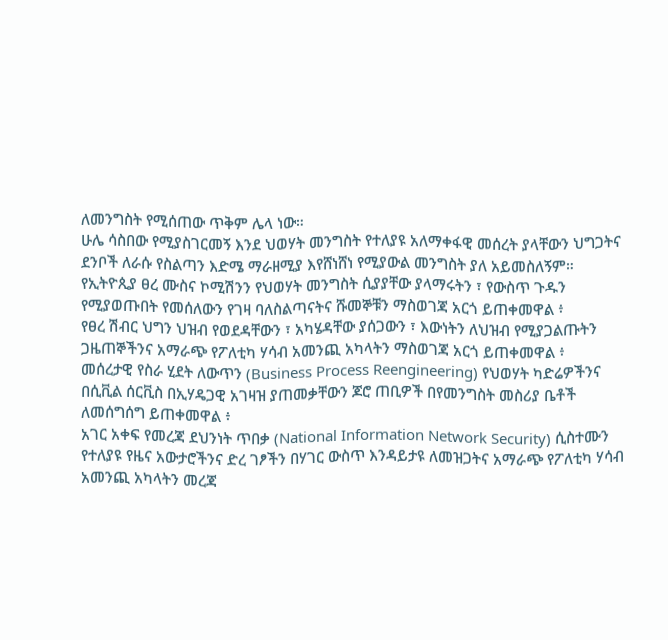ለመንግስት የሚሰጠው ጥቅም ሌላ ነው።
ሁሌ ሳስበው የሚያስገርመኝ እንደ ህወሃት መንግስት የተለያዩ አለማቀፋዊ መሰረት ያላቸውን ህግጋትና ደንቦች ለራሱ የስልጣን እድሜ ማራዘሚያ እየሸነሸነ የሚያውል መንግስት ያለ አይመስለኝም።
የኢትዮጲያ ፀረ ሙስና ኮሚሽንን የህወሃት መንግስት ሲያያቸው ያላማሩትን ፣ የውስጥ ጉዱን የሚያወጡበት የመሰለውን የገዛ ባለስልጣናትና ሹመኞቹን ማስወገጃ አርጎ ይጠቀመዋል ፥
የፀረ ሽብር ህግን ህዝብ የወደዳቸውን ፣ አካሄዳቸው ያሰጋውን ፣ እውነትን ለህዝብ የሚያጋልጡትን ጋዜጠኞችንና አማራጭ የፖለቲካ ሃሳብ አመንጪ አካላትን ማስወገጃ አርጎ ይጠቀመዋል ፥
መሰረታዊ የስራ ሂደት ለውጥን (Business Process Reengineering) የህወሃት ካድሬዎችንና በሲቪል ሰርቪስ በኢሃዴጋዊ አገዛዝ ያጠመቃቸውን ጆሮ ጠቢዎች በየመንግስት መስሪያ ቤቶች ለመሰግሰግ ይጠቀመዋል ፥
አገር አቀፍ የመረጃ ደህንነት ጥበቃ (National Information Network Security) ሲስተሙን የተለያዩ የዜና አውታሮችንና ድረ ገፆችን በሃገር ውስጥ እንዳይታዩ ለመዝጋትና አማራጭ የፖለቲካ ሃሳብ አመንጪ አካላትን መረጃ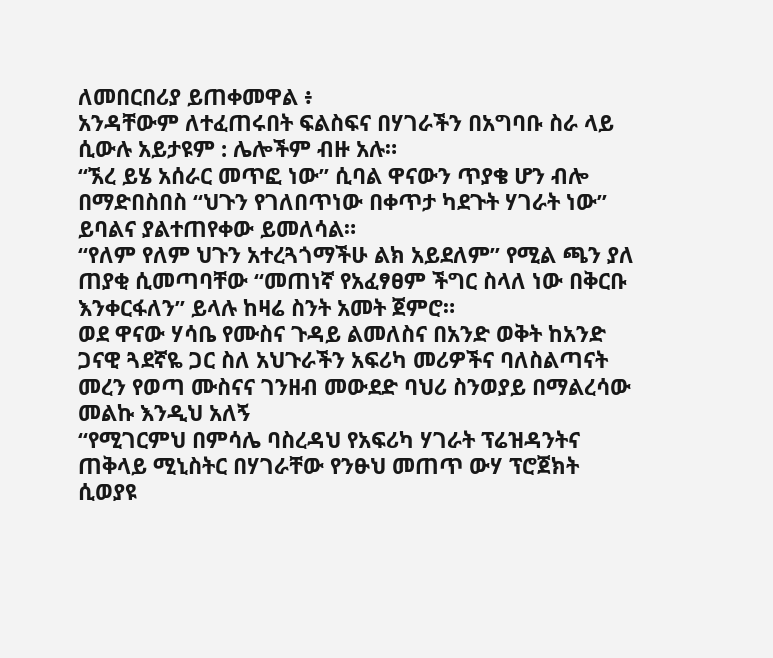ለመበርበሪያ ይጠቀመዋል ፥
አንዳቸውም ለተፈጠሩበት ፍልስፍና በሃገራችን በአግባቡ ስራ ላይ ሲውሉ አይታዩም : ሌሎችም ብዙ አሉ።
“ኧረ ይሄ አሰራር መጥፎ ነው” ሲባል ዋናውን ጥያቄ ሆን ብሎ በማድበስበስ “ህጉን የገለበጥነው በቀጥታ ካደጉት ሃገራት ነው” ይባልና ያልተጠየቀው ይመለሳል።
“የለም የለም ህጉን አተረጓጎማችሁ ልክ አይደለም” የሚል ጫን ያለ ጠያቂ ሲመጣባቸው “መጠነኛ የአፈፃፀም ችግር ስላለ ነው በቅርቡ እንቀርፋለን” ይላሉ ከዛሬ ስንት አመት ጀምሮ።
ወደ ዋናው ሃሳቤ የሙስና ጉዳይ ልመለስና በአንድ ወቅት ከአንድ ጋናዊ ጓደኛዬ ጋር ስለ አህጉራችን አፍሪካ መሪዎችና ባለስልጣናት መረን የወጣ ሙስናና ገንዘብ መውደድ ባህሪ ስንወያይ በማልረሳው መልኩ እንዲህ አለኝ
“የሚገርምህ በምሳሌ ባስረዳህ የአፍሪካ ሃገራት ፕሬዝዳንትና ጠቅላይ ሚኒስትር በሃገራቸው የንፁህ መጠጥ ውሃ ፕሮጀክት ሲወያዩ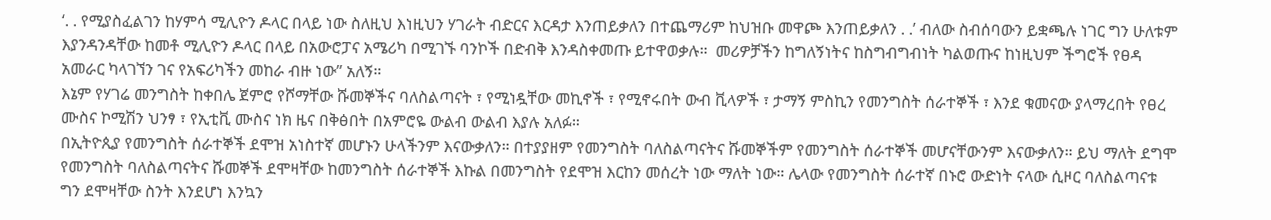‘. . የሚያስፈልገን ከሃምሳ ሚሊዮን ዶላር በላይ ነው ስለዚህ እነዚህን ሃገራት ብድርና እርዳታ እንጠይቃለን በተጨማሪም ከህዝቡ መዋጮ እንጠይቃለን . .’ ብለው ስብሰባውን ይቋጫሉ ነገር ግን ሁለቱም እያንዳንዳቸው ከመቶ ሚሊዮን ዶላር በላይ በአውሮፓና አሜሪካ በሚገኙ ባንኮች በድብቅ እንዳስቀመጡ ይተዋወቃሉ።  መሪዎቻችን ከግለኝነትና ከስግብግብነት ካልወጡና ከነዚህም ችግሮች የፀዳ አመራር ካላገኘን ገና የአፍሪካችን መከራ ብዙ ነው” አለኝ።
እኔም የሃገሬ መንግስት ከቀበሌ ጀምሮ የሾማቸው ሹመኞችና ባለስልጣናት ፣ የሚነዷቸው መኪኖች ፣ የሚኖሩበት ውብ ቪላዎች ፣ ታማኝ ምስኪን የመንግስት ሰራተኞች ፣ እንደ ቁመናው ያላማረበት የፀረ ሙስና ኮሚሽን ህንፃ ፣ የኢቲቪ ሙስና ነክ ዜና በቅፅበት በአምሮዬ ውልብ ውልብ እያሉ አለፉ።
በኢትዮጲያ የመንግስት ሰራተኞች ደሞዝ አነስተኛ መሆኑን ሁላችንም እናውቃለን። በተያያዘም የመንግስት ባለስልጣናትና ሹመኞችም የመንግስት ሰራተኞች መሆናቸውንም እናውቃለን። ይህ ማለት ደግሞ የመንግስት ባለስልጣናትና ሹመኞች ደሞዛቸው ከመንግስት ሰራተኞች እኩል በመንግስት የደሞዝ እርከን መሰረት ነው ማለት ነው። ሌላው የመንግስት ሰራተኛ በኑሮ ውድነት ናላው ሲዞር ባለስልጣናቱ ግን ደሞዛቸው ስንት እንደሆነ እንኳን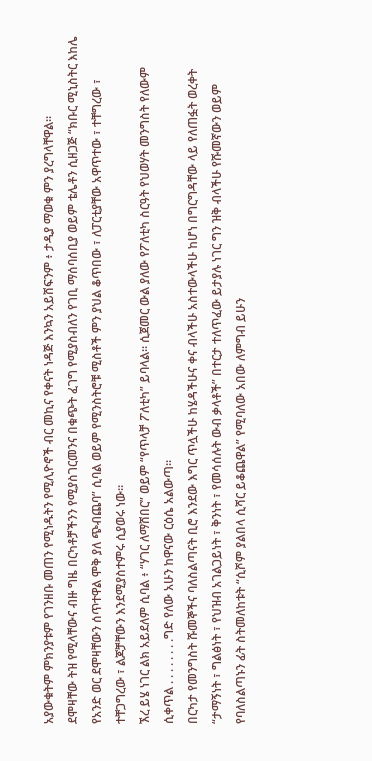አያውቁትም ምክንያቱም የገንዘቡ መጠን የሚነዱትን የሚሊዮኖች ብር መኪና የቀናት ነዳጅ እንኳን አይሸፍንም ፥ ታዲያ ማወቁ ምን ያረግላቸዋል።
ደሞዛቸው ትዝ የሚላቸውና ብዙ ግዜ በርካቶቻችንን የሚያስገርመንና በቁጭት ፈገግ የሚያስብለን የገቢ ማሰባሰቢያ ወይም ቴሌቶን ሲዘጋጅ “ክቡር ሚኒስትር እከሌ የአንድ ወር ደሞዛቸውን ሰጥተዋል ሞቅ ያለ ጭብጨባ” ሲባል ወይም የሚንስትሮቹ ሚስቶች ምን ያህል ቆጥበው ፣ ለፓርቲያቸው አዋጥተው ፣ ተቸግረው ፣  ተቸጋግረው ፣ ልጆቻቸውን እንደሚያስተምሩ ሲያወሩ ነው።
ኧረ ይሄ ነገር ልክ አይደለም ሲባል ፥ “ሃገር ለማሸበር” ወይም “የጥላቻ ፖለቲካ” ይባላል። ሲጀመር ውል ያለው የፖለቲካ ስርዓት የህወሃት መንግስት የለውም ሲቀጥል . . . . . . . .ግድ የለው አሁን ከዋናው ርዕሴ አልውጣ።
በርካታ የመንግስት ሹመኞችና ባለስልጣናት ቢሮ እንደው እግር ጥሏችሁ ከሄዳችሁና ቀና ብላችሁ አስተውላችሁ ከሆነ በግርግዳቸው ላይ የለጠፏት ወረቀት “ታማኝነት ፣ ግልፅነት ፣ የህዝብ አገልጋይነት ፣ ቅንነት ፣ የመሳሰሉት ውብ ቃላቶች” በተርታ ተለጥፈው ይታያሉ ነገር ግን ዝቅ ብላችሁ የሹመኛውን ወይም የባለስልጣኑን ፊት ስትመለከቱት “ሲሾም ያልበላ ሲሻር ይቆጨዋል” የሚባለው አበው ለምግብ ይሁን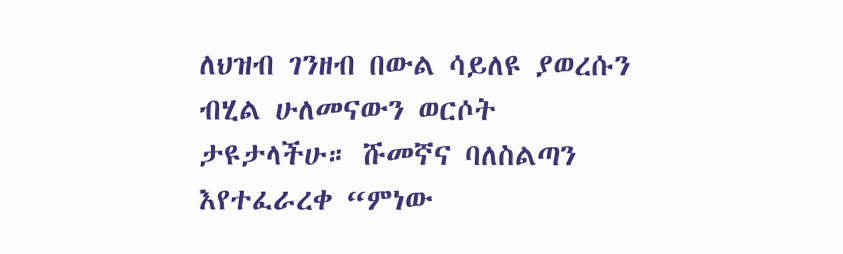ለህዝብ ገንዘብ በውል ሳይለዩ ያወረሱን ብሂል ሁለመናውን ወርሶት ታዩታላችሁ። ሹመኛና ባለስልጣን እየተፈራረቀ “ምነው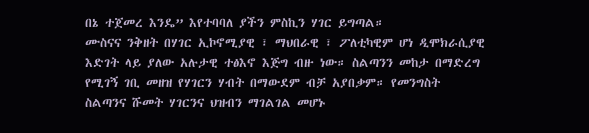በኔ ተጀመረ እንዴ” እየተባባለ ያችን ምስኪን ሃገር ይግጣል።
ሙስናና ንቅዘት በሃገር ኢኮኖሚያዊ ፣ ማህበራዊ ፣ ፖለቲካዊም ሆነ ዲሞክራሲያዊ እድገት ላይ ያለው አሉታዊ ተፅእኖ እጅግ ብዙ ነው። ስልጣንን መከታ በማድረግ የሚገኝ ገቢ መዘዝ የሃገርን ሃብት በማውደም ብቻ አያበቃም። የመንግስት ስልጣንና ሹመት ሃገርንና ህዝብን ማገልገል መሆኑ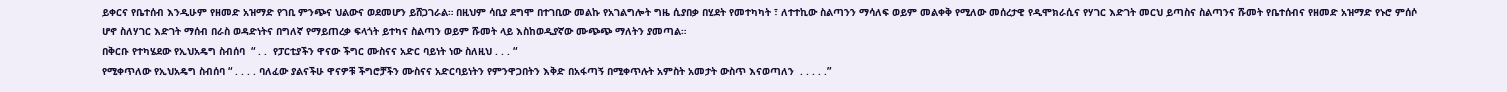ይቀርና የቤተሰብ እንዲሁም የዘመድ አዝማድ የገቢ ምንጭና ህልውና ወደመሆን ይሸጋገራል። በዚህም ሳቢያ ደግሞ በተገቢው መልኩ የአገልግሎት ግዜ ሲያበቃ በሂደት የመተካካት ፣ ለተተኪው ስልጣንን ማሳለፍ ወይም መልቀቅ የሚለው መሰረታዊ የዲሞክራሲና የሃገር እድገት መርህ ይጣስና ስልጣንና ሹመት የቤተሰብና የዘመድ አዝማድ የኑሮ ምሰሶ ሆኖ ስለሃገር እድገት ማሰብ በራስ ወዳድነትና በግለኛ የማይጠረቃ ፍላጎት ይተካና ስልጣን ወይም ሹመት ላይ እስከወዲያኛው ሙጭጭ ማለትን ያመጣል።
በቅርቡ የተካሄደው የኢህአዴግ ስብሰባ  “ . .  የፓርቲያችን ዋናው ችግር ሙስናና አድር ባይነት ነው ስለዚህ . . . “
የሚቀጥለው የኢህአዴግ ስብሰባ “ . . . . ባለፈው ያልናችሁ ዋናዎቹ ችግሮቻችን ሙስናና አድርባይነትን የምንዋጋበትን እቅድ በአፋጣኝ በሚቀጥሉት አምስት አመታት ውስጥ እናወጣለን  . . . . .”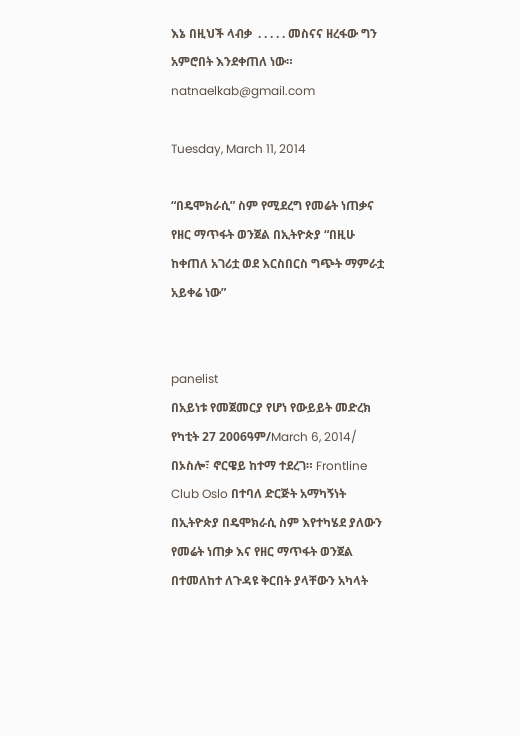እኔ በዚህች ላብቃ  . . . . . መስናና ዘረፋው ግን አምሮበት እንደቀጠለ ነው።
natnaelkab@gmail.com

Tuesday, March 11, 2014

“በዴሞክራሲ” ስም የሚደረግ የመሬት ነጠቃና የዘር ማጥፋት ወንጀል በኢትዮጵያ “በዚሁ ከቀጠለ አገሪቷ ወደ እርስበርስ ግጭት ማምራቷ አይቀሬ ነው”


panelist
በአይነቱ የመጀመርያ የሆነ የውይይት መድረክ የካቲት 27 2006ዓም/March 6, 2014/ በኦስሎ፣ ኖርዌይ ከተማ ተደረገ። Frontline Club Oslo በተባለ ድርጅት አማካኝነት በኢትዮጵያ በዴሞክራሲ ስም እየተካሄደ ያለውን የመሬት ነጠቃ እና የዘር ማጥፋት ወንጀል በተመለከተ ለጉዳዩ ቅርበት ያላቸውን አካላት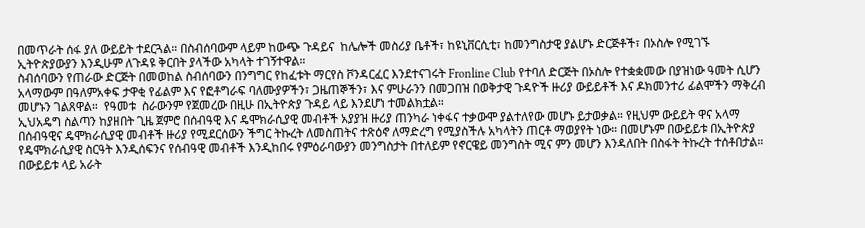በመጥራት ሰፋ ያለ ውይይት ተደርጓል። በስብሰባውም ላይም ከውጭ ጉዳይና  ከሌሎች መስሪያ ቤቶች፣ ከዩኒቨርሲቲ፣ ከመንግስታዊ ያልሆኑ ድርጅቶች፣ በኦስሎ የሚገኙ ኢትዮጵያውያን እንዲሁም ለጉዳዩ ቅርበት ያላችው አካላት ተገኝተዋል።
ስብሰባውን የጠራው ድርጅት በመወከል ስብሰባውን በንግግር የከፈቱት ማርየስ ቮንዳርፈር እንደተናገሩት Fronline Club የተባለ ድርጅት በኦስሎ የተቋቋመው በያዝነው ዓመት ሲሆን አላማውም በዓለምአቀፍ ታዋቂ የፊልም እና የፎቶግራፍ ባለሙያዎችን፣ ጋዜጠኞችን፣ እና ምሁራንን በመጋበዝ በወቅታዊ ጉዳዮች ዙሪያ ውይይቶች እና ዶክመንተሪ ፊልሞችን ማቅረብ መሆኑን ገልጸዋል።  የዓመቱ  ስራውንም የጀመረው በዚሁ በኢትዮጵያ ጉዳይ ላይ እንደሆነ ተመልክቷል።
ኢህአዴግ ስልጣን ከያዘበት ጊዜ ጀምሮ በሰብዓዊ እና ዴሞክራሲያዊ መብቶች አያያዝ ዙሪያ ጠንካራ ነቀፋና ተቃውሞ ያልተለየው መሆኑ ይታወቃል። የዚህም ውይይት ዋና አላማ በሰብዓዊና ዴሞክራሲያዊ መብቶች ዙሪያ የሚደርሰውን ችግር ትኩረት ለመስጠትና ተጽዕኖ ለማድረግ የሚያስችሉ አካላትን ጠርቶ ማወያየት ነው። በመሆኑም በውይይቱ በኢትዮጵያ የዴሞክራሲያዊ ስርዓት እንዲሰፍንና የሰብዓዊ መብቶች እንዲከበሩ የምዕራባውያን መንግስታት በተለይም የኖርዌይ መንግስት ሚና ምን መሆን እንዳለበት በስፋት ትኩረት ተሰቶበታል። በውይይቱ ላይ አራት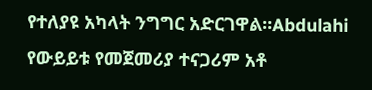የተለያዩ አካላት ንግግር አድርገዋል።Abdulahi
የውይይቱ የመጀመሪያ ተናጋሪም አቶ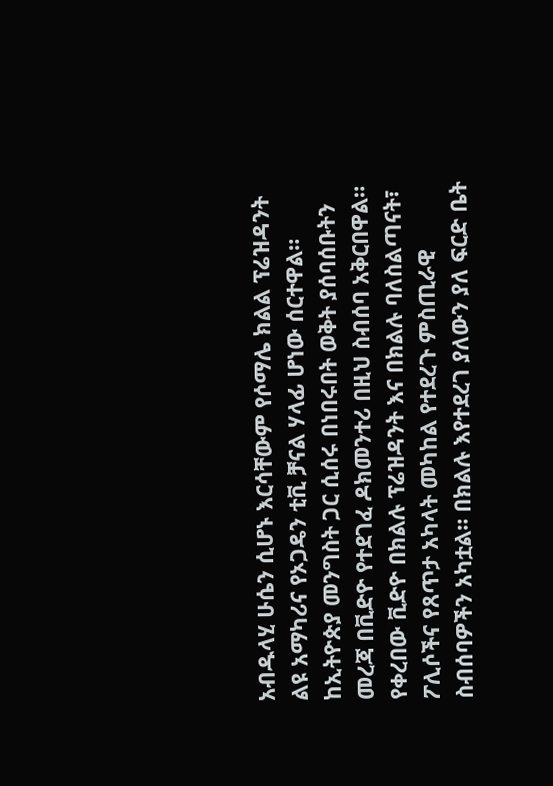አብዱላሂ ሁሴን ሲሆኑ እርሳቸውም የሶማሌ ክልል ፕሬዝዳንት ልዩ አማካሪና የኦጋዴን ቲቪ ቻናል ሃላፊ ሆነው ሰርተዋል። ከኢትዮጵያ መንግስት ጋር ሲሰሩ በነበሩበት ወቅት ያሰባሰቡትን መረጃ በቪድዮ የተደገፈ ዶክመንተሪ በዚህ ስብሰባ አቅርበዋል። የቀረበው ቪድዮ በክልሉ ፕሬዝዳንት እና በክልሉ ባለስልጣናት፣ ፖሊሶችና የጸጥታ አካላት መካከል የተደረጉ ምስጢራዊ ስብሰባዎችን አካቷል። በክልሉ እየተደረገ ያለውን ያለ ፍርድ ቤት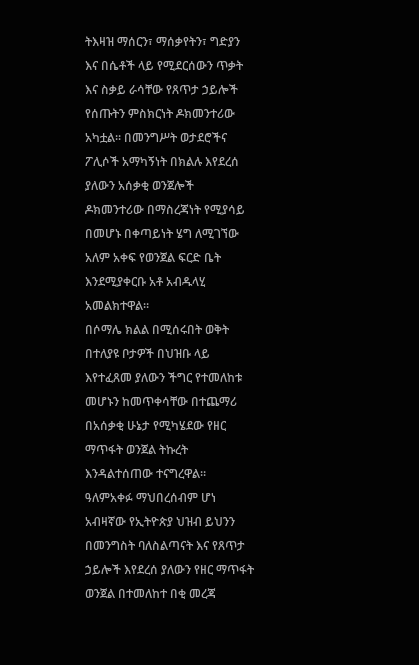ትእዛዝ ማሰርን፣ ማሰቃየትን፣ ግድያን እና በሴቶች ላይ የሚደርሰውን ጥቃት እና ስቃይ ራሳቸው የጸጥታ ኃይሎች የሰጡትን ምስክርነት ዶክመንተሪው አካቷል። በመንግሥት ወታደሮችና ፖሊሶች አማካኝነት በክልሉ እየደረሰ ያለውን አሰቃቂ ወንጀሎች ዶክመንተሪው በማስረጃነት የሚያሳይ በመሆኑ በቀጣይነት ሄግ ለሚገኘው አለም አቀፍ የወንጀል ፍርድ ቤት እንደሚያቀርቡ አቶ አብዱላሂ አመልክተዋል።
በሶማሌ ክልል በሚሰሩበት ወቅት በተለያዩ ቦታዎች በህዝቡ ላይ እየተፈጸመ ያለውን ችግር የተመለከቱ መሆኑን ከመጥቀሳቸው በተጨማሪ በአሰቃቂ ሁኔታ የሚካሄደው የዘር ማጥፋት ወንጀል ትኩረት እንዳልተሰጠው ተናግረዋል። ዓለምአቀፉ ማህበረሰብም ሆነ አብዛኛው የኢትዮጵያ ህዝብ ይህንን በመንግስት ባለስልጣናት እና የጸጥታ ኃይሎች እየደረሰ ያለውን የዘር ማጥፋት ወንጀል በተመለከተ በቂ መረጃ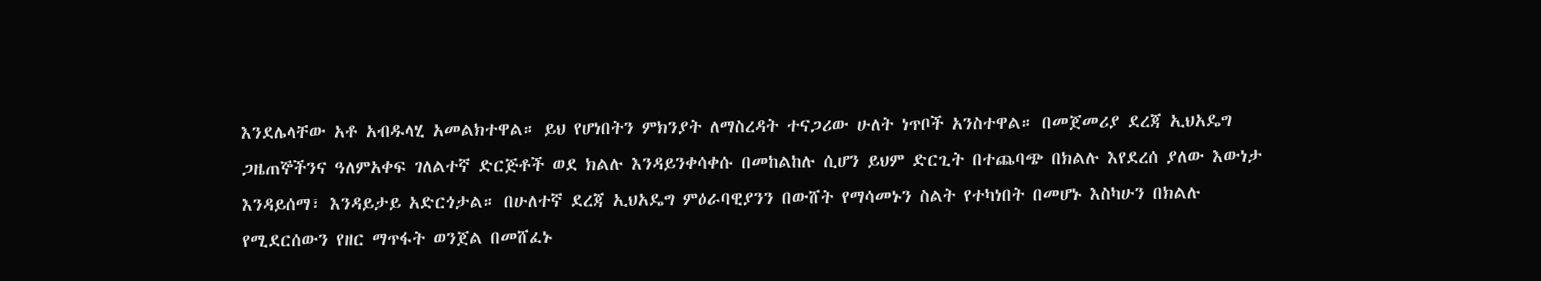እንደሌላቸው አቶ አብዱላሂ አመልክተዋል። ይህ የሆነበትን ምክንያት ለማስረዳት ተናጋሪው ሁለት ነጥቦች አንስተዋል። በመጀመሪያ ደረጃ ኢህአዴግ ጋዜጠኞችንና ዓለምአቀፍ ገለልተኛ ድርጅቶች ወደ ክልሉ እንዳይንቀሳቀሱ በመከልከሉ ሲሆን ይህም ድርጊት በተጨባጭ በክልሉ እየደረሰ ያለው እውነታ እንዳይሰማ፣ እንዳይታይ አድርጎታል። በሁለተኛ ደረጃ ኢህአዴግ ምዕራባዊያንን በውሸት የማሳመኑን ስልት የተካነበት በመሆኑ እስካሁን በክልሉ የሚደርሰውን የዘር ማጥፋት ወንጀል በመሸፈኑ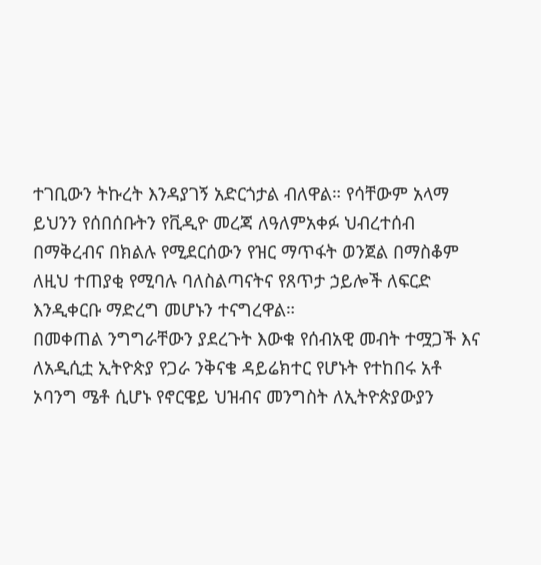ተገቢውን ትኩረት እንዳያገኝ አድርጎታል ብለዋል። የሳቸውም አላማ ይህንን የሰበሰቡትን የቪዲዮ መረጃ ለዓለምአቀፉ ህብረተሰብ በማቅረብና በክልሉ የሚደርሰውን የዝር ማጥፋት ወንጀል በማስቆም ለዚህ ተጠያቂ የሚባሉ ባለስልጣናትና የጸጥታ ኃይሎች ለፍርድ እንዲቀርቡ ማድረግ መሆኑን ተናግረዋል።
በመቀጠል ንግግራቸውን ያደረጉት እውቁ የሰብአዊ መብት ተሟጋች እና ለአዲሲቷ ኢትዮጵያ የጋራ ንቅናቄ ዳይሬክተር የሆኑት የተከበሩ አቶ ኦባንግ ሜቶ ሲሆኑ የኖርዌይ ህዝብና መንግስት ለኢትዮጵያውያን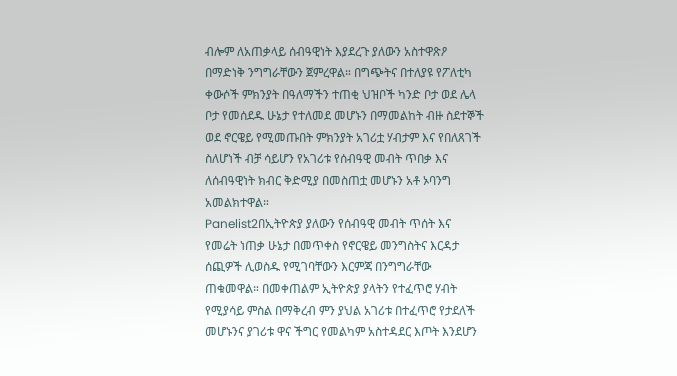ብሎም ለአጠቃላይ ሰብዓዊነት እያደረጉ ያለውን አስተዋጽዖ በማድነቅ ንግግራቸውን ጀምረዋል። በግጭትና በተለያዩ የፖለቲካ ቀውሶች ምክንያት በዓለማችን ተጠቂ ህዝቦች ካንድ ቦታ ወደ ሌላ ቦታ የመሰደዱ ሁኔታ የተለመደ መሆኑን በማመልከት ብዙ ስደተኞች ወደ ኖርዌይ የሚመጡበት ምክንያት አገሪቷ ሃብታም እና የበለጸገች ስለሆነች ብቻ ሳይሆን የአገሪቱ የሰብዓዊ መብት ጥበቃ እና ለሰብዓዊነት ክብር ቅድሚያ በመስጠቷ መሆኑን አቶ ኦባንግ አመልክተዋል።
Panelist2በኢትዮጵያ ያለውን የሰብዓዊ መብት ጥሰት እና የመሬት ነጠቃ ሁኔታ በመጥቀስ የኖርዌይ መንግስትና እርዳታ ሰጪዎች ሊወስዱ የሚገባቸውን እርምጃ በንግግራቸው ጠቁመዋል። በመቀጠልም ኢትዮጵያ ያላትን የተፈጥሮ ሃብት የሚያሳይ ምስል በማቅረብ ምን ያህል አገሪቱ በተፈጥሮ የታደለች መሆኑንና ያገሪቱ ዋና ችግር የመልካም አስተዳደር እጦት እንደሆን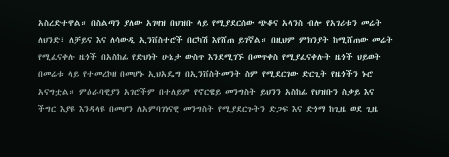አስረድተዋል። በስልጣን ያለው አገዛዝ በህዝቡ ላይ የሚያደርሰው ጭቆና አላንስ ብሎ የአገሪቱን መሬት ለህንድ፣ ለቻይና እና ለሳውዲ ኢንቨስተሮች በርካሽ እየሸጠ ይገኛል። በዚህም ምክንያት ከሚሸጠው መሬት የሚፈናቀሉ ዜጎች በአስከፊ የድህነት ሁኔታ ውስጥ እንደሚገኙ በመጥቀስ የሚያፈናቀሉት ዜጎች ህይወት በመሬቱ ላይ የተመረኮዘ በመሆኑ ኢህአዴግ በኢንቨስትመንት ስም የሚደርገው ድርጊት የዜጎችን ኑሮ አናግቷል። ምዕራባዊያን አገሮችም በተለይም የኖርዌይ መንግስት ይህንን አስከፊ የህዝቡን ስቃይ እና ችግር እያዩ እንዳላዩ በመሆን ለአምባገነናዊ መንግስት የሚያደርጉትን ድጋፍ እና ድጎማ ከጊዜ ወደ ጊዜ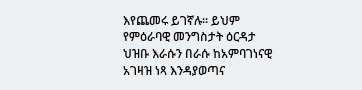እየጨመሩ ይገኛሉ። ይህም የምዕራባዊ መንግስታት ዕርዳታ ህዝቡ እራሱን በራሱ ከአምባገነናዊ አገዛዝ ነጻ እንዳያወጣና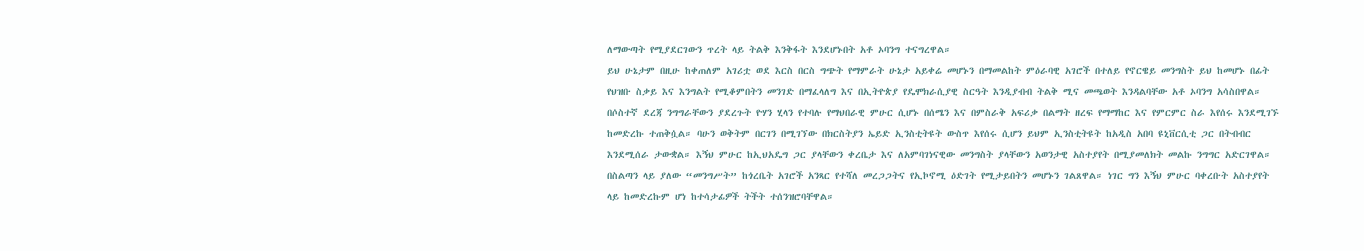ለማውጣት የሚያደርገውን ጥረት ላይ ትልቅ እንቅፋት እንደሆኑበት አቶ ኦባንግ ተናግረዋል።
ይህ ሁኔታም በዚሁ ከቀጠለም አገሪቷ ወደ እርስ በርስ ግጭት የማምራት ሁኔታ አይቀሬ መሆኑን በማመልከት ምዕራባዊ አገሮች በተለይ የኖርዌይ መንግስት ይህ ከመሆኑ በፊት የህዝቡ ስቃይ እና እንግልት የሚቆምበትን መንገድ በማፈላለግ እና በኢትዮጵያ የዴሞክራሲያዊ ስርዓት እንዲያብብ ትልቅ ሚና መጫወት እንዳልባቸው አቶ ኦባንግ አሳስበዋል።
በሶስተኛ ደረጃ ንግግራቸውን ያደረጉት ዮሃን ሂላን የተባሉ የማህበራዊ ምሁር ሲሆኑ በሰሜን እና በምስራቅ አፍሪቃ በልማት ዘረፍ የማማከር እና የምርምር ስራ እየሰሩ እንደሚገኙ ከመድረኩ ተጠቅሷል። ባሁን ወቅትም በርገን በሚገኘው በክርስትያን ኤይድ ኢንስቲትዩት ውስጥ እየሰሩ ሲሆን ይህም ኢንስቲትዩት ከአዲስ አበባ ዩኒቨርሲቲ ጋር በትብብር እንደሚሰራ ታውቋል። እኝህ ምሁር ከኢህአዴግ ጋር ያላቸውን ቀረቤታ እና ለአምባገነናዊው መንግስት ያላቸውን አወንታዊ አስተያየት በሚያመለክት መልኩ ንግግር አድርገዋል። በስልጣን ላይ ያለው “መንግሥት” ከጎረቤት አገሮች አንጻር የተሻለ መረጋጋትና የኢኮኖሚ ዕድገት የሚታይበትን መሆኑን ገልጸዋል። ነገር ግን እኝህ ምሁር ባቀረቡት አስተያየት ላይ ከመድረኩም ሆነ ከተሳታፊዎች ትችት ተሰንዝሮባቸዋል።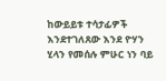ከውይይቱ ተሳታፊዎች እንደተገለጸው እንደ ዮሃን ሂላን የመሰሉ ምሁር ነን ባይ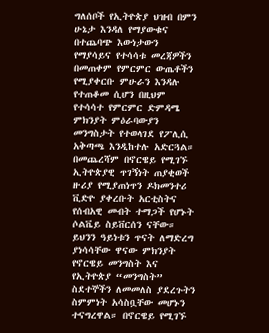ግለሰቦች የኢትዮጵያ ህዝብ በምን ሁኔታ እንዳለ የማያውቁና በተጨባጭ እውነታውን የማያሳይና የተሳሳቱ መረጃዎችን በመጠቀም የምርምር ውጤቶችን የሚያቀርቡ ምሁራን እንዳሉ የተጠቆመ ሲሆን በዚህም የተሳሳተ የምርምር ድምዳሜ ምክንያት ምዕራባውያን መንግስታት የተወላገደ የፖሊሲ አቅጣጫ እንዲከተሉ አድርጓል።
በመጨረሻም በኖርዌይ የሚገኙ ኢትዮጵያዊ ጥገኝነት ጠያቂወች ዙሪያ የሚያጠነጥን ዶክመንተሪ ቪድዮ ያቀረቡት አርቲስትና የሰብአዊ መብት ተማጋች የሆኑት ሶልቬይ ስይቨርሰን ናቸው። ይህንን ዓይነቱን ጥናት ለማድረግ ያነሳሳቸው ዋናው ምክንያት የኖርዌይ መንግስት እና የኢትዮጵያ “መንግስት” ስደተኞችን ለመመለስ ያደረጉትን ስምምነት አሳስቧቸው መሆኑን ተናግረዋል። በኖርዌይ የሚገኙ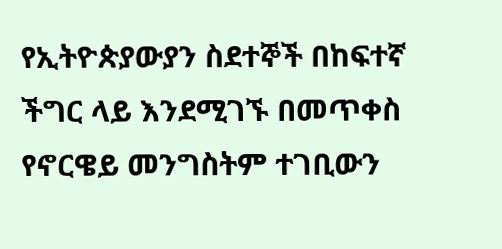የኢትዮጵያውያን ስደተኞች በከፍተኛ ችግር ላይ እንደሚገኙ በመጥቀስ የኖርዌይ መንግስትም ተገቢውን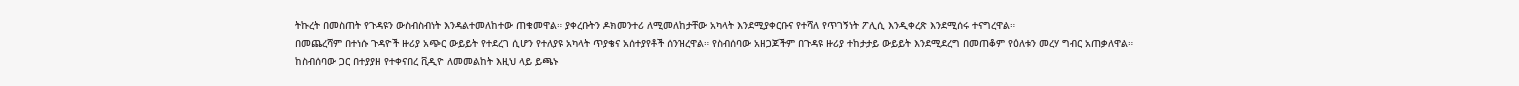ትኩረት በመስጠት የጉዳዩን ውስብስብነት እንዳልተመለከተው ጠቁመዋል። ያቀረቡትን ዶክመንተሪ ለሚመለከታቸው አካላት እንደሚያቀርቡና የተሻለ የጥገኝነት ፖሊሲ እንዲቀረጽ እንደሚሰሩ ተናግረዋል።
በመጨረሻም በተነሱ ጉዳዮች ዙሪያ አጭር ውይይት የተደረገ ሲሆን የተለያዩ አካላት ጥያቄና አሰተያየቶች ሰንዝረዋል። የስብሰባው አዘጋጆችም በጉዳዩ ዙሪያ ተከታታይ ውይይት እንደሚደረግ በመጠቆም የዕለቱን መረሃ ግብር አጠቃለዋል።
ከስብሰባው ጋር በተያያዘ የተቀናበረ ቪዲዮ ለመመልከት እዚህ ላይ ይጫኑ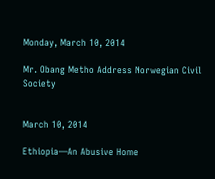Monday, March 10, 2014

Mr. Obang Metho Address Norwegian Civil Society


March 10, 2014

Ethiopia—An Abusive Home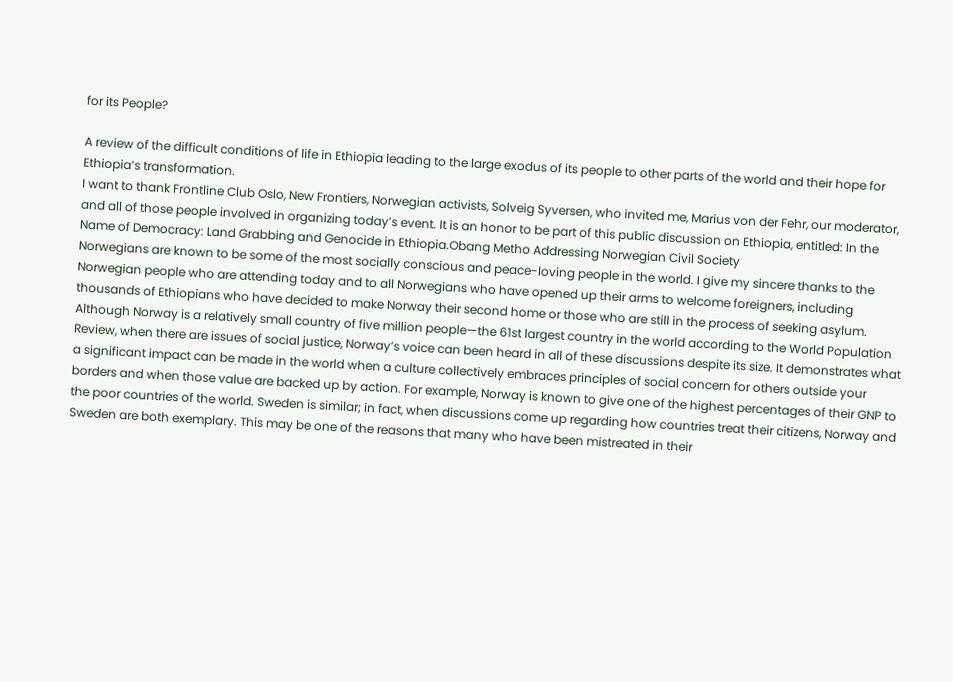for its People?

A review of the difficult conditions of life in Ethiopia leading to the large exodus of its people to other parts of the world and their hope for Ethiopia’s transformation.
I want to thank Frontline Club Oslo, New Frontiers, Norwegian activists, Solveig Syversen, who invited me, Marius von der Fehr, our moderator, and all of those people involved in organizing today’s event. It is an honor to be part of this public discussion on Ethiopia, entitled: In the Name of Democracy: Land Grabbing and Genocide in Ethiopia.Obang Metho Addressing Norwegian Civil Society
Norwegians are known to be some of the most socially conscious and peace-loving people in the world. I give my sincere thanks to the Norwegian people who are attending today and to all Norwegians who have opened up their arms to welcome foreigners, including thousands of Ethiopians who have decided to make Norway their second home or those who are still in the process of seeking asylum.
Although Norway is a relatively small country of five million people—the 61st largest country in the world according to the World Population Review, when there are issues of social justice, Norway’s voice can been heard in all of these discussions despite its size. It demonstrates what a significant impact can be made in the world when a culture collectively embraces principles of social concern for others outside your borders and when those value are backed up by action. For example, Norway is known to give one of the highest percentages of their GNP to the poor countries of the world. Sweden is similar; in fact, when discussions come up regarding how countries treat their citizens, Norway and Sweden are both exemplary. This may be one of the reasons that many who have been mistreated in their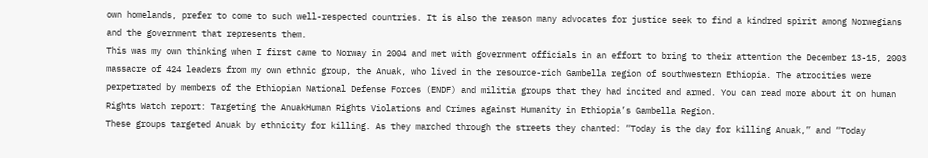own homelands, prefer to come to such well-respected countries. It is also the reason many advocates for justice seek to find a kindred spirit among Norwegians and the government that represents them.
This was my own thinking when I first came to Norway in 2004 and met with government officials in an effort to bring to their attention the December 13-15, 2003 massacre of 424 leaders from my own ethnic group, the Anuak, who lived in the resource-rich Gambella region of southwestern Ethiopia. The atrocities were perpetrated by members of the Ethiopian National Defense Forces (ENDF) and militia groups that they had incited and armed. You can read more about it on human Rights Watch report: Targeting the AnuakHuman Rights Violations and Crimes against Humanity in Ethiopia’s Gambella Region.
These groups targeted Anuak by ethnicity for killing. As they marched through the streets they chanted: “Today is the day for killing Anuak,” and “Today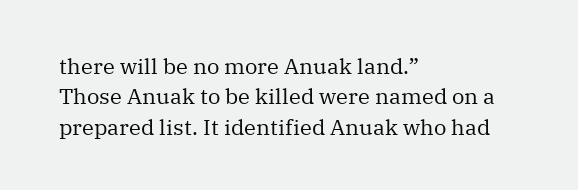there will be no more Anuak land.”
Those Anuak to be killed were named on a prepared list. It identified Anuak who had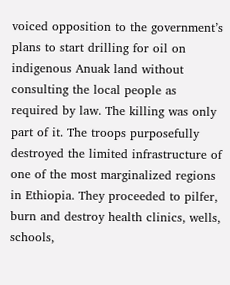voiced opposition to the government’s plans to start drilling for oil on indigenous Anuak land without consulting the local people as required by law. The killing was only part of it. The troops purposefully destroyed the limited infrastructure of one of the most marginalized regions in Ethiopia. They proceeded to pilfer, burn and destroy health clinics, wells, schools,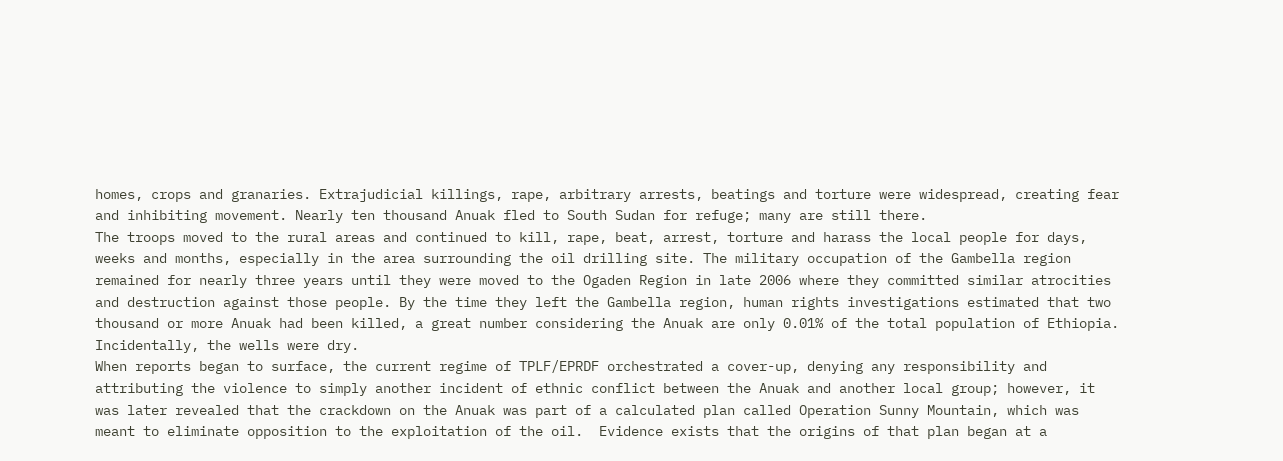homes, crops and granaries. Extrajudicial killings, rape, arbitrary arrests, beatings and torture were widespread, creating fear and inhibiting movement. Nearly ten thousand Anuak fled to South Sudan for refuge; many are still there.
The troops moved to the rural areas and continued to kill, rape, beat, arrest, torture and harass the local people for days, weeks and months, especially in the area surrounding the oil drilling site. The military occupation of the Gambella region remained for nearly three years until they were moved to the Ogaden Region in late 2006 where they committed similar atrocities and destruction against those people. By the time they left the Gambella region, human rights investigations estimated that two thousand or more Anuak had been killed, a great number considering the Anuak are only 0.01% of the total population of Ethiopia.  Incidentally, the wells were dry.
When reports began to surface, the current regime of TPLF/EPRDF orchestrated a cover-up, denying any responsibility and attributing the violence to simply another incident of ethnic conflict between the Anuak and another local group; however, it was later revealed that the crackdown on the Anuak was part of a calculated plan called Operation Sunny Mountain, which was meant to eliminate opposition to the exploitation of the oil.  Evidence exists that the origins of that plan began at a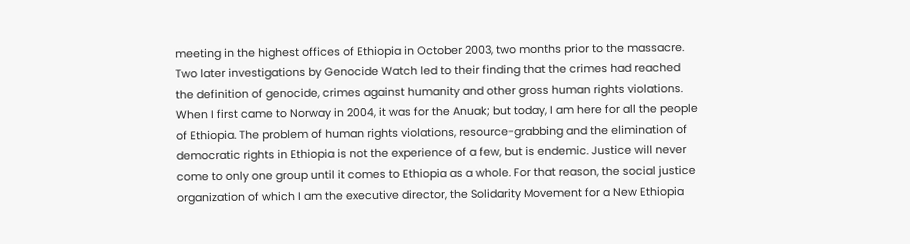meeting in the highest offices of Ethiopia in October 2003, two months prior to the massacre. Two later investigations by Genocide Watch led to their finding that the crimes had reached the definition of genocide, crimes against humanity and other gross human rights violations.
When I first came to Norway in 2004, it was for the Anuak; but today, I am here for all the people of Ethiopia. The problem of human rights violations, resource-grabbing and the elimination of democratic rights in Ethiopia is not the experience of a few, but is endemic. Justice will never come to only one group until it comes to Ethiopia as a whole. For that reason, the social justice organization of which I am the executive director, the Solidarity Movement for a New Ethiopia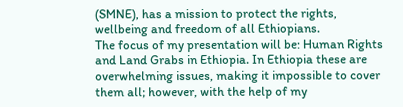(SMNE), has a mission to protect the rights, wellbeing and freedom of all Ethiopians.
The focus of my presentation will be: Human Rights and Land Grabs in Ethiopia. In Ethiopia these are overwhelming issues, making it impossible to cover them all; however, with the help of my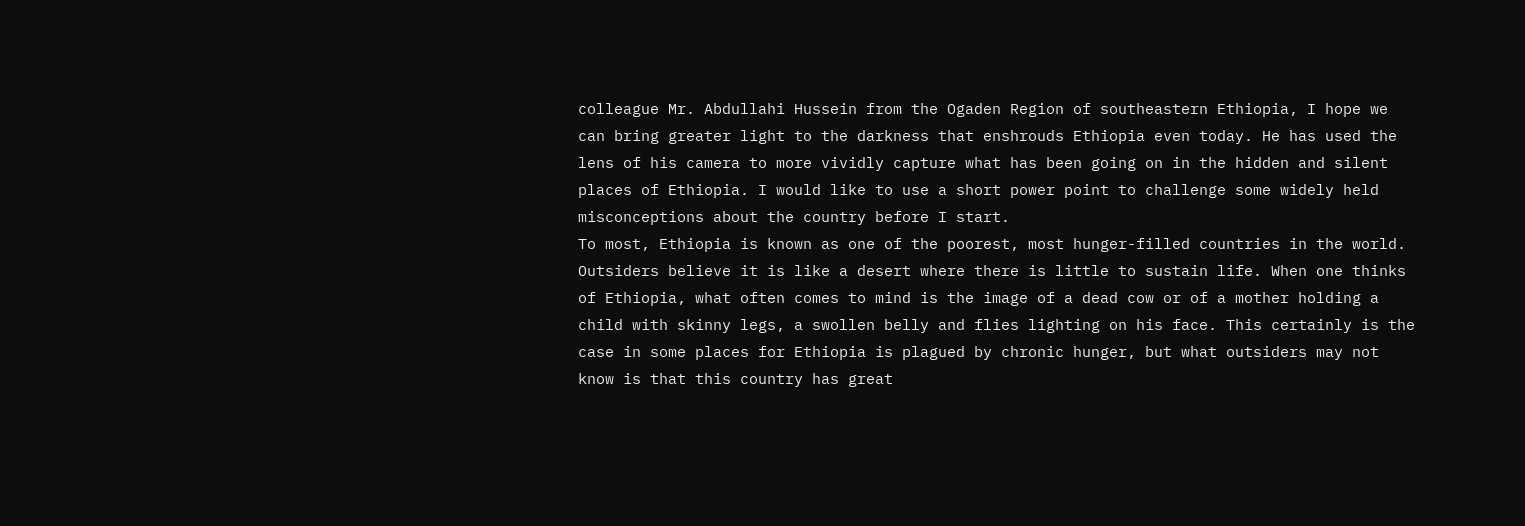colleague Mr. Abdullahi Hussein from the Ogaden Region of southeastern Ethiopia, I hope we can bring greater light to the darkness that enshrouds Ethiopia even today. He has used the lens of his camera to more vividly capture what has been going on in the hidden and silent places of Ethiopia. I would like to use a short power point to challenge some widely held misconceptions about the country before I start.
To most, Ethiopia is known as one of the poorest, most hunger-filled countries in the world. Outsiders believe it is like a desert where there is little to sustain life. When one thinks of Ethiopia, what often comes to mind is the image of a dead cow or of a mother holding a child with skinny legs, a swollen belly and flies lighting on his face. This certainly is the case in some places for Ethiopia is plagued by chronic hunger, but what outsiders may not know is that this country has great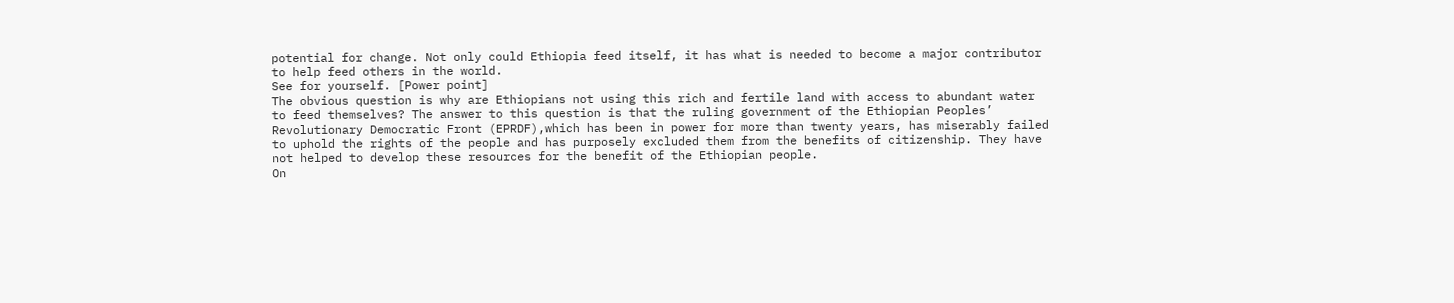potential for change. Not only could Ethiopia feed itself, it has what is needed to become a major contributor to help feed others in the world.
See for yourself. [Power point]
The obvious question is why are Ethiopians not using this rich and fertile land with access to abundant water to feed themselves? The answer to this question is that the ruling government of the Ethiopian Peoples’ Revolutionary Democratic Front (EPRDF),which has been in power for more than twenty years, has miserably failed to uphold the rights of the people and has purposely excluded them from the benefits of citizenship. They have not helped to develop these resources for the benefit of the Ethiopian people.
On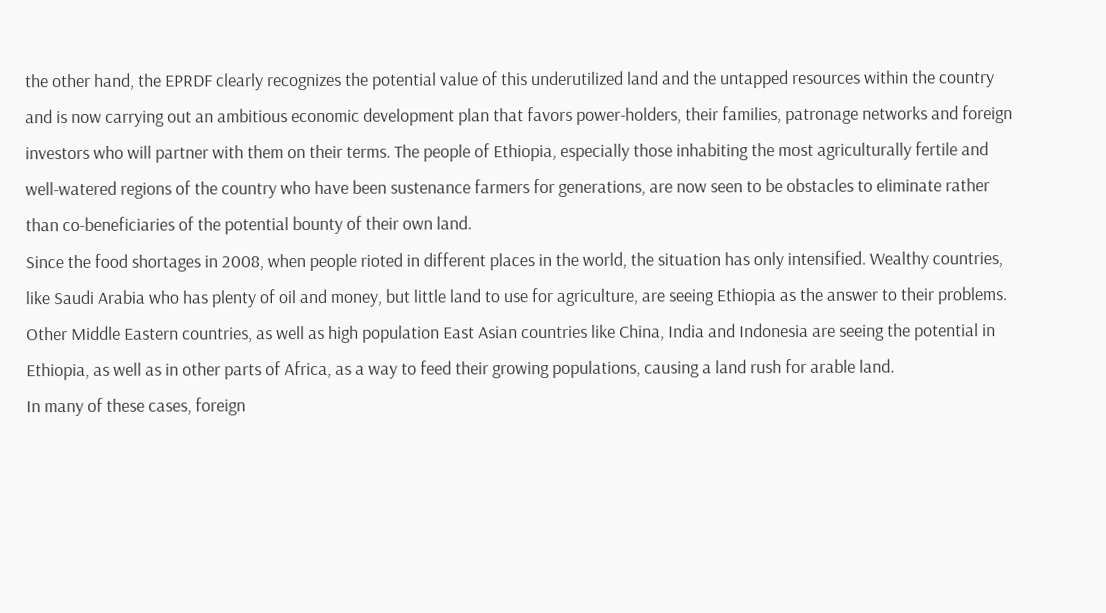the other hand, the EPRDF clearly recognizes the potential value of this underutilized land and the untapped resources within the country and is now carrying out an ambitious economic development plan that favors power-holders, their families, patronage networks and foreign investors who will partner with them on their terms. The people of Ethiopia, especially those inhabiting the most agriculturally fertile and well-watered regions of the country who have been sustenance farmers for generations, are now seen to be obstacles to eliminate rather than co-beneficiaries of the potential bounty of their own land.
Since the food shortages in 2008, when people rioted in different places in the world, the situation has only intensified. Wealthy countries, like Saudi Arabia who has plenty of oil and money, but little land to use for agriculture, are seeing Ethiopia as the answer to their problems. Other Middle Eastern countries, as well as high population East Asian countries like China, India and Indonesia are seeing the potential in Ethiopia, as well as in other parts of Africa, as a way to feed their growing populations, causing a land rush for arable land.
In many of these cases, foreign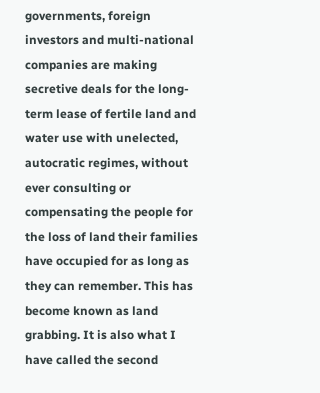governments, foreign investors and multi-national companies are making secretive deals for the long-term lease of fertile land and water use with unelected, autocratic regimes, without ever consulting or compensating the people for the loss of land their families have occupied for as long as they can remember. This has become known as land grabbing. It is also what I have called the second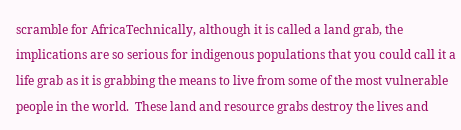scramble for AfricaTechnically, although it is called a land grab, the implications are so serious for indigenous populations that you could call it a life grab as it is grabbing the means to live from some of the most vulnerable people in the world.  These land and resource grabs destroy the lives and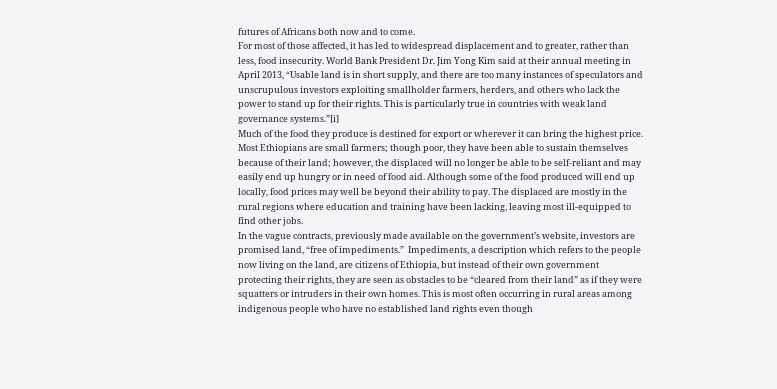futures of Africans both now and to come.
For most of those affected, it has led to widespread displacement and to greater, rather than less, food insecurity. World Bank President Dr. Jim Yong Kim said at their annual meeting in April 2013, “Usable land is in short supply, and there are too many instances of speculators and unscrupulous investors exploiting smallholder farmers, herders, and others who lack the power to stand up for their rights. This is particularly true in countries with weak land governance systems.”[i]
Much of the food they produce is destined for export or wherever it can bring the highest price. Most Ethiopians are small farmers; though poor, they have been able to sustain themselves because of their land; however, the displaced will no longer be able to be self-reliant and may easily end up hungry or in need of food aid. Although some of the food produced will end up locally, food prices may well be beyond their ability to pay. The displaced are mostly in the rural regions where education and training have been lacking, leaving most ill-equipped to find other jobs.
In the vague contracts, previously made available on the government’s website, investors are promised land, “free of impediments.”  Impediments, a description which refers to the people now living on the land, are citizens of Ethiopia, but instead of their own government protecting their rights, they are seen as obstacles to be “cleared from their land” as if they were squatters or intruders in their own homes. This is most often occurring in rural areas among indigenous people who have no established land rights even though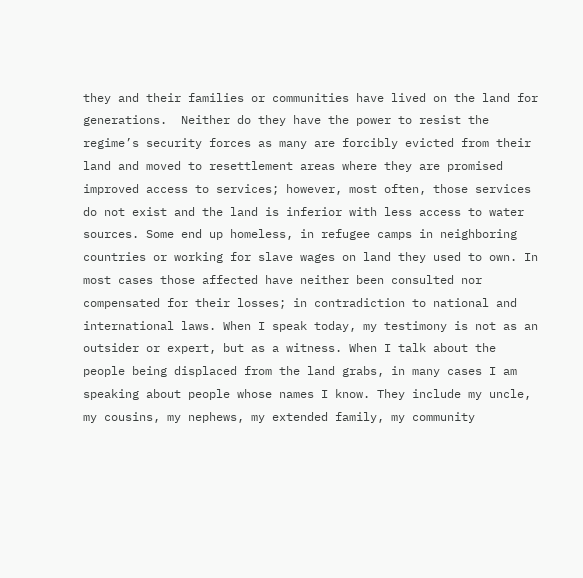they and their families or communities have lived on the land for generations.  Neither do they have the power to resist the regime’s security forces as many are forcibly evicted from their land and moved to resettlement areas where they are promised improved access to services; however, most often, those services do not exist and the land is inferior with less access to water sources. Some end up homeless, in refugee camps in neighboring countries or working for slave wages on land they used to own. In most cases those affected have neither been consulted nor compensated for their losses; in contradiction to national and international laws. When I speak today, my testimony is not as an outsider or expert, but as a witness. When I talk about the people being displaced from the land grabs, in many cases I am speaking about people whose names I know. They include my uncle, my cousins, my nephews, my extended family, my community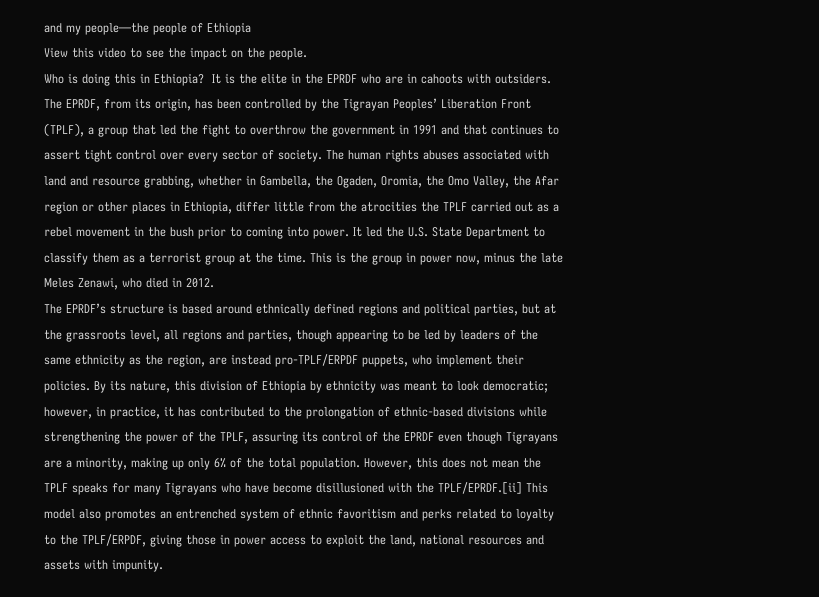and my people—the people of Ethiopia
View this video to see the impact on the people.
Who is doing this in Ethiopia?  It is the elite in the EPRDF who are in cahoots with outsiders. The EPRDF, from its origin, has been controlled by the Tigrayan Peoples’ Liberation Front (TPLF), a group that led the fight to overthrow the government in 1991 and that continues to assert tight control over every sector of society. The human rights abuses associated with land and resource grabbing, whether in Gambella, the Ogaden, Oromia, the Omo Valley, the Afar region or other places in Ethiopia, differ little from the atrocities the TPLF carried out as a rebel movement in the bush prior to coming into power. It led the U.S. State Department to classify them as a terrorist group at the time. This is the group in power now, minus the late Meles Zenawi, who died in 2012.
The EPRDF’s structure is based around ethnically defined regions and political parties, but at the grassroots level, all regions and parties, though appearing to be led by leaders of the same ethnicity as the region, are instead pro-TPLF/ERPDF puppets, who implement their policies. By its nature, this division of Ethiopia by ethnicity was meant to look democratic; however, in practice, it has contributed to the prolongation of ethnic-based divisions while strengthening the power of the TPLF, assuring its control of the EPRDF even though Tigrayans are a minority, making up only 6% of the total population. However, this does not mean the TPLF speaks for many Tigrayans who have become disillusioned with the TPLF/EPRDF.[ii] This model also promotes an entrenched system of ethnic favoritism and perks related to loyalty to the TPLF/ERPDF, giving those in power access to exploit the land, national resources and assets with impunity.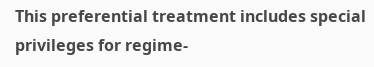This preferential treatment includes special privileges for regime-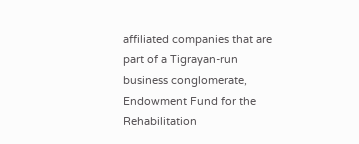affiliated companies that are part of a Tigrayan-run business conglomerate, Endowment Fund for the Rehabilitation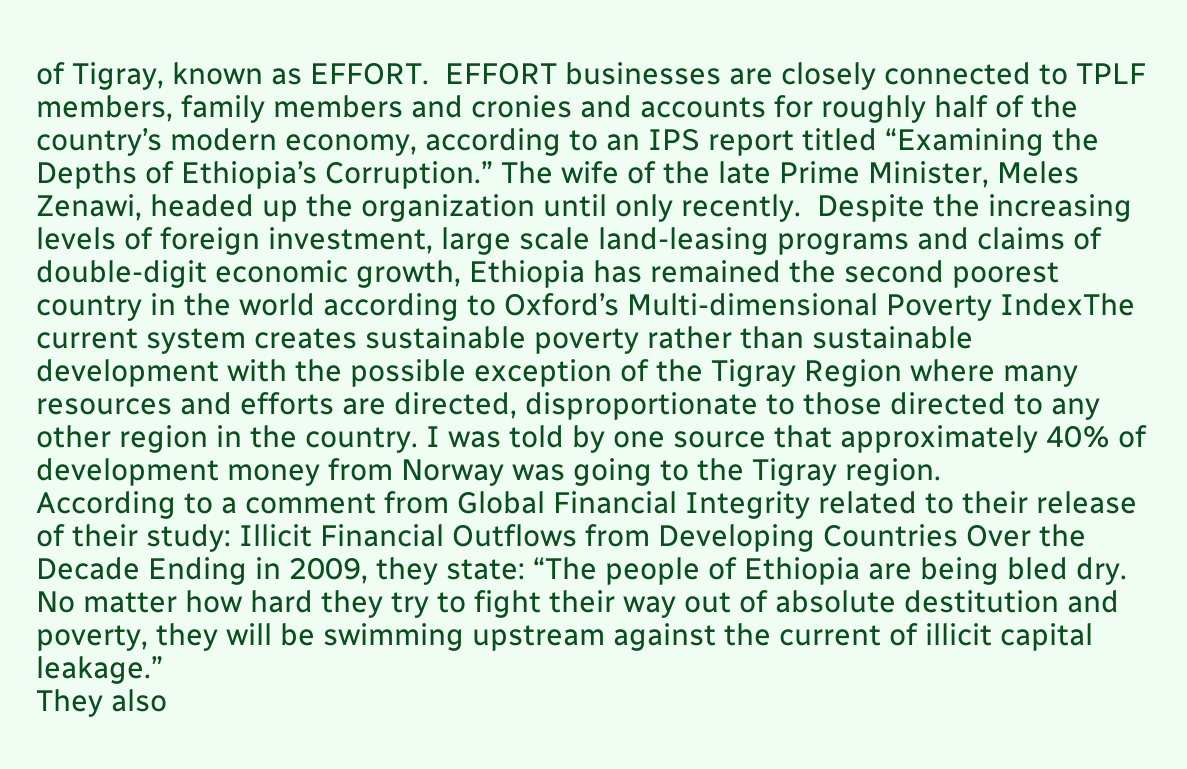of Tigray, known as EFFORT.  EFFORT businesses are closely connected to TPLF members, family members and cronies and accounts for roughly half of the country’s modern economy, according to an IPS report titled “Examining the Depths of Ethiopia’s Corruption.” The wife of the late Prime Minister, Meles Zenawi, headed up the organization until only recently.  Despite the increasing levels of foreign investment, large scale land-leasing programs and claims of double-digit economic growth, Ethiopia has remained the second poorest country in the world according to Oxford’s Multi-dimensional Poverty IndexThe current system creates sustainable poverty rather than sustainable development with the possible exception of the Tigray Region where many resources and efforts are directed, disproportionate to those directed to any other region in the country. I was told by one source that approximately 40% of development money from Norway was going to the Tigray region.
According to a comment from Global Financial Integrity related to their release of their study: Illicit Financial Outflows from Developing Countries Over the Decade Ending in 2009, they state: “The people of Ethiopia are being bled dry. No matter how hard they try to fight their way out of absolute destitution and poverty, they will be swimming upstream against the current of illicit capital leakage.”
They also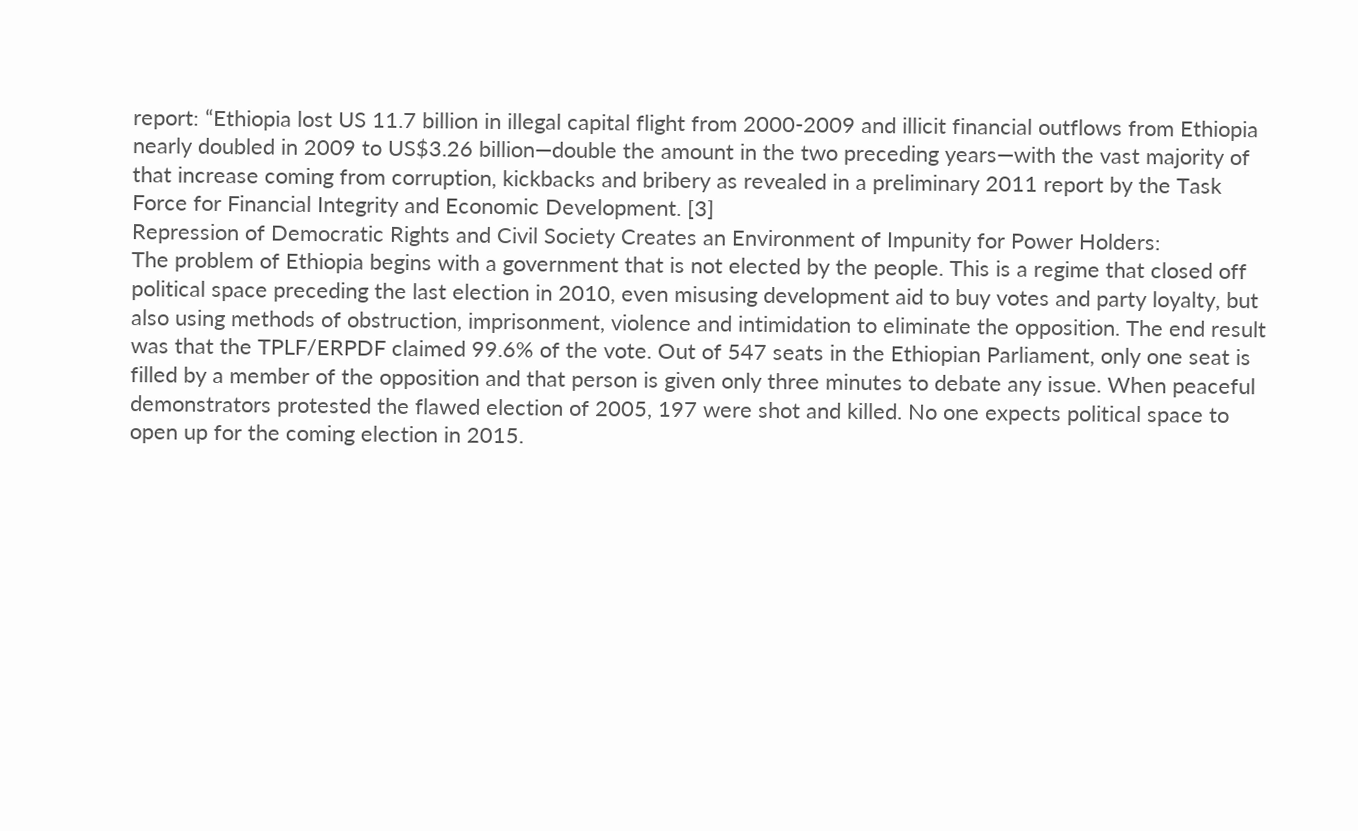report: “Ethiopia lost US 11.7 billion in illegal capital flight from 2000-2009 and illicit financial outflows from Ethiopia nearly doubled in 2009 to US$3.26 billion—double the amount in the two preceding years—with the vast majority of that increase coming from corruption, kickbacks and bribery as revealed in a preliminary 2011 report by the Task Force for Financial Integrity and Economic Development. [3]
Repression of Democratic Rights and Civil Society Creates an Environment of Impunity for Power Holders:
The problem of Ethiopia begins with a government that is not elected by the people. This is a regime that closed off political space preceding the last election in 2010, even misusing development aid to buy votes and party loyalty, but also using methods of obstruction, imprisonment, violence and intimidation to eliminate the opposition. The end result was that the TPLF/ERPDF claimed 99.6% of the vote. Out of 547 seats in the Ethiopian Parliament, only one seat is filled by a member of the opposition and that person is given only three minutes to debate any issue. When peaceful demonstrators protested the flawed election of 2005, 197 were shot and killed. No one expects political space to open up for the coming election in 2015.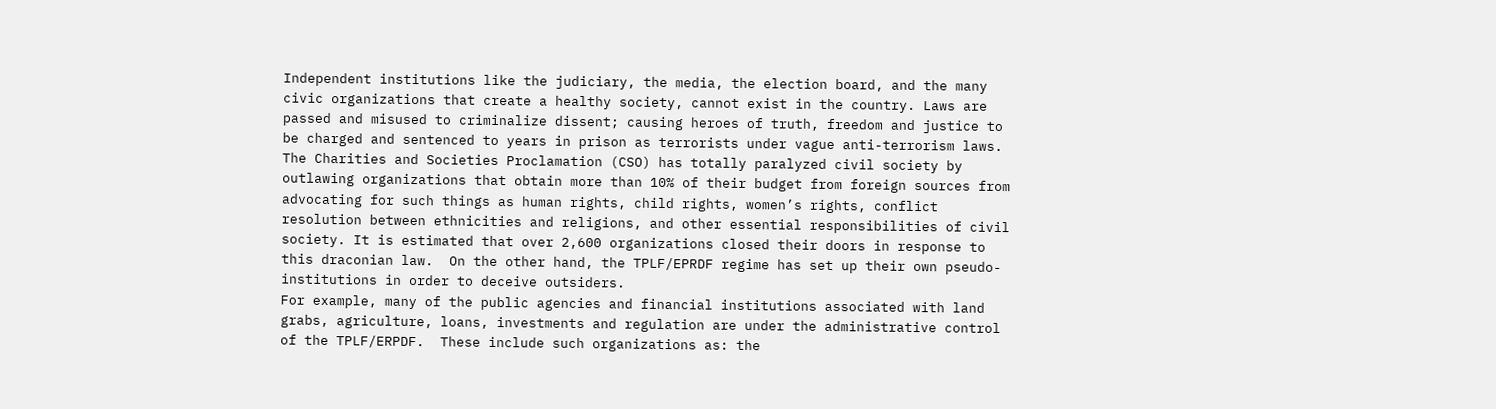Independent institutions like the judiciary, the media, the election board, and the many civic organizations that create a healthy society, cannot exist in the country. Laws are passed and misused to criminalize dissent; causing heroes of truth, freedom and justice to be charged and sentenced to years in prison as terrorists under vague anti-terrorism laws. The Charities and Societies Proclamation (CSO) has totally paralyzed civil society by outlawing organizations that obtain more than 10% of their budget from foreign sources from advocating for such things as human rights, child rights, women’s rights, conflict resolution between ethnicities and religions, and other essential responsibilities of civil society. It is estimated that over 2,600 organizations closed their doors in response to this draconian law.  On the other hand, the TPLF/EPRDF regime has set up their own pseudo-institutions in order to deceive outsiders.
For example, many of the public agencies and financial institutions associated with land grabs, agriculture, loans, investments and regulation are under the administrative control of the TPLF/ERPDF.  These include such organizations as: the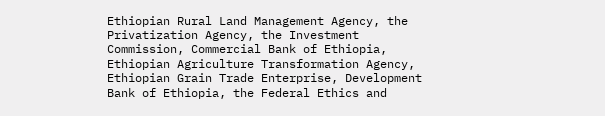Ethiopian Rural Land Management Agency, the Privatization Agency, the Investment Commission, Commercial Bank of Ethiopia, Ethiopian Agriculture Transformation Agency, Ethiopian Grain Trade Enterprise, Development Bank of Ethiopia, the Federal Ethics and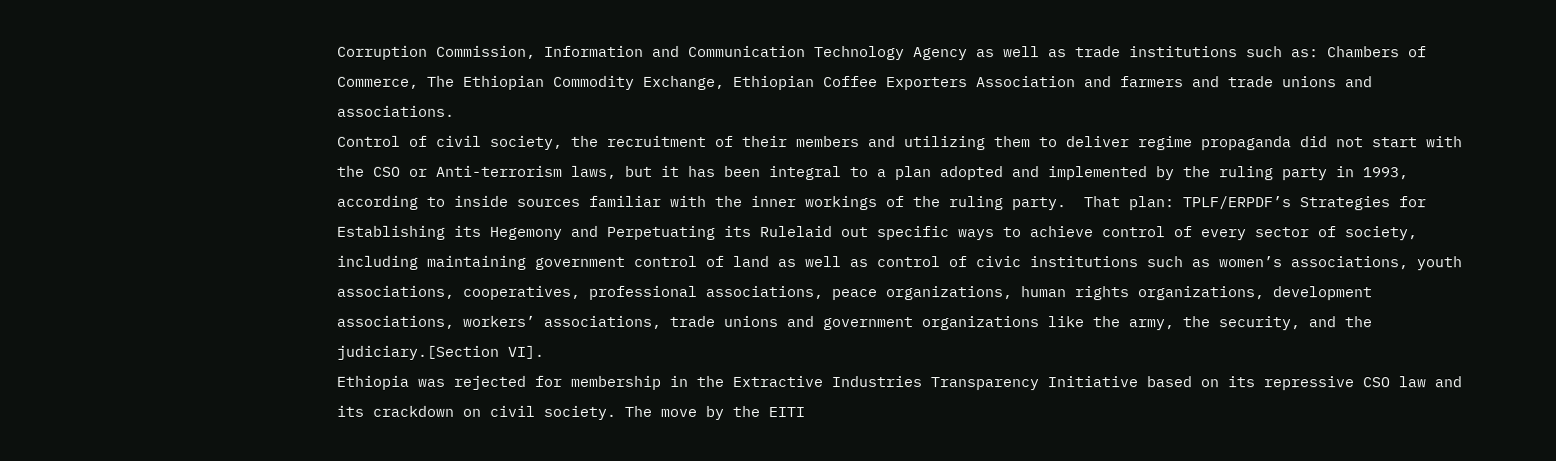Corruption Commission, Information and Communication Technology Agency as well as trade institutions such as: Chambers of Commerce, The Ethiopian Commodity Exchange, Ethiopian Coffee Exporters Association and farmers and trade unions and associations.
Control of civil society, the recruitment of their members and utilizing them to deliver regime propaganda did not start with the CSO or Anti-terrorism laws, but it has been integral to a plan adopted and implemented by the ruling party in 1993, according to inside sources familiar with the inner workings of the ruling party.  That plan: TPLF/ERPDF’s Strategies for Establishing its Hegemony and Perpetuating its Rulelaid out specific ways to achieve control of every sector of society, including maintaining government control of land as well as control of civic institutions such as women’s associations, youth associations, cooperatives, professional associations, peace organizations, human rights organizations, development associations, workers’ associations, trade unions and government organizations like the army, the security, and the judiciary.[Section VI].
Ethiopia was rejected for membership in the Extractive Industries Transparency Initiative based on its repressive CSO law and its crackdown on civil society. The move by the EITI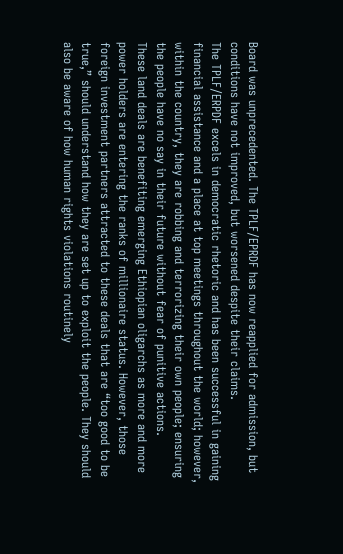Board was unprecedented. The TPLF/EPRDF has now reapplied for admission, but conditions have not improved, but worsened despite their claims.
The TPLF/ERPDF excels in democratic rhetoric and has been successful in gaining financial assistance and a place at top meetings throughout the world; however, within the country, they are robbing and terrorizing their own people; ensuring the people have no say in their future without fear of punitive actions.
These land deals are benefiting emerging Ethiopian oligarchs as more and more power holders are entering the ranks of millionaire status. However, those foreign investment partners attracted to these deals that are “too good to be true,” should understand how they are set up to exploit the people. They should also be aware of how human rights violations routinely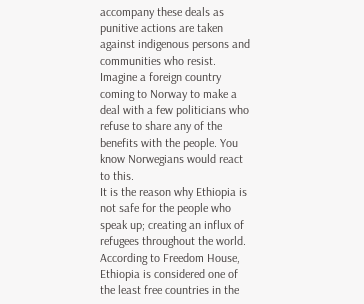accompany these deals as punitive actions are taken against indigenous persons and communities who resist. Imagine a foreign country coming to Norway to make a deal with a few politicians who refuse to share any of the benefits with the people. You know Norwegians would react to this.
It is the reason why Ethiopia is not safe for the people who speak up; creating an influx of refugees throughout the world. According to Freedom House, Ethiopia is considered one of the least free countries in the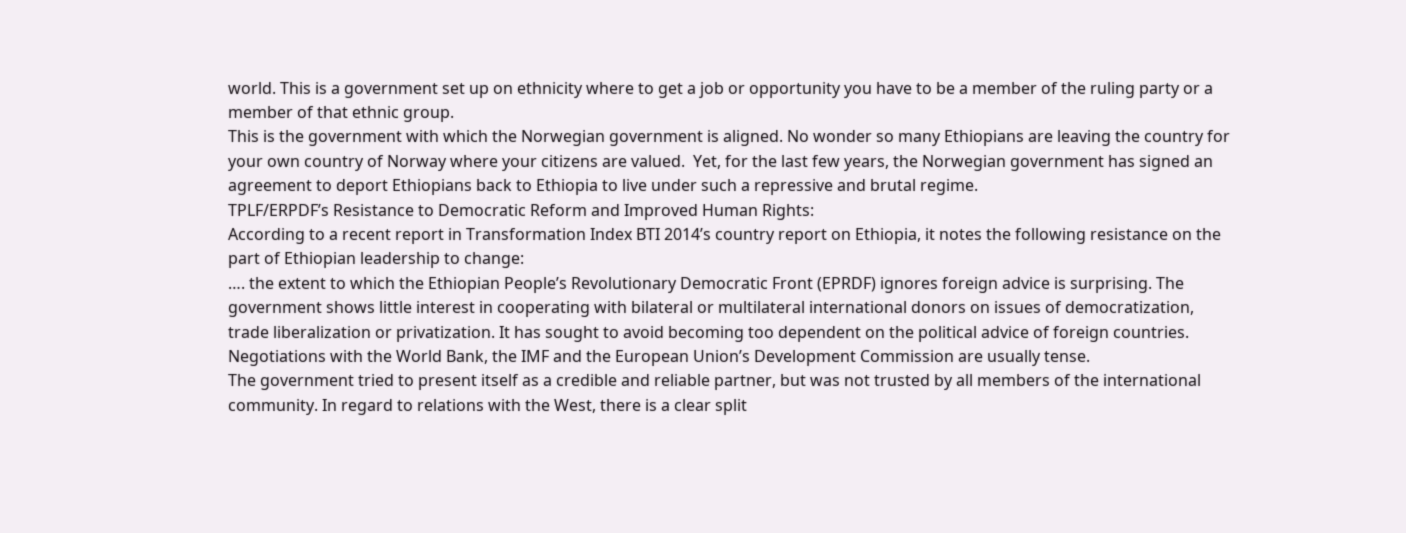world. This is a government set up on ethnicity where to get a job or opportunity you have to be a member of the ruling party or a member of that ethnic group.
This is the government with which the Norwegian government is aligned. No wonder so many Ethiopians are leaving the country for your own country of Norway where your citizens are valued.  Yet, for the last few years, the Norwegian government has signed an agreement to deport Ethiopians back to Ethiopia to live under such a repressive and brutal regime.
TPLF/ERPDF’s Resistance to Democratic Reform and Improved Human Rights:
According to a recent report in Transformation Index BTI 2014’s country report on Ethiopia, it notes the following resistance on the part of Ethiopian leadership to change:
…. the extent to which the Ethiopian People’s Revolutionary Democratic Front (EPRDF) ignores foreign advice is surprising. The government shows little interest in cooperating with bilateral or multilateral international donors on issues of democratization, trade liberalization or privatization. It has sought to avoid becoming too dependent on the political advice of foreign countries. Negotiations with the World Bank, the IMF and the European Union’s Development Commission are usually tense.
The government tried to present itself as a credible and reliable partner, but was not trusted by all members of the international community. In regard to relations with the West, there is a clear split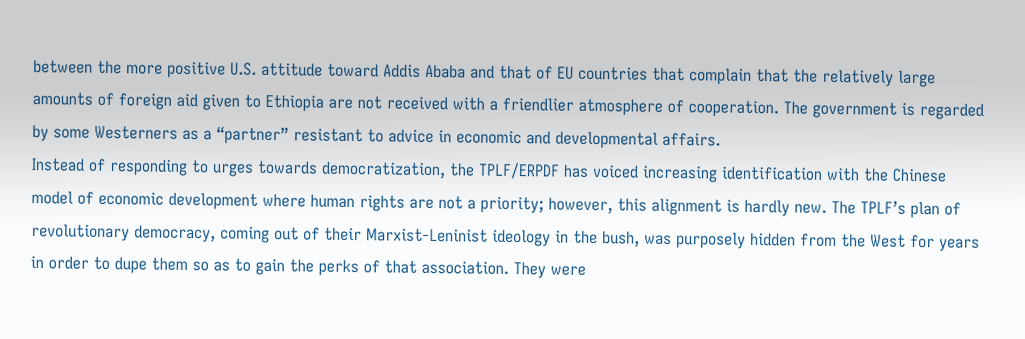between the more positive U.S. attitude toward Addis Ababa and that of EU countries that complain that the relatively large amounts of foreign aid given to Ethiopia are not received with a friendlier atmosphere of cooperation. The government is regarded by some Westerners as a “partner” resistant to advice in economic and developmental affairs.
Instead of responding to urges towards democratization, the TPLF/ERPDF has voiced increasing identification with the Chinese model of economic development where human rights are not a priority; however, this alignment is hardly new. The TPLF’s plan of revolutionary democracy, coming out of their Marxist-Leninist ideology in the bush, was purposely hidden from the West for years in order to dupe them so as to gain the perks of that association. They were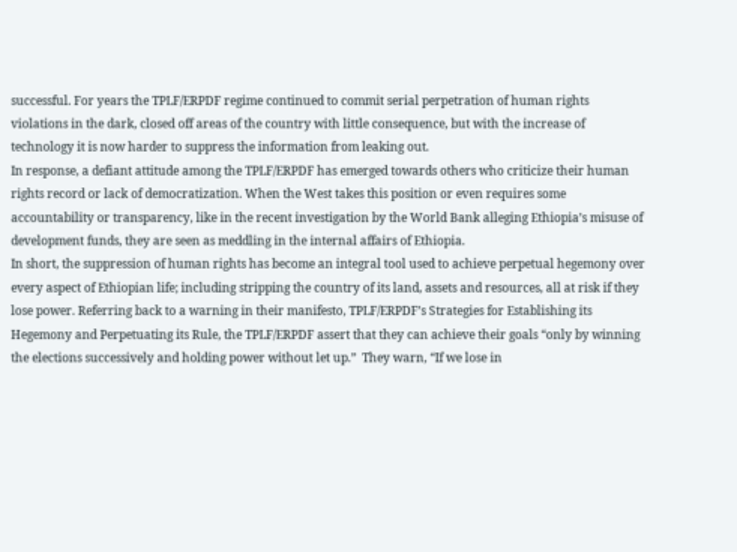successful. For years the TPLF/ERPDF regime continued to commit serial perpetration of human rights violations in the dark, closed off areas of the country with little consequence, but with the increase of technology it is now harder to suppress the information from leaking out.
In response, a defiant attitude among the TPLF/ERPDF has emerged towards others who criticize their human rights record or lack of democratization. When the West takes this position or even requires some accountability or transparency, like in the recent investigation by the World Bank alleging Ethiopia’s misuse of development funds, they are seen as meddling in the internal affairs of Ethiopia.
In short, the suppression of human rights has become an integral tool used to achieve perpetual hegemony over every aspect of Ethiopian life; including stripping the country of its land, assets and resources, all at risk if they lose power. Referring back to a warning in their manifesto, TPLF/ERPDF’s Strategies for Establishing its Hegemony and Perpetuating its Rule, the TPLF/ERPDF assert that they can achieve their goals “only by winning the elections successively and holding power without let up.”  They warn, “If we lose in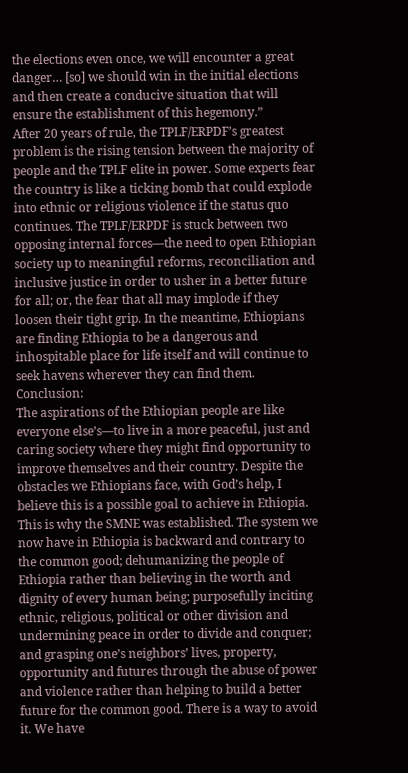the elections even once, we will encounter a great danger… [so] we should win in the initial elections and then create a conducive situation that will ensure the establishment of this hegemony.”
After 20 years of rule, the TPLF/ERPDF’s greatest problem is the rising tension between the majority of people and the TPLF elite in power. Some experts fear the country is like a ticking bomb that could explode into ethnic or religious violence if the status quo continues. The TPLF/ERPDF is stuck between two opposing internal forces—the need to open Ethiopian society up to meaningful reforms, reconciliation and inclusive justice in order to usher in a better future for all; or, the fear that all may implode if they loosen their tight grip. In the meantime, Ethiopians are finding Ethiopia to be a dangerous and inhospitable place for life itself and will continue to seek havens wherever they can find them.
Conclusion:
The aspirations of the Ethiopian people are like everyone else’s—to live in a more peaceful, just and caring society where they might find opportunity to improve themselves and their country. Despite the obstacles we Ethiopians face, with God’s help, I believe this is a possible goal to achieve in Ethiopia.
This is why the SMNE was established. The system we now have in Ethiopia is backward and contrary to the common good; dehumanizing the people of Ethiopia rather than believing in the worth and dignity of every human being; purposefully inciting ethnic, religious, political or other division and undermining peace in order to divide and conquer; and grasping one’s neighbors’ lives, property, opportunity and futures through the abuse of power and violence rather than helping to build a better future for the common good. There is a way to avoid it. We have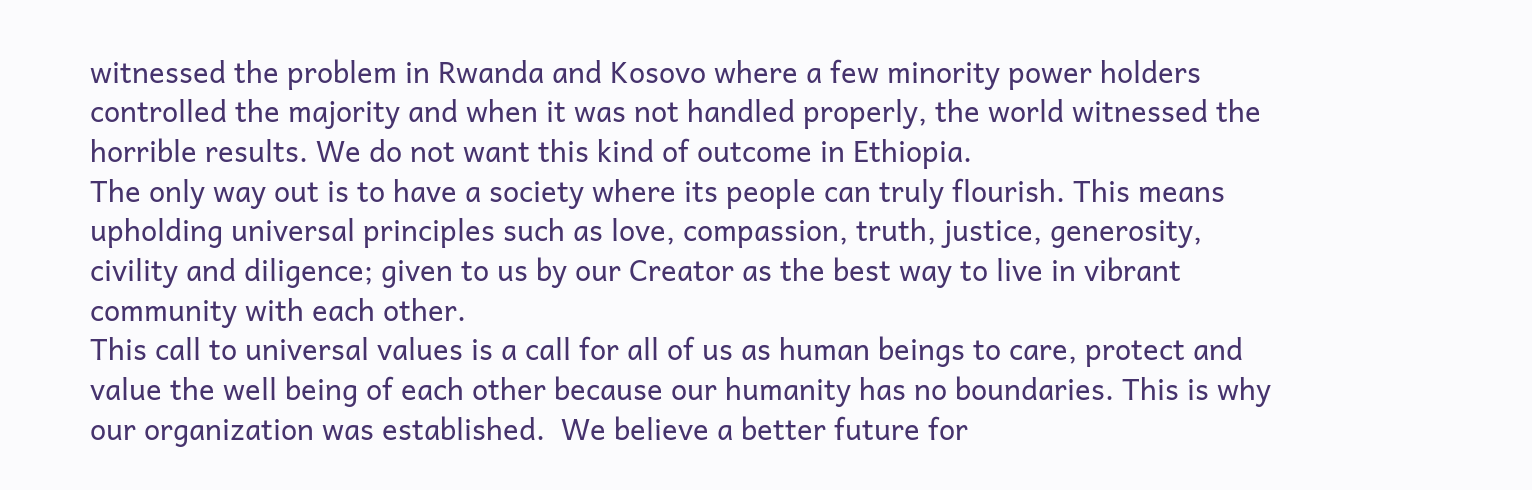witnessed the problem in Rwanda and Kosovo where a few minority power holders controlled the majority and when it was not handled properly, the world witnessed the horrible results. We do not want this kind of outcome in Ethiopia.
The only way out is to have a society where its people can truly flourish. This means upholding universal principles such as love, compassion, truth, justice, generosity, civility and diligence; given to us by our Creator as the best way to live in vibrant community with each other.
This call to universal values is a call for all of us as human beings to care, protect and value the well being of each other because our humanity has no boundaries. This is why our organization was established.  We believe a better future for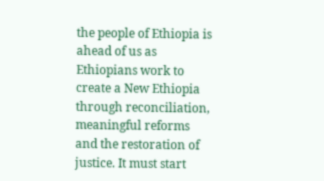the people of Ethiopia is ahead of us as Ethiopians work to create a New Ethiopia through reconciliation, meaningful reforms and the restoration of justice. It must start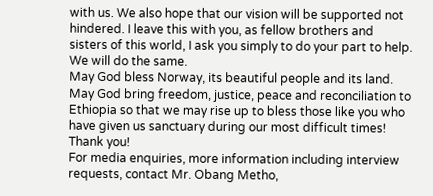with us. We also hope that our vision will be supported not hindered. I leave this with you, as fellow brothers and sisters of this world, I ask you simply to do your part to help.  We will do the same.
May God bless Norway, its beautiful people and its land. May God bring freedom, justice, peace and reconciliation to Ethiopia so that we may rise up to bless those like you who have given us sanctuary during our most difficult times!             Thank you!
For media enquiries, more information including interview requests, contact Mr. Obang Metho,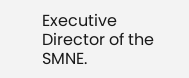Executive Director of the SMNE.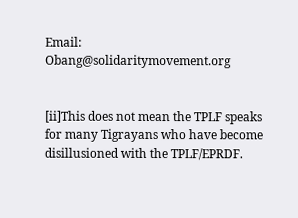Email: Obang@solidaritymovement.org


[ii]This does not mean the TPLF speaks for many Tigrayans who have become disillusioned with the TPLF/EPRDF.